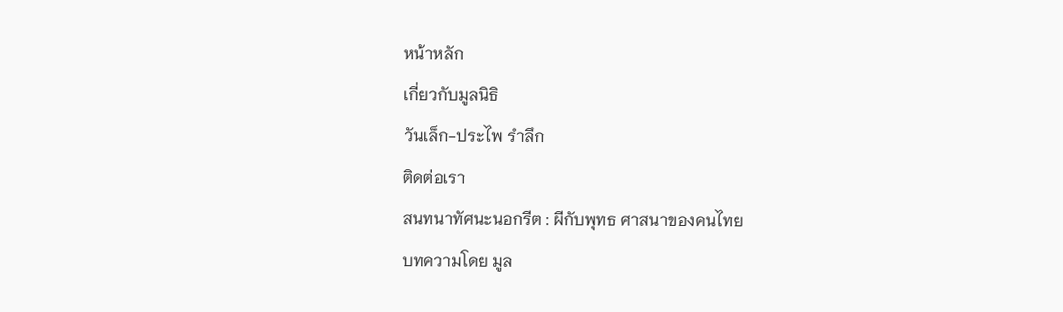หน้าหลัก
เกี่ยวกับมูลนิธิ
วันเล็ก-ประไพ รำลึก
ติดต่อเรา
สนทนาทัศนะนอกรีต : ผีกับพุทธ ศาสนาของคนไทย
บทความโดย มูล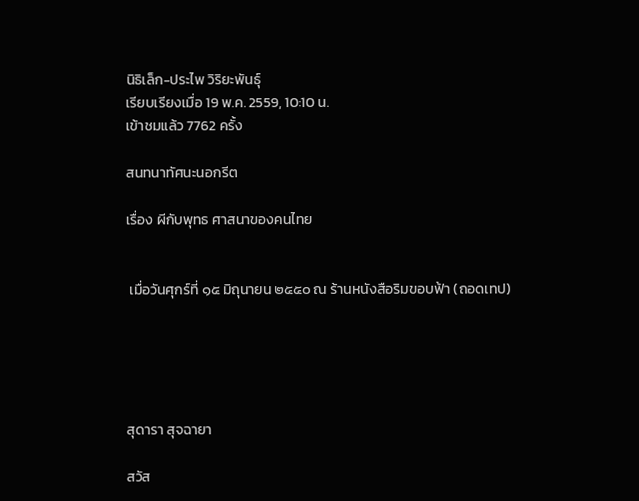นิธิเล็ก-ประไพ วิริยะพันธุ์
เรียบเรียงเมื่อ 19 พ.ค. 2559, 10:10 น.
เข้าชมแล้ว 7762 ครั้ง

สนทนาทัศนะนอกรีต

เรื่อง ผีกับพุทธ ศาสนาของคนไทย


 เมื่อวันศุกร์ที่ ๑๕ มิถุนายน ๒๕๕๐ ณ ร้านหนังสือริมขอบฟ้า (ถอดเทป)





สุดารา สุจฉายา

สวัส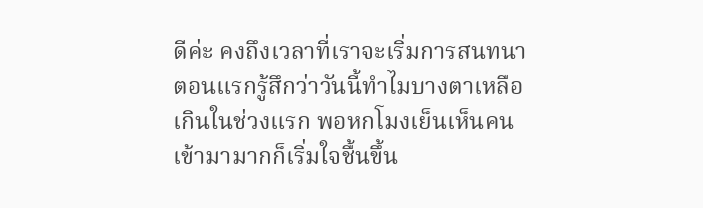ดีค่ะ คงถึงเวลาที่เราจะเริ่มการสนทนา ตอนแรกรู้สึกว่าวันนี้ทำไมบางตาเหลือเกินในช่วงแรก พอหกโมงเย็นเห็นคนเข้ามามากก็เริ่มใจชื้นขึ้น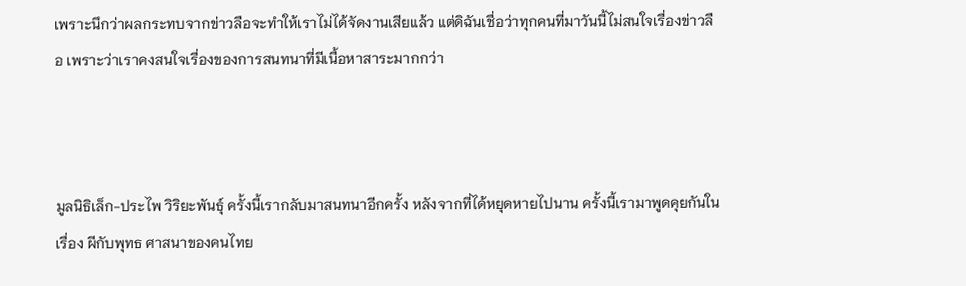เพราะนึกว่าผลกระทบจากข่าวลือจะทำให้เราไม่ได้จัดงานเสียแล้ว แต่ดิฉันเชื่อว่าทุกคนที่มาวันนี้ไม่สนใจเรื่องข่าวลือ เพราะว่าเราคงสนใจเรื่องของการสนทนาที่มีเนื้อหาสาระมากกว่า



มูลนิธิเล็ก-ประไพ วิริยะพันธุ์ ครั้งนี้เรากลับมาสนทนาอีกครั้ง หลังจากที่ได้หยุดหายไปนาน ครั้งนี้เรามาพูดคุยกันใน เรื่อง ผีกับพุทธ ศาสนาของคนไทย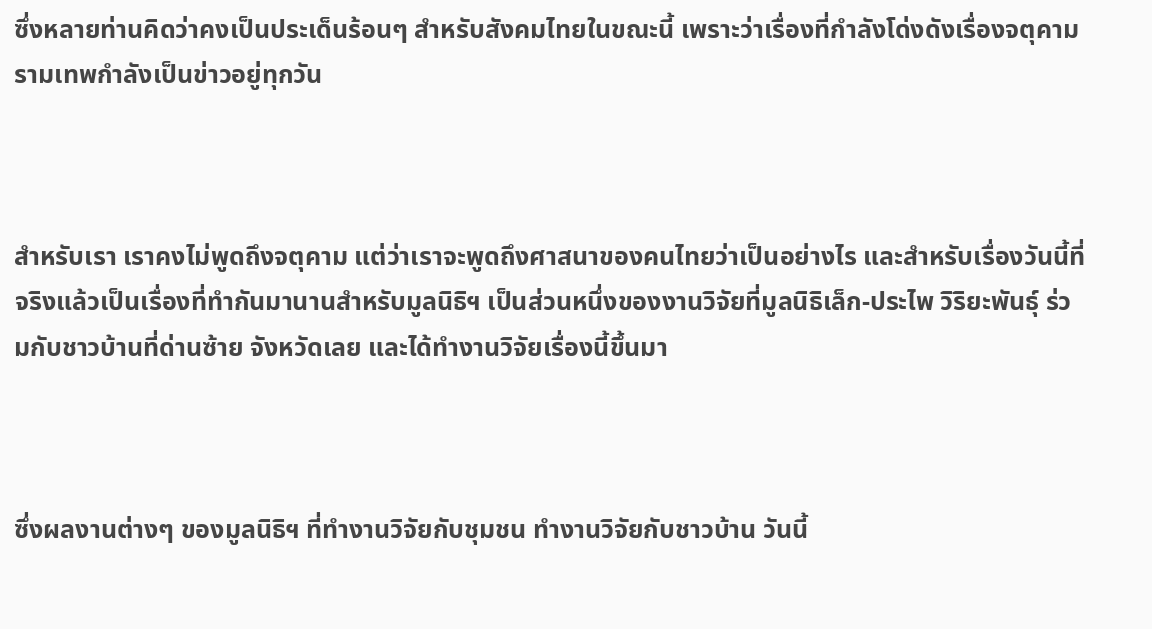ซึ่งหลายท่านคิดว่าคงเป็นประเด็นร้อนๆ สำหรับสังคมไทยในขณะนี้ เพราะว่าเรื่องที่กำลังโด่งดังเรื่องจตุคามรามเทพกำลังเป็นข่าวอยู่ทุกวัน



สำหรับเรา เราคงไม่พูดถึงจตุคาม แต่ว่าเราจะพูดถึงศาสนาของคนไทยว่าเป็นอย่างไร และสำหรับเรื่องวันนี้ที่จริงแล้วเป็นเรื่องที่ทำกันมานานสำหรับมูลนิธิฯ เป็นส่วนหนึ่งของงานวิจัยที่มูลนิธิเล็ก-ประไพ วิริยะพันธุ์ ร่วมกับชาวบ้านที่ด่านซ้าย จังหวัดเลย และได้ทำงานวิจัยเรื่องนี้ขึ้นมา



ซึ่งผลงานต่างๆ ของมูลนิธิฯ ที่ทำงานวิจัยกับชุมชน ทำงานวิจัยกับชาวบ้าน วันนี้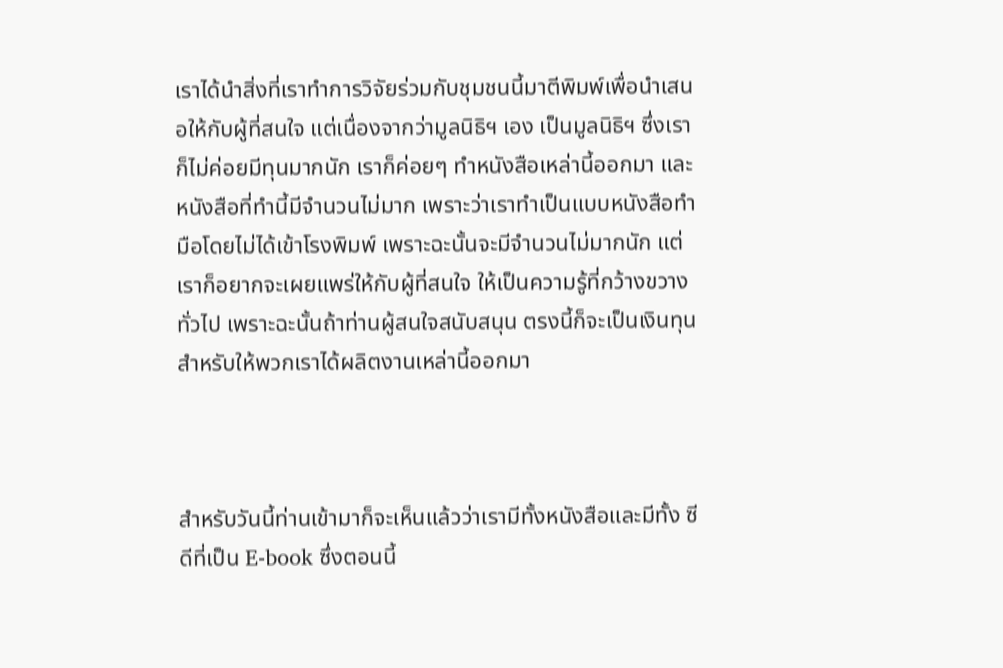เราได้นำสิ่งที่เราทำการวิจัยร่วมกับชุมชนนี้มาตีพิมพ์เพื่อนำเสนอให้กับผู้ที่สนใจ แต่เนื่องจากว่ามูลนิธิฯ เอง เป็นมูลนิธิฯ ซึ่งเราก็ไม่ค่อยมีทุนมากนัก เราก็ค่อยๆ ทำหนังสือเหล่านี้ออกมา และหนังสือที่ทำนี้มีจำนวนไม่มาก เพราะว่าเราทำเป็นแบบหนังสือทำมือโดยไม่ได้เข้าโรงพิมพ์ เพราะฉะนั้นจะมีจำนวนไม่มากนัก แต่เราก็อยากจะเผยแพร่ให้กับผู้ที่สนใจ ให้เป็นความรู้ที่กว้างขวางทั่วไป เพราะฉะนั้นถ้าท่านผู้สนใจสนับสนุน ตรงนี้ก็จะเป็นเงินทุนสำหรับให้พวกเราได้ผลิตงานเหล่านี้ออกมา



สำหรับวันนี้ท่านเข้ามาก็จะเห็นแล้วว่าเรามีทั้งหนังสือและมีทั้ง ซีดีที่เป็น E-book ซึ่งตอนนี้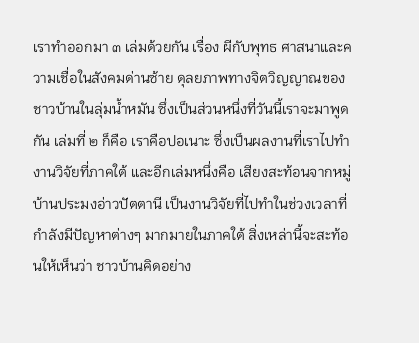เราทำออกมา ๓ เล่มด้วยกัน เรื่อง ผีกับพุทธ ศาสนาและความเชื่อในสังคมด่านซ้าย ดุลยภาพทางจิตวิญญาณของชาวบ้านในลุ่มน้ำหมัน ซึ่งเป็นส่วนหนึ่งที่วันนี้เราจะมาพูดกัน เล่มที่ ๒ ก็คือ เราคือปอเนาะ ซึ่งเป็นผลงานที่เราไปทำงานวิจัยที่ภาคใต้ และอีกเล่มหนึ่งคือ เสียงสะท้อนจากหมู่บ้านประมงอ่าวปัตตานี เป็นงานวิจัยที่ไปทำในช่วงเวลาที่กำลังมีปัญหาต่างๆ มากมายในภาคใต้ สิ่งเหล่านี้จะสะท้อนให้เห็นว่า ชาวบ้านคิดอย่าง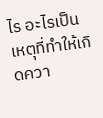ไร อะไรเป็นเหตุที่ทำให้เกิดควา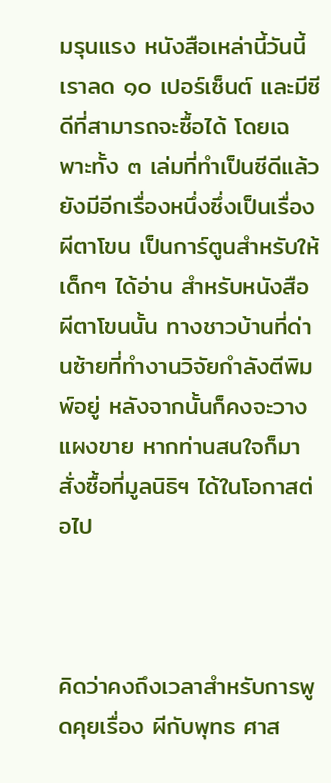มรุนแรง หนังสือเหล่านี้วันนี้เราลด ๑๐ เปอร์เซ็นต์ และมีซีดีที่สามารถจะซื้อได้ โดยเฉพาะทั้ง ๓ เล่มที่ทำเป็นซีดีแล้ว ยังมีอีกเรื่องหนึ่งซึ่งเป็นเรื่อง ผีตาโขน เป็นการ์ตูนสำหรับให้เด็กๆ ได้อ่าน สำหรับหนังสือผีตาโขนนั้น ทางชาวบ้านที่ด่านซ้ายที่ทำงานวิจัยกำลังตีพิมพ์อยู่ หลังจากนั้นก็คงจะวางแผงขาย หากท่านสนใจก็มาสั่งซื้อที่มูลนิธิฯ ได้ในโอกาสต่อไป



คิดว่าคงถึงเวลาสำหรับการพูดคุยเรื่อง ผีกับพุทธ ศาส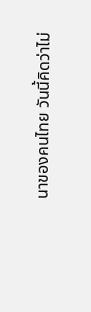นาของคนไทย วันนี้คิดว่าไม่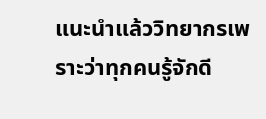แนะนำแล้ววิทยากรเพราะว่าทุกคนรู้จักดี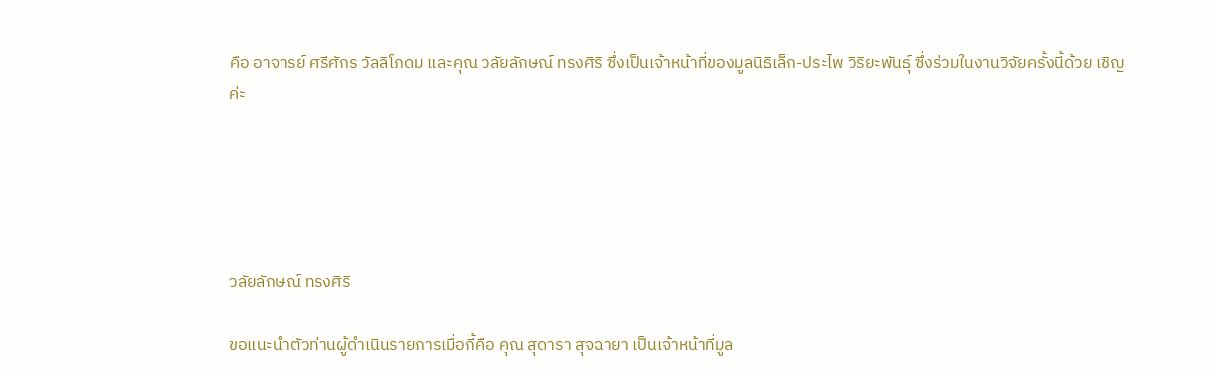คือ อาจารย์ ศรีศักร วัลลิโภดม และคุณ วลัยลักษณ์ ทรงศิริ ซึ่งเป็นเจ้าหน้าที่ของมูลนิธิเล็ก-ประไพ วิริยะพันธุ์ ซึ่งร่วมในงานวิจัยครั้งนี้ด้วย เชิญค่ะ





วลัยลักษณ์ ทรงศิริ

ขอแนะนำตัวท่านผู้ดำเนินรายการเมื่อกี้คือ คุณ สุดารา สุจฉายา เป็นเจ้าหน้าที่มูล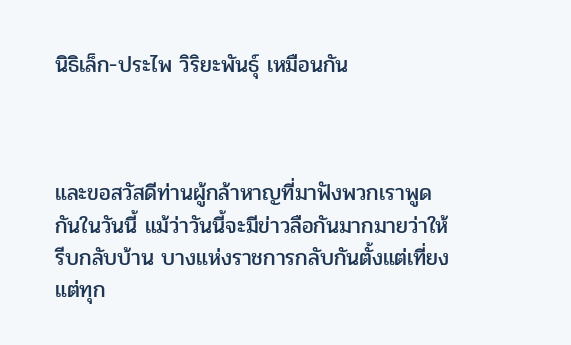นิธิเล็ก-ประไพ วิริยะพันธุ์ เหมือนกัน



และขอสวัสดีท่านผู้กล้าหาญที่มาฟังพวกเราพูดกันในวันนี้ แม้ว่าวันนี้จะมีข่าวลือกันมากมายว่าให้รีบกลับบ้าน บางแห่งราชการกลับกันตั้งแต่เที่ยง แต่ทุก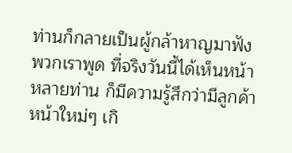ท่านก็กลายเป็นผู้กล้าหาญมาฟังพวกเราพูด ที่จริงวันนี้ได้เห็นหน้าหลายท่าน ก็มีความรู้สึกว่ามีลูกค้าหน้าใหม่ๆ เกิ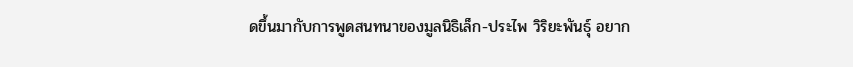ดขึ้นมากับการพูดสนทนาของมูลนิธิเล็ก-ประไพ วิริยะพันธุ์ อยาก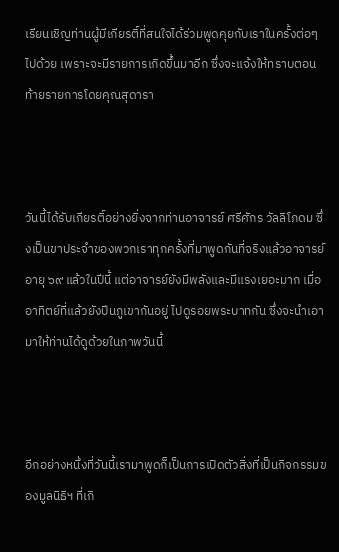เรียนเชิญท่านผู้มีเกียรติ์ที่สนใจได้ร่วมพูดคุยกับเราในครั้งต่อๆ ไปด้วย เพราะจะมีรายการเกิดขึ้นมาอีก ซึ่งจะแจ้งให้ทราบตอนท้ายรายการโดยคุณสุดารา



วันนี้ได้รับเกียรติ์อย่างยิ่งจากท่านอาจารย์ ศรีศักร วัลลิโภดม ซึ่งเป็นขาประจำของพวกเราทุกครั้งที่มาพูดกันที่จริงแล้วอาจารย์ อายุ ๖๙ แล้วในปีนี้ แต่อาจารย์ยังมีพลังและมีแรงเยอะมาก เมื่ออาทิตย์ที่แล้วยังปีนภูเขากันอยู่ ไปดูรอยพระบาทกัน ซึ่งจะนำเอามาให้ท่านได้ดูด้วยในภาพวันนี้



อีกอย่างหนึ่งที่วันนี้เรามาพูดก็เป็นการเปิดตัวสิ่งที่เป็นกิจกรรมของมูลนิธิฯ ที่เกิ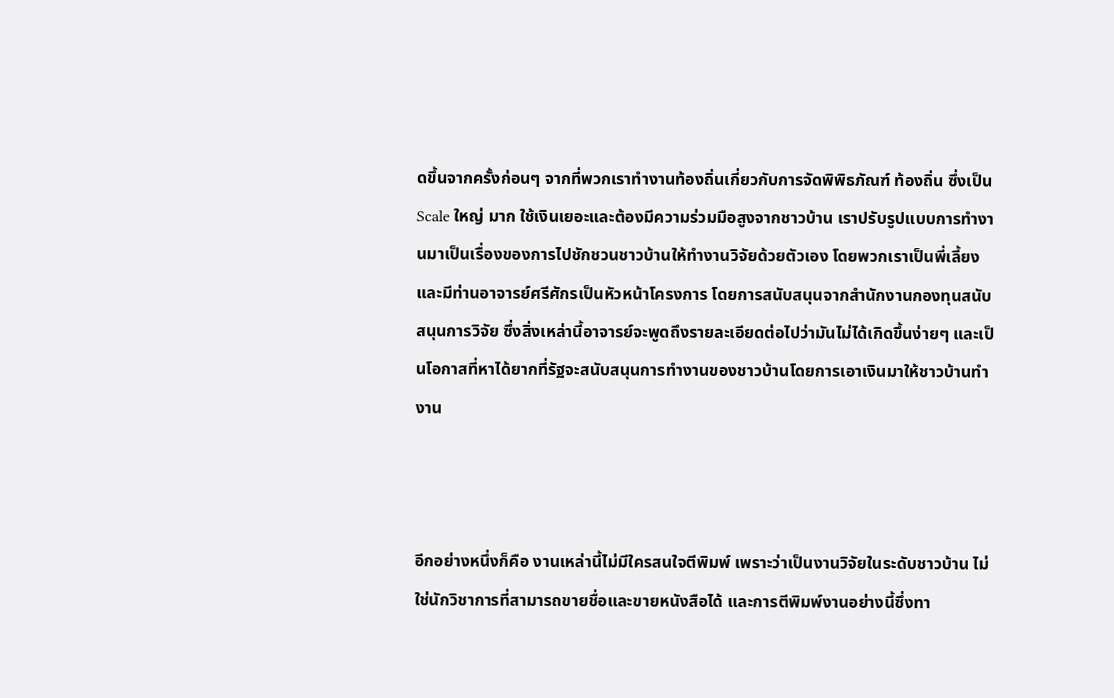ดขึ้นจากครั้งก่อนๆ จากที่พวกเราทำงานท้องถิ่นเกี่ยวกับการจัดพิพิธภัณฑ์ ท้องถิ่น ซึ่งเป็น Scale ใหญ่ มาก ใช้เงินเยอะและต้องมีความร่วมมือสูงจากชาวบ้าน เราปรับรูปแบบการทำงานมาเป็นเรื่องของการไปชักชวนชาวบ้านให้ทำงานวิจัยด้วยตัวเอง โดยพวกเราเป็นพี่เลี้ยง และมีท่านอาจารย์ศรีศักรเป็นหัวหน้าโครงการ โดยการสนับสนุนจากสำนักงานกองทุนสนับสนุนการวิจัย ซึ่งสิ่งเหล่านี้อาจารย์จะพูดถึงรายละเอียดต่อไปว่ามันไม่ได้เกิดขึ้นง่ายๆ และเป็นโอกาสที่หาได้ยากที่รัฐจะสนับสนุนการทำงานของชาวบ้านโดยการเอาเงินมาให้ชาวบ้านทำงาน



อีกอย่างหนึ่งก็คือ งานเหล่านี้ไม่มีใครสนใจตีพิมพ์ เพราะว่าเป็นงานวิจัยในระดับชาวบ้าน ไม่ใช่นักวิชาการที่สามารถขายชื่อและขายหนังสือได้ และการตีพิมพ์งานอย่างนี้ซึ่งทา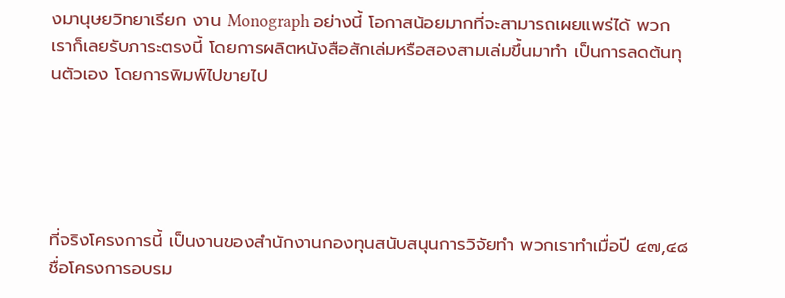งมานุษยวิทยาเรียก งาน Monograph อย่างนี้ โอกาสน้อยมากที่จะสามารถเผยแพร่ได้ พวกเราก็เลยรับภาระตรงนี้ โดยการผลิตหนังสือสักเล่มหรือสองสามเล่มขึ้นมาทำ เป็นการลดต้นทุนตัวเอง โดยการพิมพ์ไปขายไป





ที่จริงโครงการนี้ เป็นงานของสำนักงานกองทุนสนับสนุนการวิจัยทำ พวกเราทำเมื่อปี ๔๗,๔๘ ชื่อโครงการอบรม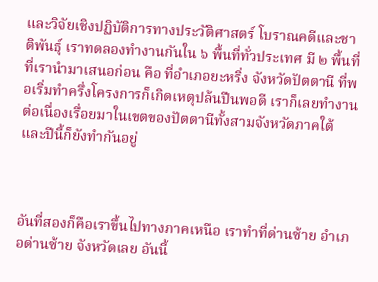และวิจัยเชิงปฏิบัติการทางประวัติศาสตร์ โบราณคดีและชาติพันธุ์ เราทดลองทำงานกันใน ๖ พื้นที่ทั่วประเทศ มี ๒ พื้นที่ที่เรานำมาเสนอก่อน คือ ที่อำเภอยะหริ่ง จังหวัดปัตตานี ที่พอเริ่มทำครึ่งโครงการก็เกิดเหตุปล้นปืนพอดี เราก็เลยทำงานต่อเนื่องเรื่อยมาในเขตของปัตตานีทั้งสามจังหวัดภาคใต้ และปีนี้ก็ยังทำกันอยู่



อันที่สองก็คือเราขึ้นไปทางภาคเหนือ เราทำที่ด่านซ้าย อำเภอด่านซ้าย จังหวัดเลย อันนี้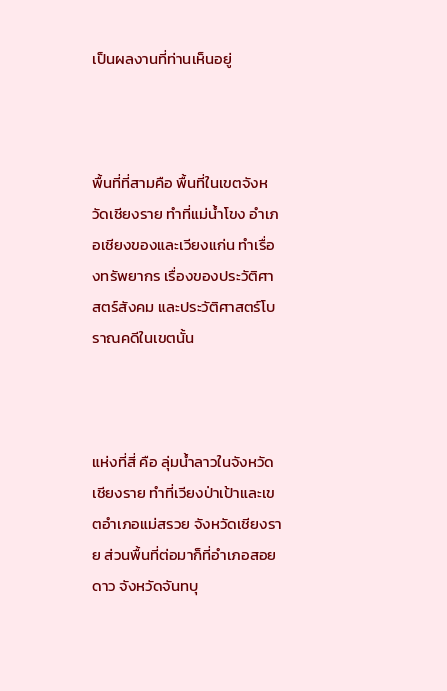เป็นผลงานที่ท่านเห็นอยู่



พื้นที่ที่สามคือ พื้นที่ในเขตจังหวัดเชียงราย ทำที่แม่น้ำโขง อำเภอเชียงของและเวียงแก่น ทำเรื่องทรัพยากร เรื่องของประวัติศาสตร์สังคม และประวัติศาสตร์โบราณคดีในเขตนั้น



แห่งที่สี่ คือ ลุ่มน้ำลาวในจังหวัดเชียงราย ทำที่เวียงป่าเป้าและเขตอำเภอแม่สรวย จังหวัดเชียงราย ส่วนพื้นที่ต่อมาก็ที่อำเภอสอยดาว จังหวัดจันทบุ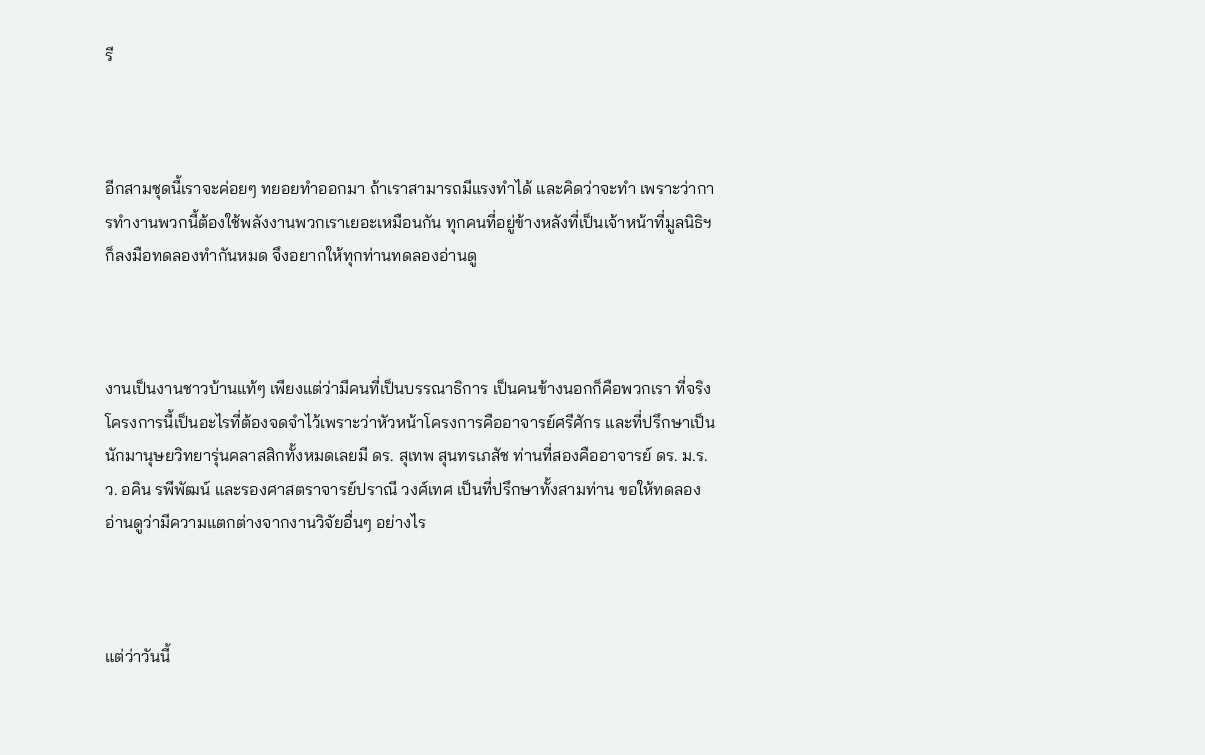รี



อีกสามชุดนี้เราจะค่อยๆ ทยอยทำออกมา ถ้าเราสามารถมีแรงทำได้ และคิดว่าจะทำ เพราะว่าการทำงานพวกนี้ต้องใช้พลังงานพวกเราเยอะเหมือนกัน ทุกคนที่อยู่ข้างหลังที่เป็นเจ้าหน้าที่มูลนิธิฯ ก็ลงมือทดลองทำกันหมด จึงอยากให้ทุกท่านทดลองอ่านดู



งานเป็นงานชาวบ้านแท้ๆ เพียงแต่ว่ามีคนที่เป็นบรรณาธิการ เป็นคนข้างนอกก็คือพวกเรา ที่จริงโครงการนี้เป็นอะไรที่ต้องจดจำไว้เพราะว่าหัวหน้าโครงการคืออาจารย์ศรีศักร และที่ปรึกษาเป็นนักมานุษยวิทยารุ่นคลาสสิกทั้งหมดเลยมี ดร. สุเทพ สุนทรเภสัช ท่านที่สองคืออาจารย์ ดร. ม.ร.ว. อคิน รพีพัฒน์ และรองศาสตราจารย์ปราณี วงศ์เทศ เป็นที่ปรึกษาทั้งสามท่าน ขอให้ทดลองอ่านดูว่ามีความแตกต่างจากงานวิจัยอื่นๆ อย่างไร



แต่ว่าวันนี้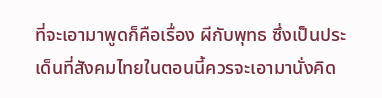ที่จะเอามาพูดก็คือเรื่อง ผีกับพุทธ ซึ่งเป็นประเด็นที่สังคมไทยในตอนนี้ควรจะเอามานั่งคิด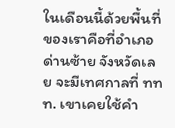ในเดือนนี้ด้วยพื้นที่ของเราคือที่อำเภอด่านซ้าย จังหวัดเลย จะมีเทศกาลที่ ททท. เขาเคยใช้คำ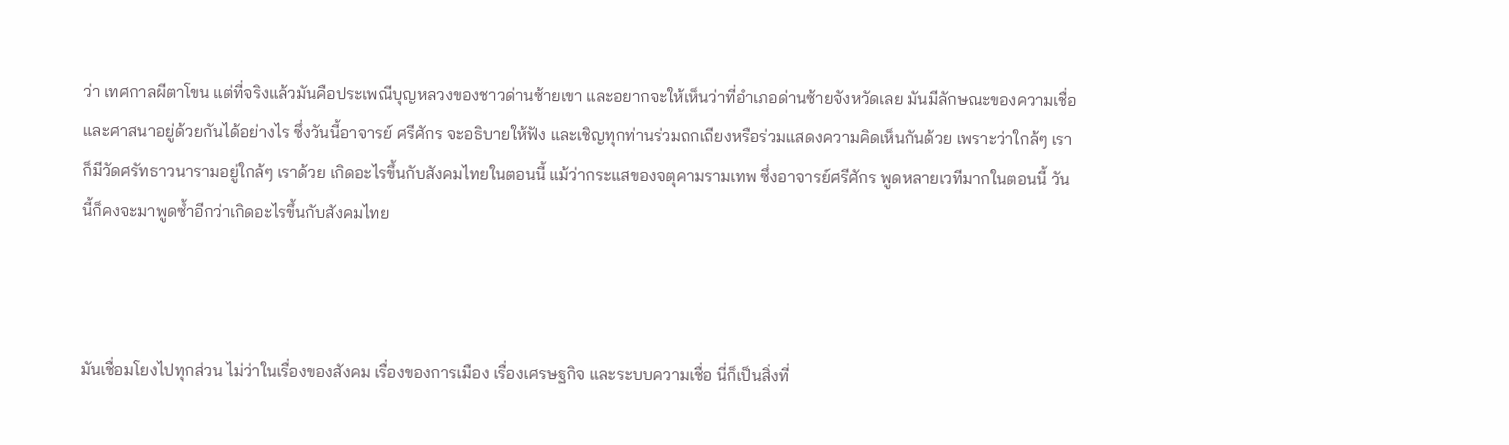ว่า เทศกาลผีตาโขน แต่ที่จริงแล้วมันคือประเพณีบุญหลวงของชาวด่านซ้ายเขา และอยากจะให้เห็นว่าที่อำเภอด่านซ้ายจังหวัดเลย มันมีลักษณะของความเชื่อและศาสนาอยู่ด้วยกันได้อย่างไร ซึ่งวันนี้อาจารย์ ศรีศักร จะอธิบายให้ฟัง และเชิญทุกท่านร่วมถกเถียงหรือร่วมแสดงความคิดเห็นกันด้วย เพราะว่าใกล้ๆ เราก็มีวัดศรัทธาวนารามอยู่ใกล้ๆ เราด้วย เกิดอะไรขึ้นกับสังคมไทยในตอนนี้ แม้ว่ากระแสของจตุคามรามเทพ ซึ่งอาจารย์ศรีศักร พูดหลายเวทีมากในตอนนี้ วันนี้ก็คงจะมาพูดซ้ำอีกว่าเกิดอะไรขึ้นกับสังคมไทย



มันเชื่อมโยงไปทุกส่วน ไม่ว่าในเรื่องของสังคม เรื่องของการเมือง เรื่องเศรษฐกิจ และระบบความเชื่อ นี่ก็เป็นสิ่งที่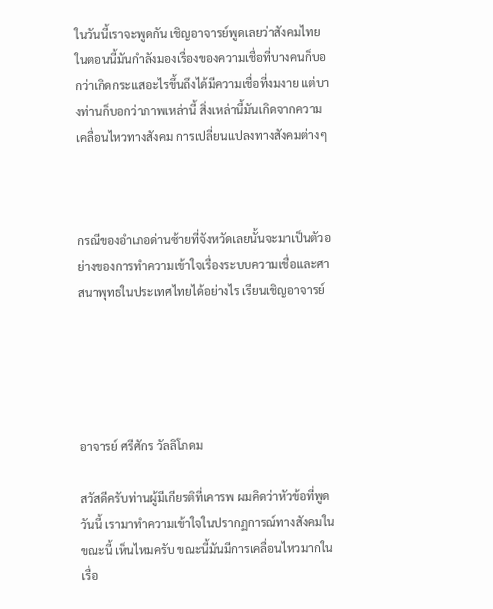ในวันนี้เราจะพูดกัน เชิญอาจารย์พูดเลยว่าสังคมไทยในตอนนี้มันกำลังมองเรื่องของความเชื่อที่บางคนก็บอกว่าเกิดกระแสอะไรขึ้นถึงได้มีความเชื่อที่งมงาย แต่บางท่านก็บอกว่าภาพเหล่านี้ สิ่งเหล่านี้มันเกิดจากความเคลื่อนไหวทางสังคม การเปลี่ยนแปลงทางสังคมต่างๆ



กรณีของอำเภอด่านซ้ายที่จังหวัดเลยนั้นจะมาเป็นตัวอย่างของการทำความเข้าใจเรื่องระบบความเชื่อและศาสนาพุทธในประเทศไทยได้อย่างไร เรียนเชิญอาจารย์





อาจารย์ ศรีศักร วัลลิโภดม

สวัสดีครับท่านผู้มีเกียรติที่เคารพ ผมคิดว่าหัวข้อที่พูดวันนี้ เรามาทำความเข้าใจในปรากฏการณ์ทางสังคมในขณะนี้ เห็นไหมครับ ขณะนี้มันมีการเคลื่อนไหวมากในเรื่อ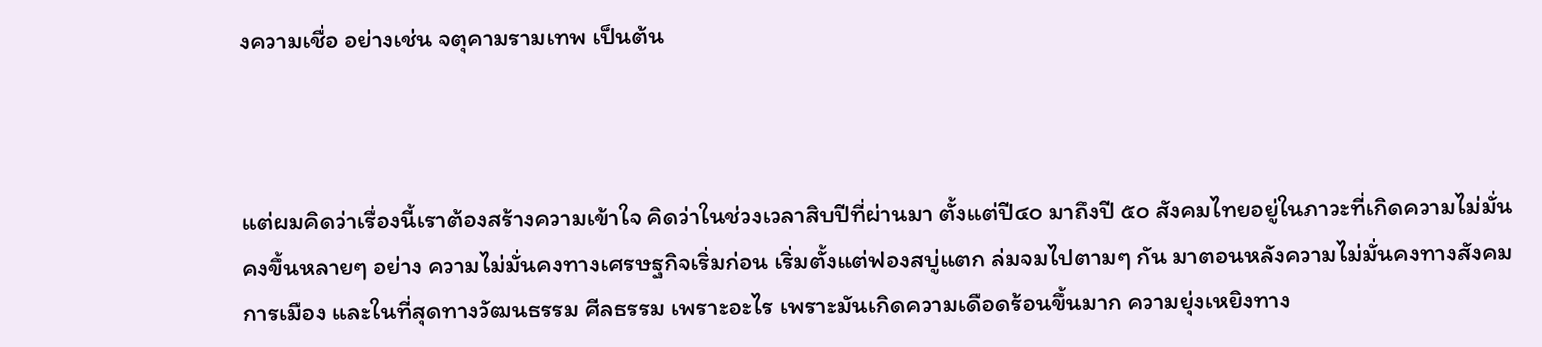งความเชื่อ อย่างเช่น จตุคามรามเทพ เป็นต้น



แต่ผมคิดว่าเรื่องนี้เราต้องสร้างความเข้าใจ คิดว่าในช่วงเวลาสิบปีที่ผ่านมา ตั้งแต่ปี๔๐ มาถึงปี ๕๐ สังคมไทยอยู่ในภาวะที่เกิดความไม่มั่นคงขึ้นหลายๆ อย่าง ความไม่มั่นคงทางเศรษฐกิจเริ่มก่อน เริ่มตั้งแต่ฟองสบู่แตก ล่มจมไปตามๆ กัน มาตอนหลังความไม่มั่นคงทางสังคม การเมือง และในที่สุดทางวัฒนธรรม ศีลธรรม เพราะอะไร เพราะมันเกิดความเดือดร้อนขึ้นมาก ความยุ่งเหยิงทาง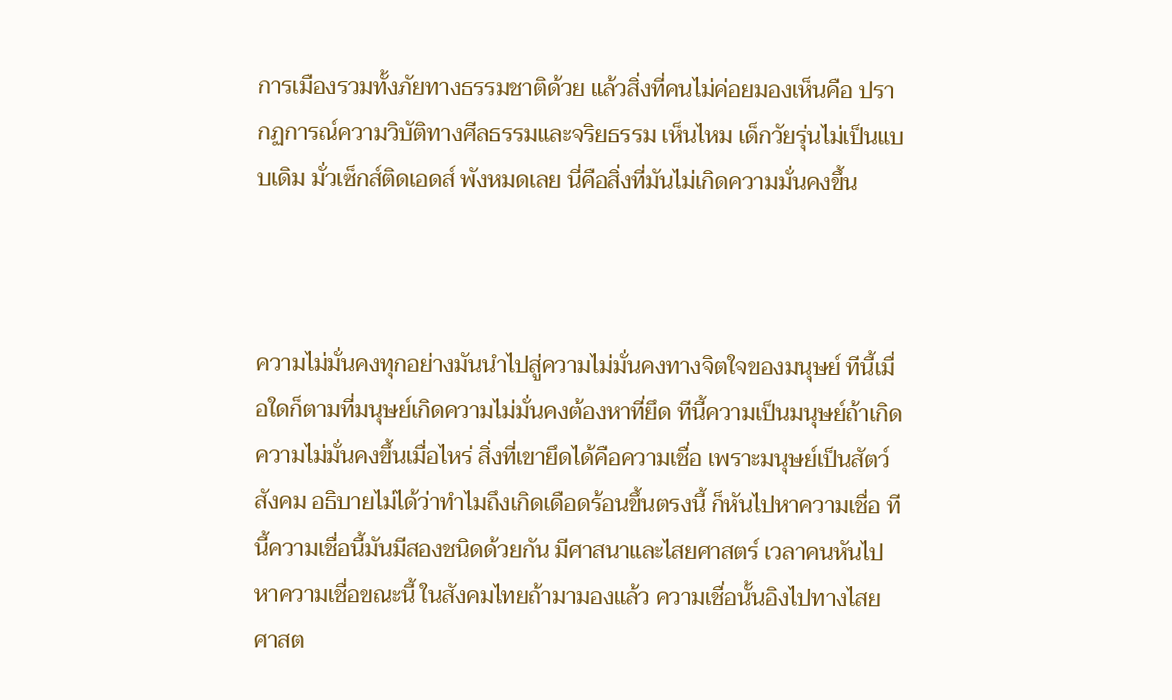การเมืองรวมทั้งภัยทางธรรมชาติด้วย แล้วสิ่งที่คนไม่ค่อยมองเห็นคือ ปรากฏการณ์ความวิบัติทางศีลธรรมและจริยธรรม เห็นไหม เด็กวัยรุ่นไม่เป็นแบบเดิม มั่วเซ็กส์ติดเอดส์ พังหมดเลย นี่คือสิ่งที่มันไม่เกิดความมั่นคงขึ้น



ความไม่มั่นคงทุกอย่างมันนำไปสู่ความไม่มั่นคงทางจิตใจของมนุษย์ ทีนี้เมื่อใดก็ตามที่มนุษย์เกิดความไม่มั่นคงต้องหาที่ยึด ทีนี้ความเป็นมนุษย์ถ้าเกิดความไม่มั่นคงขึ้นเมื่อไหร่ สิ่งที่เขายึดได้คือความเชื่อ เพราะมนุษย์เป็นสัตว์สังคม อธิบายไม่ได้ว่าทำไมถึงเกิดเดือดร้อนขึ้นตรงนี้ ก็หันไปหาความเชื่อ ทีนี้ความเชื่อนี้มันมีสองชนิดด้วยกัน มีศาสนาและไสยศาสตร์ เวลาคนหันไปหาความเชื่อขณะนี้ ในสังคมไทยถ้ามามองแล้ว ความเชื่อนั้นอิงไปทางไสยศาสต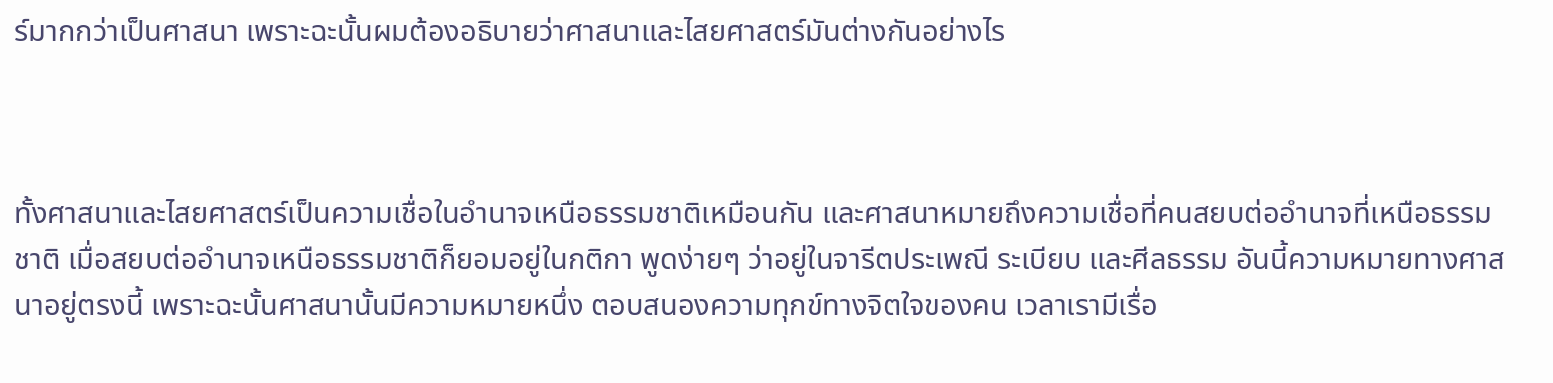ร์มากกว่าเป็นศาสนา เพราะฉะนั้นผมต้องอธิบายว่าศาสนาและไสยศาสตร์มันต่างกันอย่างไร



ทั้งศาสนาและไสยศาสตร์เป็นความเชื่อในอำนาจเหนือธรรมชาติเหมือนกัน และศาสนาหมายถึงความเชื่อที่คนสยบต่ออำนาจที่เหนือธรรมชาติ เมื่อสยบต่ออำนาจเหนือธรรมชาติก็ยอมอยู่ในกติกา พูดง่ายๆ ว่าอยู่ในจารีตประเพณี ระเบียบ และศีลธรรม อันนี้ความหมายทางศาสนาอยู่ตรงนี้ เพราะฉะนั้นศาสนานั้นมีความหมายหนึ่ง ตอบสนองความทุกข์ทางจิตใจของคน เวลาเรามีเรื่อ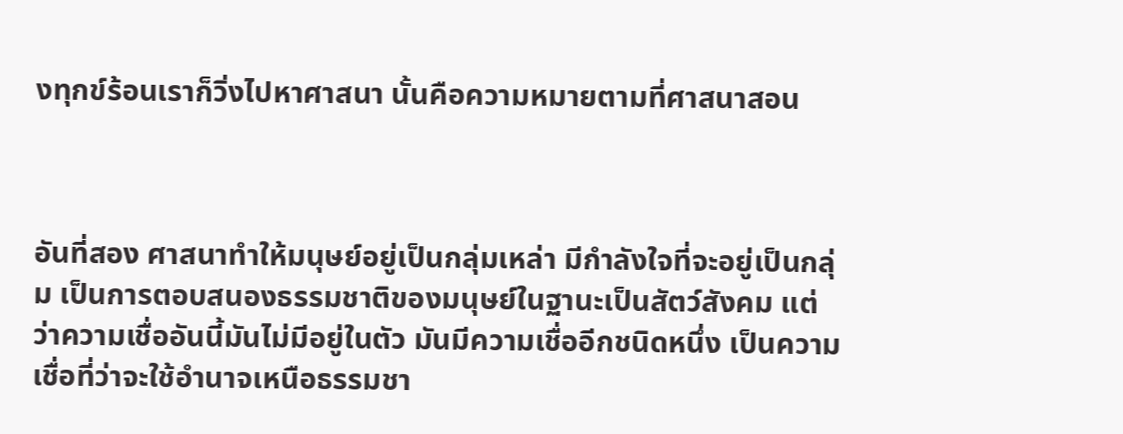งทุกข์ร้อนเราก็วิ่งไปหาศาสนา นั้นคือความหมายตามที่ศาสนาสอน



อันที่สอง ศาสนาทำให้มนุษย์อยู่เป็นกลุ่มเหล่า มีกำลังใจที่จะอยู่เป็นกลุ่ม เป็นการตอบสนองธรรมชาติของมนุษย์ในฐานะเป็นสัตว์สังคม แต่ว่าความเชื่ออันนี้มันไม่มีอยู่ในตัว มันมีความเชื่ออีกชนิดหนึ่ง เป็นความเชื่อที่ว่าจะใช้อำนาจเหนือธรรมชา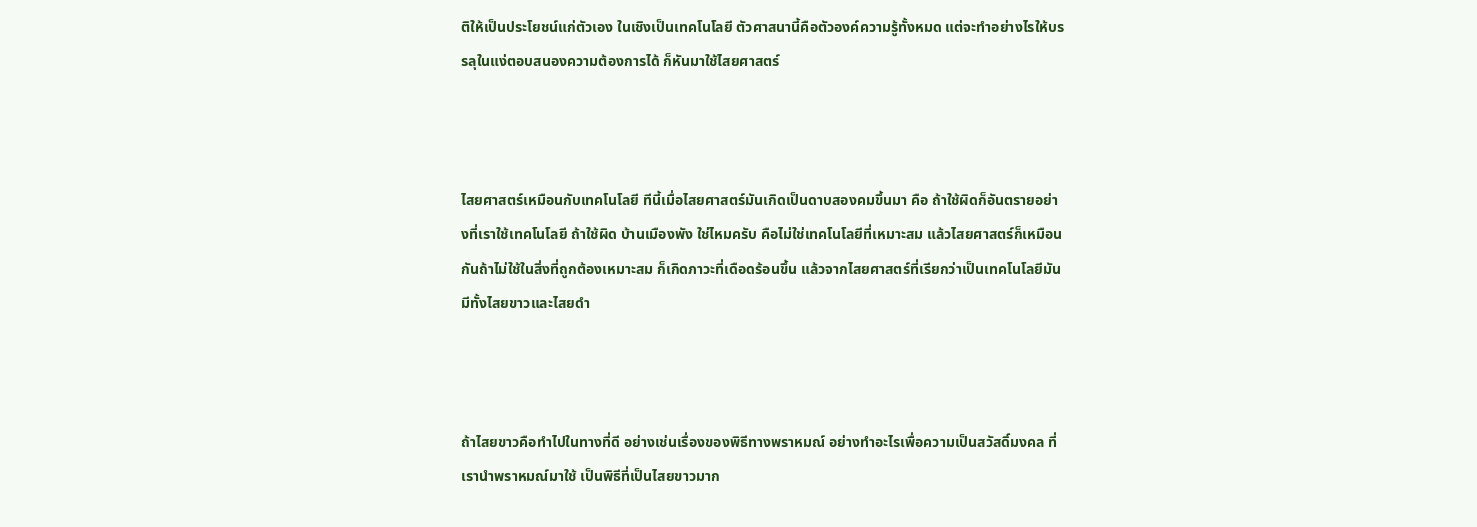ติให้เป็นประโยชน์แก่ตัวเอง ในเชิงเป็นเทคโนโลยี ตัวศาสนานี้คือตัวองค์ความรู้ทั้งหมด แต่จะทำอย่างไรให้บรรลุในแง่ตอบสนองความต้องการได้ ก็หันมาใช้ไสยศาสตร์



ไสยศาสตร์เหมือนกับเทคโนโลยี ทีนี้เมื่อไสยศาสตร์มันเกิดเป็นดาบสองคมขึ้นมา คือ ถ้าใช้ผิดก็อันตรายอย่างที่เราใช้เทคโนโลยี ถ้าใช้ผิด บ้านเมืองพัง ใช่ไหมครับ คือไม่ใช่เทคโนโลยีที่เหมาะสม แล้วไสยศาสตร์ก็เหมือนกันถ้าไม่ใช้ในสิ่งที่ถูกต้องเหมาะสม ก็เกิดภาวะที่เดือดร้อนขึ้น แล้วจากไสยศาสตร์ที่เรียกว่าเป็นเทคโนโลยีมันมีทั้งไสยขาวและไสยดำ



ถ้าไสยขาวคือทำไปในทางที่ดี อย่างเช่นเรื่องของพิธีทางพราหมณ์ อย่างทำอะไรเพื่อความเป็นสวัสดิ์มงคล ที่เรานำพราหมณ์มาใช้ เป็นพิธีที่เป็นไสยขาวมาก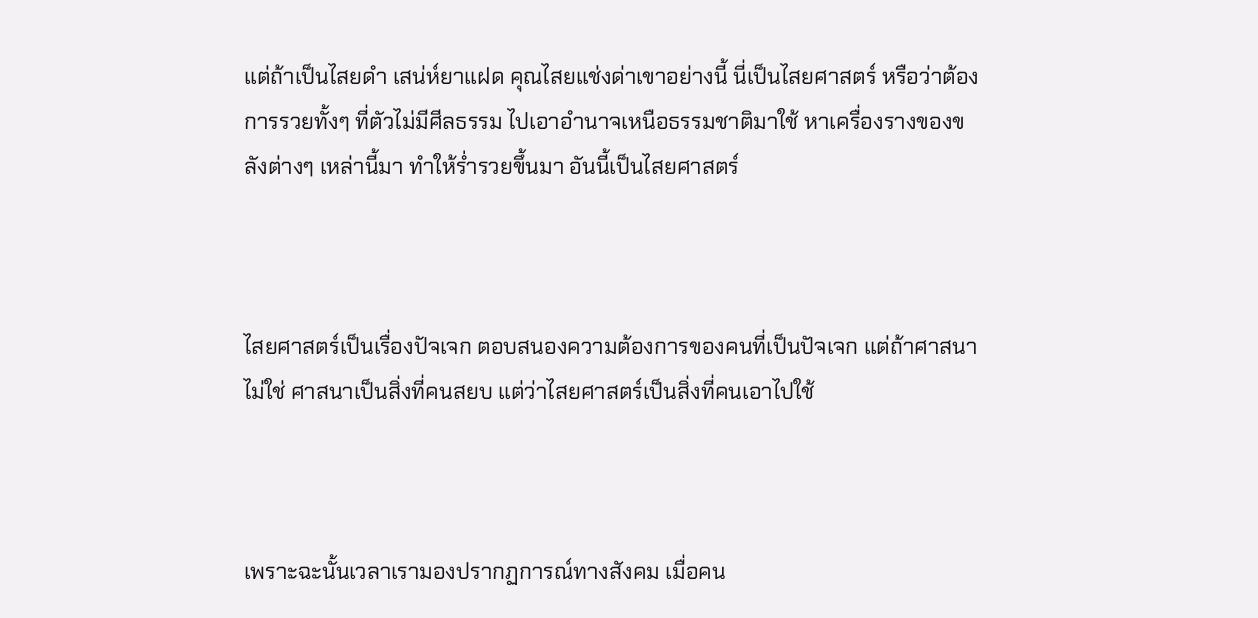แต่ถ้าเป็นไสยดำ เสน่ห์ยาแฝด คุณไสยแช่งด่าเขาอย่างนี้ นี่เป็นไสยศาสตร์ หรือว่าต้องการรวยทั้งๆ ที่ตัวไม่มีศีลธรรม ไปเอาอำนาจเหนือธรรมชาติมาใช้ หาเครื่องรางของขลังต่างๆ เหล่านี้มา ทำให้ร่ำรวยขึ้นมา อันนี้เป็นไสยศาสตร์



ไสยศาสตร์เป็นเรื่องปัจเจก ตอบสนองความต้องการของคนที่เป็นปัจเจก แต่ถ้าศาสนาไม่ใช่ ศาสนาเป็นสิ่งที่คนสยบ แต่ว่าไสยศาสตร์เป็นสิ่งที่คนเอาไปใช้



เพราะฉะนั้นเวลาเรามองปรากฏการณ์ทางสังคม เมื่อคน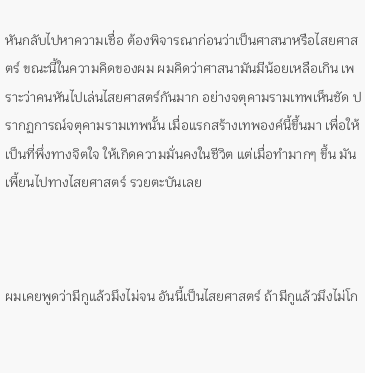หันกลับไปหาความเชื่อ ต้องพิจารณาก่อนว่าเป็นศาสนาหรือไสยศาสตร์ ขณะนี้ในความคิดของผม ผมคิดว่าศาสนามันมีน้อยเหลือเกิน เพราะว่าคนหันไปเล่นไสยศาสตร์กันมาก อย่างจตุคามรามเทพเห็นชัด ปรากฏการณ์จตุคามรามเทพนั้น เมื่อแรกสร้างเทพองค์นี้ขึ้นมา เพื่อให้เป็นที่พึ่งทางจิตใจ ให้เกิดความมั่นคงในชีวิต แต่เมื่อทำมากๆ ขึ้น มันเพี้ยนไปทางไสยศาสตร์ รวยตะบันเลย



ผมเคยพูดว่ามีกูแล้วมึงไม่จน อันนี้เป็นไสยศาสตร์ ถ้ามีกูแล้วมึงไม่โก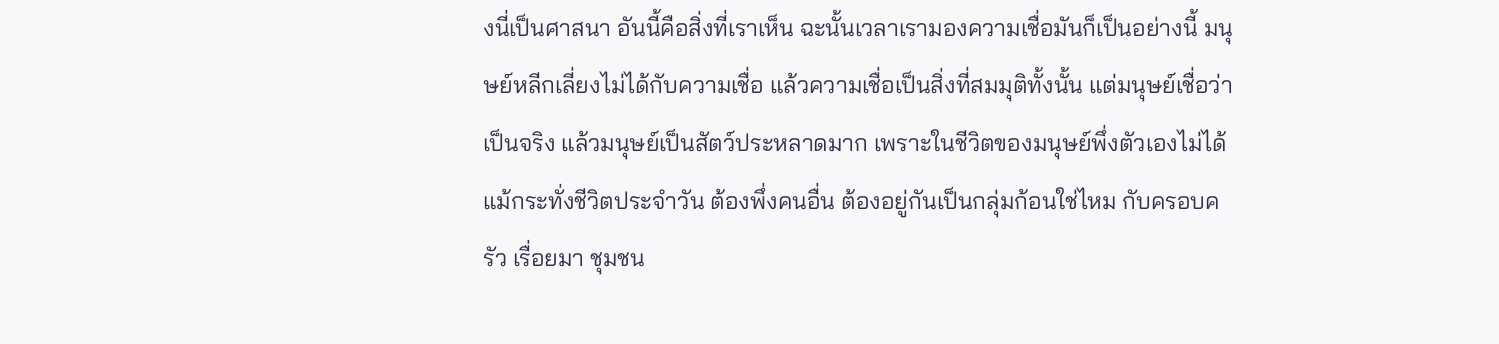งนี่เป็นศาสนา อันนี้คือสิ่งที่เราเห็น ฉะนั้นเวลาเรามองความเชื่อมันก็เป็นอย่างนี้ มนุษย์หลีกเลี่ยงไม่ได้กับความเชื่อ แล้วความเชื่อเป็นสิ่งที่สมมุติทั้งนั้น แต่มนุษย์เชื่อว่าเป็นจริง แล้วมนุษย์เป็นสัตว์ประหลาดมาก เพราะในชีวิตของมนุษย์พึ่งตัวเองไม่ได้ แม้กระทั่งชีวิตประจำวัน ต้องพึ่งคนอื่น ต้องอยู่กันเป็นกลุ่มก้อนใช่ไหม กับครอบครัว เรื่อยมา ชุมชน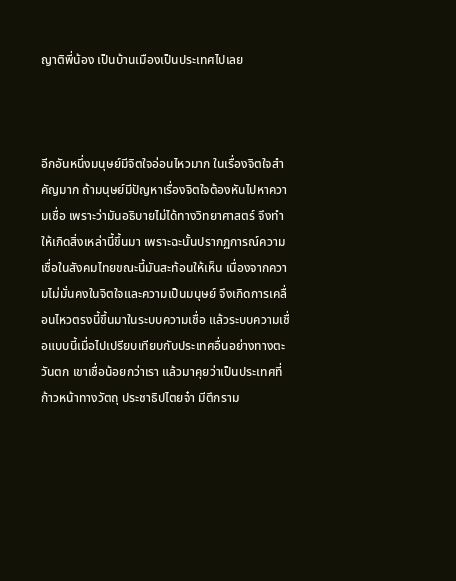ญาติพี่น้อง เป็นบ้านเมืองเป็นประเทศไปเลย



อีกอันหนึ่งมนุษย์มีจิตใจอ่อนไหวมาก ในเรื่องจิตใจสำคัญมาก ถ้ามนุษย์มีปัญหาเรื่องจิตใจต้องหันไปหาความเชื่อ เพราะว่ามันอธิบายไม่ได้ทางวิทยาศาสตร์ จึงทำให้เกิดสิ่งเหล่านี้ขึ้นมา เพราะฉะนั้นปรากฏการณ์ความเชื่อในสังคมไทยขณะนี้มันสะท้อนให้เห็น เนื่องจากความไม่มั่นคงในจิตใจและความเป็นมนุษย์ จึงเกิดการเคลื่อนไหวตรงนี้ขึ้นมาในระบบความเชื่อ แล้วระบบความเชื่อแบบนี้เมื่อไปเปรียบเทียบกับประเทศอื่นอย่างทางตะวันตก เขาเชื่อน้อยกว่าเรา แล้วมาคุยว่าเป็นประเทศที่ก้าวหน้าทางวัตถุ ประชาธิปไตยจ๋า มีตึกราม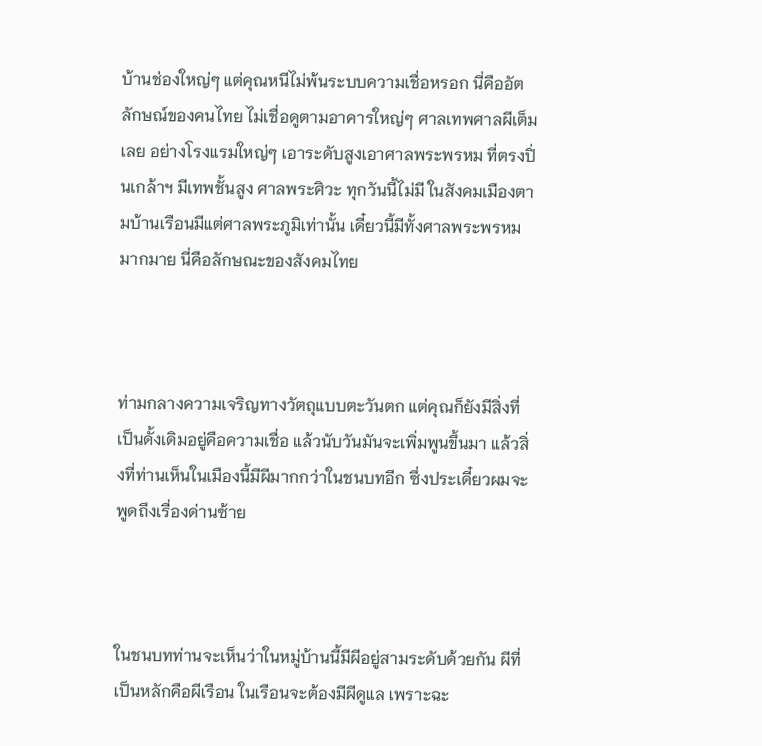บ้านช่องใหญ่ๆ แต่คุณหนีไม่พ้นระบบความเชื่อหรอก นี่คืออัตลักษณ์ของคนไทย ไม่เชื่อดูตามอาคารใหญ่ๆ ศาลเทพศาลผีเต็มเลย อย่างโรงแรมใหญ่ๆ เอาระดับสูงเอาศาลพระพรหม ที่ตรงปิ่นเกล้าฯ มีเทพชั้นสูง ศาลพระศิวะ ทุกวันนี้ไม่มี ในสังคมเมืองตามบ้านเรือนมีแต่ศาลพระภูมิเท่านั้น เดี๋ยวนี้มีทั้งศาลพระพรหมมากมาย นี่คือลักษณะของสังคมไทย



ท่ามกลางความเจริญทางวัตถุแบบตะวันตก แต่คุณก็ยังมีสิ่งที่เป็นดั้งเดิมอยู่คือความเชื่อ แล้วนับวันมันจะเพิ่มพูนขึ้นมา แล้วสิ่งที่ท่านเห็นในเมืองนี้มีผีมากกว่าในชนบทอีก ซึ่งประเดี๋ยวผมจะพูดถึงเรื่องด่านซ้าย



ในชนบทท่านจะเห็นว่าในหมู่บ้านนี้มีผีอยู่สามระดับด้วยกัน ผีที่เป็นหลักคือผีเรือน ในเรือนจะต้องมีผีดูแล เพราะฉะ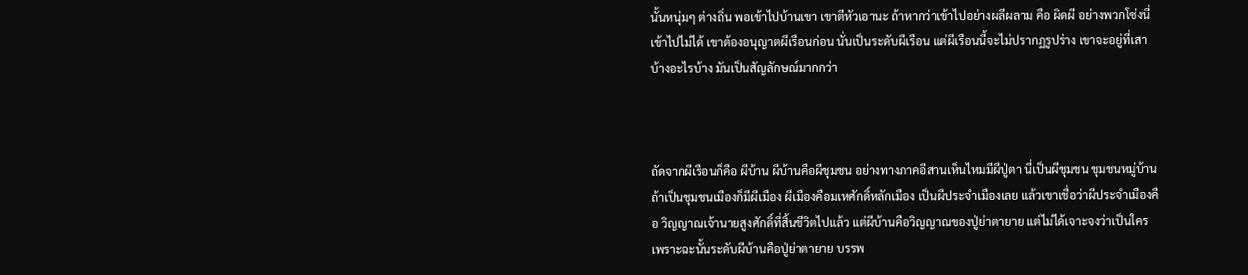นั้นหนุ่มๆ ต่างถิ่น พอเข้าไปบ้านเขา เขาตีหัวเอานะ ถ้าหากว่าเข้าไปอย่างผลีผลาม คือ ผิดผี อย่างพวกโซ่งนี่ เข้าไปไม่ได้ เขาต้องอนุญาตผีเรือนก่อน นั่นเป็นระดับผีเรือน แต่ผีเรือนนี้จะไม่ปรากฏรูปร่าง เขาจะอยู่ที่เสาบ้างอะไรบ้าง มันเป็นสัญลักษณ์มากกว่า



ถัดจากผีเรือนก็คือ ผีบ้าน ผีบ้านคือผีชุมชน อย่างทางภาคอีสานเห็นไหมมีผีปู่ตา นี่เป็นผีชุมชน ชุมชนหมู่บ้าน ถ้าเป็นชุมชนเมืองก็มีผีเมือง ผีเมืองคือมเหศักดิ์หลักเมือง เป็นผีประจำเมืองเลย แล้วเขาเชื่อว่าผีประจำเมืองคือ วิญญาณเจ้านายสูงศักดิ์ที่สิ้นชีวิตไปแล้ว แต่ผีบ้านคือวิญญาณของปู่ย่าตายาย แต่ไม่ได้เจาะจงว่าเป็นใคร เพราะฉะนั้นระดับผีบ้านคือปู่ย่าตายาย บรรพ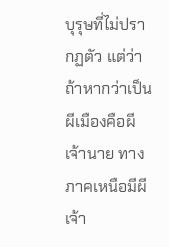บุรุษที่ไม่ปรากฏตัว แต่ว่าถ้าหากว่าเป็นผีเมืองคือผีเจ้านาย ทางภาคเหนือมีผีเจ้า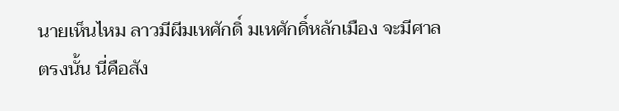นายเห็นไหม ลาวมีผีมเหศักดิ์ มเหศักดิ์หลักเมือง จะมีศาลตรงนั้น นี่คือสัง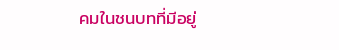คมในชนบทที่มีอยู่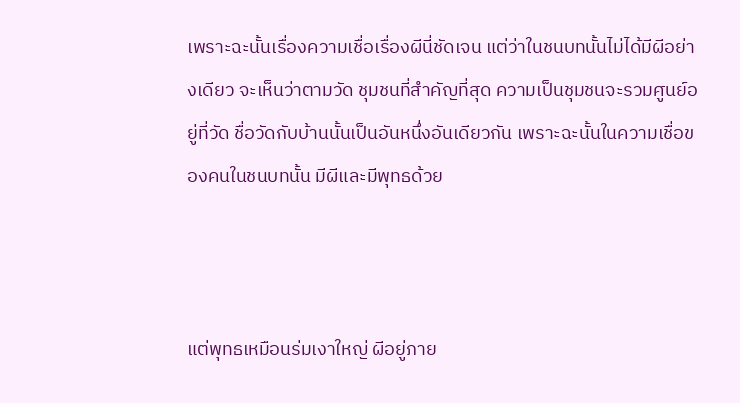เพราะฉะนั้นเรื่องความเชื่อเรื่องผีนี่ชัดเจน แต่ว่าในชนบทนั้นไม่ได้มีผีอย่างเดียว จะเห็นว่าตามวัด ชุมชนที่สำคัญที่สุด ความเป็นชุมชนจะรวมศูนย์อยู่ที่วัด ชื่อวัดกับบ้านนั้นเป็นอันหนึ่งอันเดียวกัน เพราะฉะนั้นในความเชื่อของคนในชนบทนั้น มีผีและมีพุทธด้วย



แต่พุทธเหมือนร่มเงาใหญ่ ผีอยู่ภาย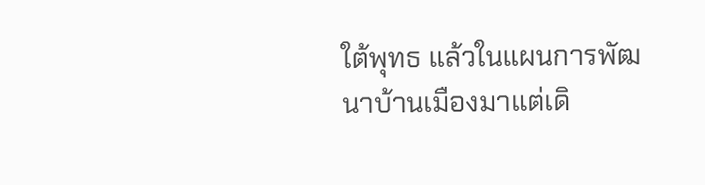ใต้พุทธ แล้วในแผนการพัฒนาบ้านเมืองมาแต่เดิ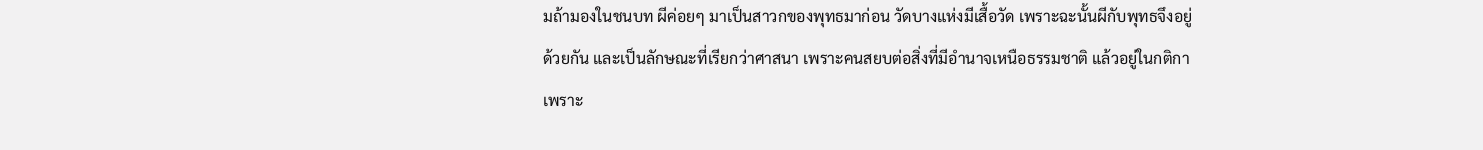มถ้ามองในชนบท ผีค่อยๆ มาเป็นสาวกของพุทธมาก่อน วัดบางแห่งมีเสื้อวัด เพราะฉะนั้นผีกับพุทธจึงอยู่ด้วยกัน และเป็นลักษณะที่เรียกว่าศาสนา เพราะคนสยบต่อสิ่งที่มีอำนาจเหนือธรรมชาติ แล้วอยู่ในกติกา เพราะ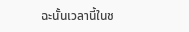ฉะนั้นเวลานี้ในช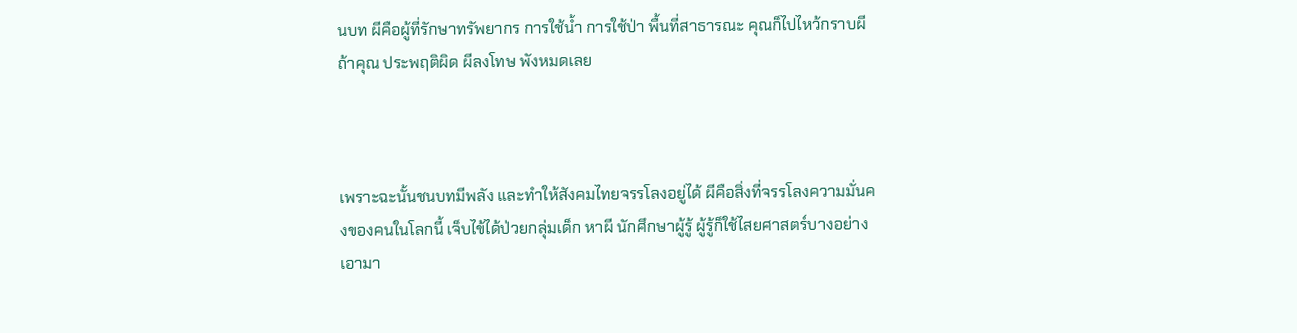นบท ผีคือผู้ที่รักษาทรัพยากร การใช้น้ำ การใช้ป่า พื้นที่สาธารณะ คุณก็ไปไหว้กราบผี ถ้าคุณ ประพฤติผิด ผีลงโทษ พังหมดเลย



เพราะฉะนั้นชนบทมีพลัง และทำให้สังคมไทยจรรโลงอยู่ได้ ผีคือสิ่งที่จรรโลงความมั่นคงของคนในโลกนี้ เจ็บไข้ได้ป่วยกลุ่มเด็ก หาผี นักศึกษาผู้รู้ ผู้รู้ก็ใช้ไสยศาสตร์บางอย่าง เอามา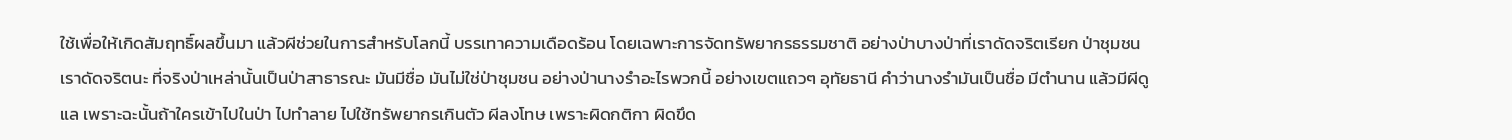ใช้เพื่อให้เกิดสัมฤทธิ์ผลขึ้นมา แล้วผีช่วยในการสำหรับโลกนี้ บรรเทาความเดือดร้อน โดยเฉพาะการจัดทรัพยากรธรรมชาติ อย่างป่าบางป่าที่เราดัดจริตเรียก ป่าชุมชน เราดัดจริตนะ ที่จริงป่าเหล่านั้นเป็นป่าสาธารณะ มันมีชื่อ มันไม่ใช่ป่าชุมชน อย่างป่านางรำอะไรพวกนี้ อย่างเขตแถวๆ อุทัยธานี คำว่านางรำมันเป็นชื่อ มีตำนาน แล้วมีผีดูแล เพราะฉะนั้นถ้าใครเข้าไปในป่า ไปทำลาย ไปใช้ทรัพยากรเกินตัว ผีลงโทษ เพราะผิดกติกา ผิดขึด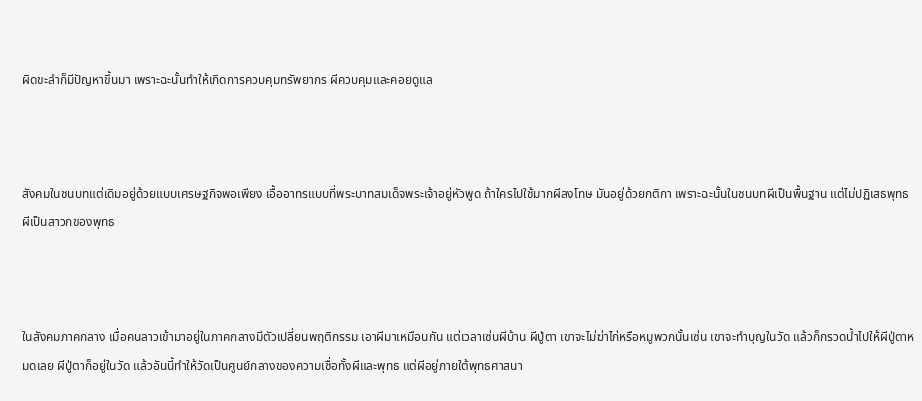ผิดขะลำก็มีปัญหาขึ้นมา เพราะฉะนั้นทำให้เกิดการควบคุมทรัพยากร ผีควบคุมและคอยดูแล



สังคมในชนบทแต่เดิมอยู่ด้วยแบบเศรษฐกิจพอเพียง เอื้ออาทรแบบที่พระบาทสมเด็จพระเจ้าอยู่หัวพูด ถ้าใครไปใช้มากผีลงโทษ มันอยู่ด้วยกติกา เพราะฉะนั้นในชนบทผีเป็นพื้นฐาน แต่ไม่ปฏิเสธพุทธ ผีเป็นสาวกของพุทธ



ในสังคมภาคกลาง เมื่อคนลาวเข้ามาอยู่ในภาคกลางมีตัวเปลี่ยนพฤติกรรม เอาผีมาเหมือนกัน แต่เวลาเซ่นผีบ้าน ผีปู่ตา เขาจะไม่ฆ่าไก่หรือหมูพวกนั้นเซ่น เขาจะทำบุญในวัด แล้วก็กรวดน้ำไปให้ผีปู่ตาหมดเลย ผีปู่ตาก็อยู่ในวัด แล้วอันนี้ทำให้วัดเป็นศูนย์กลางของความเชื่อทั้งผีและพุทธ แต่ผีอยู่ภายใต้พุทธศาสนา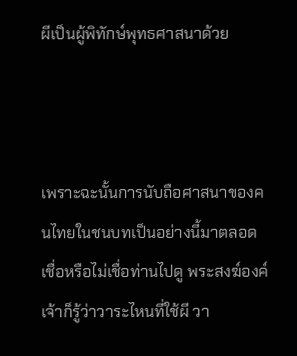ผีเป็นผู้พิทักษ์พุทธศาสนาด้วย



เพราะฉะนั้นการนับถือศาสนาของคนไทยในชนบทเป็นอย่างนี้มาตลอด เชื่อหรือไม่เชื่อท่านไปดู พระสงฆ์องค์เจ้าก็รู้ว่าวาระไหนที่ใช้ผี วา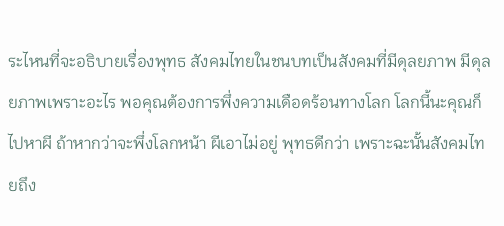ระไหนที่จะอธิบายเรื่องพุทธ สังคมไทยในชนบทเป็นสังคมที่มีดุลยภาพ มีดุลยภาพเพราะอะไร พอคุณต้องการพึ่งความเดือดร้อนทางโลก โลกนี้นะคุณก็ไปหาผี ถ้าหากว่าจะพึ่งโลกหน้า ผีเอาไม่อยู่ พุทธดีกว่า เพราะฉะนั้นสังคมไทยถึง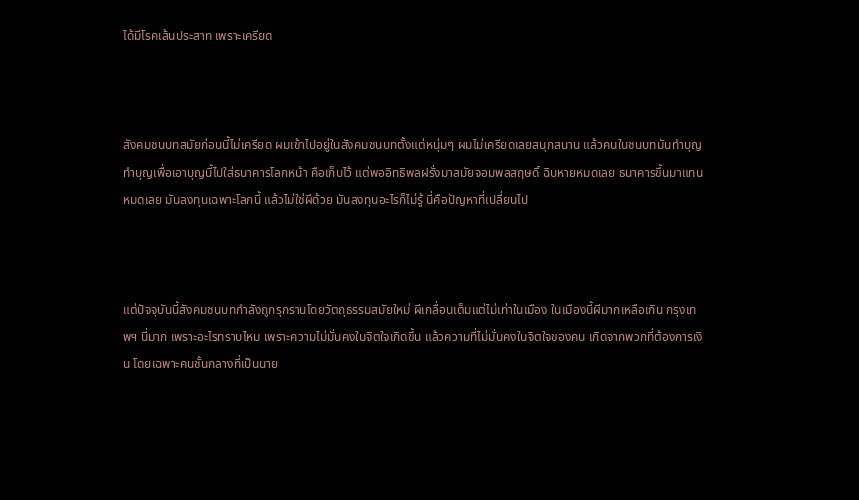ได้มีโรคเส้นประสาท เพราะเครียด



สังคมชนบทสมัยก่อนนี้ไม่เครียด ผมเข้าไปอยู่ในสังคมชนบทตั้งแต่หนุ่มๆ ผมไม่เครียดเลยสนุกสนาน แล้วคนในชนบทมันทำบุญ ทำบุญเพื่อเอาบุญนี้ไปใส่ธนาคารโลกหน้า คือเก็บไว้ แต่พออิทธิพลฝรั่งมาสมัยจอมพลสฤษดิ์ ฉิบหายหมดเลย ธนาคารขึ้นมาแทนหมดเลย มันลงทุนเฉพาะโลกนี้ แล้วไม่ใช่ผีด้วย มันลงทุนอะไรก็ไม่รู้ นี่คือปัญหาที่เปลี่ยนไป



แต่ปัจจุบันนี้สังคมชนบทกำลังถูกรุกรานโดยวัตถุธรรมสมัยใหม่ ผีเกลื่อนเต็มแต่ไม่เท่าในเมือง ในเมืองนี้ผีมากเหลือเกิน กรุงเทพฯ นี่มาก เพราะอะไรทราบไหม เพราะความไม่มั่นคงในจิตใจเกิดขึ้น แล้วความที่ไม่มั่นคงในจิตใจของคน เกิดจากพวกที่ต้องการเงิน โดยเฉพาะคนชั้นกลางที่เป็นนาย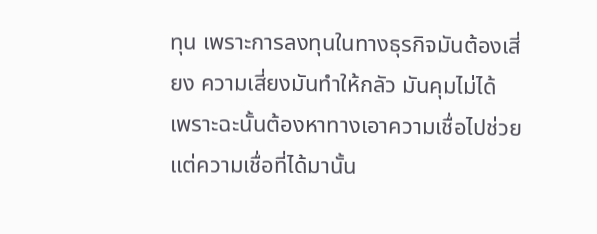ทุน เพราะการลงทุนในทางธุรกิจมันต้องเสี่ยง ความเสี่ยงมันทำให้กลัว มันคุมไม่ได้ เพราะฉะนั้นต้องหาทางเอาความเชื่อไปช่วย แต่ความเชื่อที่ได้มานั้น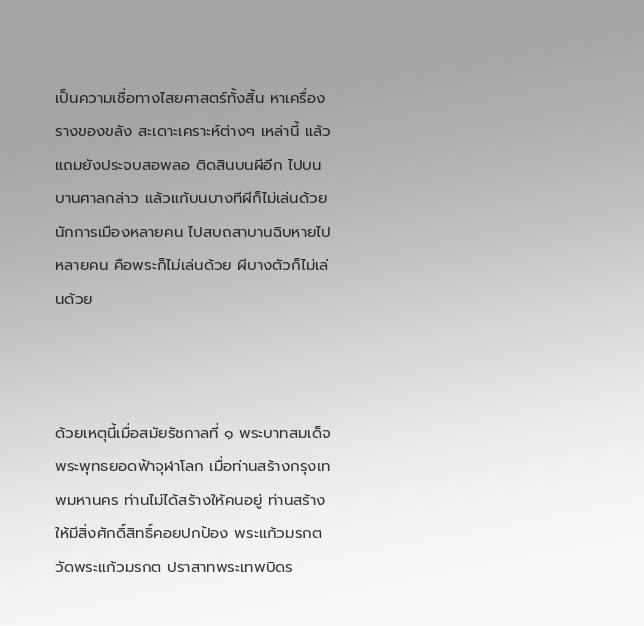เป็นความเชื่อทางไสยศาสตร์ทั้งสิ้น หาเครื่องรางของขลัง สะเดาะเคราะห์ต่างๆ เหล่านี้ แล้วแถมยังประจบสอพลอ ติดสินบนผีอีก ไปบนบานศาลกล่าว แล้วแก้บนบางทีผีก็ไม่เล่นด้วย นักการเมืองหลายคน ไปสบถสาบานฉิบหายไปหลายคน คือพระก็ไม่เล่นด้วย ผีบางตัวก็ไม่เล่นด้วย



ด้วยเหตุนี้เมื่อสมัยรัชกาลที่ ๑ พระบาทสมเด็จพระพุทธยอดฟ้าจุฬาโลก เมื่อท่านสร้างกรุงเทพมหานคร ท่านไม่ได้สร้างให้คนอยู่ ท่านสร้างให้มีสิ่งศักดิ์สิทธิ์คอยปกป้อง พระแก้วมรกต วัดพระแก้วมรกต ปราสาทพระเทพบิดร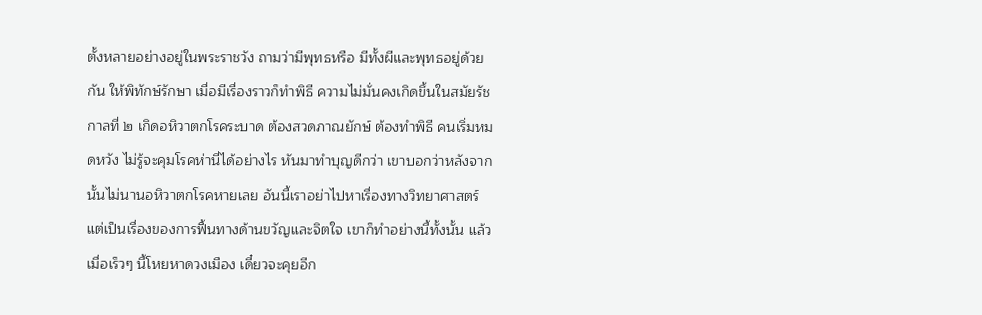ตั้งหลายอย่างอยู่ในพระราชวัง ถามว่ามีพุทธหรือ มีทั้งผีและพุทธอยู่ด้วยกัน ให้พิทักษ์รักษา เมื่อมีเรื่องราวก็ทำพิธี ความไม่มั่นคงเกิดขึ้นในสมัยรัชกาลที่ ๒ เกิดอหิวาตกโรคระบาด ต้องสวดภาณยักษ์ ต้องทำพิธี คนเริ่มหมดหวัง ไม่รู้จะคุมโรคห่านี่ได้อย่างไร หันมาทำบุญดีกว่า เขาบอกว่าหลังจากนั้นไม่นานอหิวาตกโรคหายเลย อันนี้เราอย่าไปหาเรื่องทางวิทยาศาสตร์ แต่เป็นเรื่องของการฟื้นทางด้านขวัญและจิตใจ เขาก็ทำอย่างนี้ทั้งนั้น แล้วเมื่อเร็วๆ นี้โหยหาดวงเมือง เดี๋ยวจะคุยอีก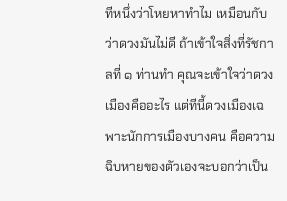ทีหนึ่งว่าโหยหาทำไม เหมือนกับว่าดวงมันไม่ดี ถ้าเข้าใจสิ่งที่รัชกาลที่ ๑ ท่านทำ คุณจะเข้าใจว่าดวงเมืองคืออะไร แต่ทีนี้ดวงเมืองเฉพาะนักการเมืองบางคน คือความฉิบหายของตัวเองจะบอกว่าเป็น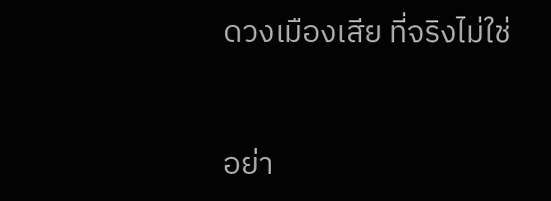ดวงเมืองเสีย ที่จริงไม่ใช่



อย่า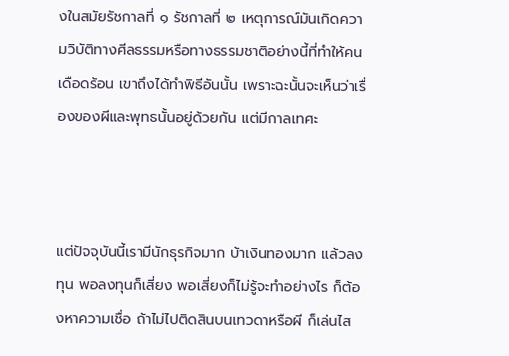งในสมัยรัชกาลที่ ๑ รัชกาลที่ ๒ เหตุการณ์มันเกิดความวิบัติทางศีลธรรมหรือทางธรรมชาติอย่างนี้ที่ทำให้คนเดือดร้อน เขาถึงได้ทำพิธีอันนั้น เพราะฉะนั้นจะเห็นว่าเรื่องของผีและพุทธนั้นอยู่ด้วยกัน แต่มีกาลเทศะ



แต่ปัจจุบันนี้เรามีนักธุรกิจมาก บ้าเงินทองมาก แล้วลงทุน พอลงทุนก็เสี่ยง พอเสี่ยงก็ไม่รู้จะทำอย่างไร ก็ต้องหาความเชื่อ ถ้าไม่ไปติดสินบนเทวดาหรือผี ก็เล่นไส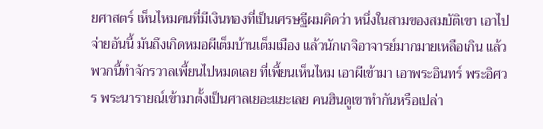ยศาสตร์ เห็นไหมคนที่มีเงินทองที่เป็นเศรษฐีผมคิดว่า หนึ่งในสามของสมบัติเขา เอาไปจ่ายอันนี้ มันถึงเกิดหมอผีเต็มบ้านเต็มเมือง แล้วนักเกจิอาจารย์มากมายเหลือเกิน แล้วพวกนี้ทำจักรวาลเพี้ยนไปหมดเลย ที่เพี้ยนเห็นไหม เอาผีเข้ามา เอาพระอินทร์ พระอิศวร พระนารายณ์เข้ามาตั้งเป็นศาลเยอะแยะเลย คนฮินดูเขาทำกันหรือเปล่า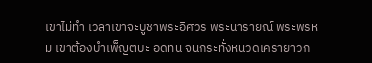เขาไม่ทำ เวลาเขาจะบูชาพระอิศวร พระนารายณ์ พระพรหม เขาต้องบำเพ็ญตบะ อดทน จนกระทั่งหนวดเครายาวก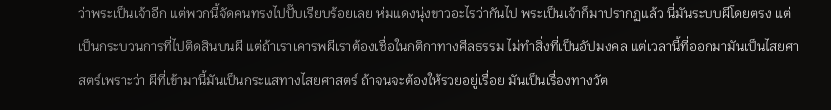ว่าพระเป็นเจ้าอีก แต่พวกนี้จัดคนทรงไปปั๊บเรียบร้อยเลย ห่มแดงนุ่งขาวอะไรว่ากันไป พระเป็นเจ้าก็มาปรากฏแล้ว นี่มันระบบผีโดยตรง แต่เป็นกระบวนการที่ไปติดสินบนผี แต่ถ้าเราเคารพผีเราต้องเชื่อในกติกาทางศีลธรรม ไม่ทำสิ่งที่เป็นอัปมงคล แต่เวลานี้ที่ออกมามันเป็นไสยศาสตร์เพราะว่า ผีที่เข้ามานี้มันเป็นกระแสทางไสยศาสตร์ ถ้าจนจะต้องให้รวยอยู่เรื่อย มันเป็นเรื่องทางวัต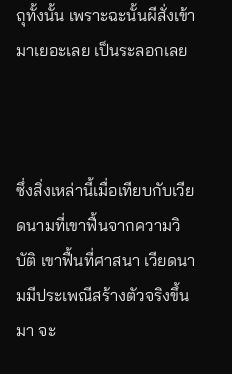ถุทั้งนั้น เพราะฉะนั้นผีสั่งเข้ามาเยอะเลย เป็นระลอกเลย



ซึ่งสิ่งเหล่านี้เมื่อเทียบกับเวียดนามที่เขาฟื้นจากความวิบัติ เขาฟื้นที่ศาสนา เวียดนามมีประเพณีสร้างตัวจริงขึ้นมา จะ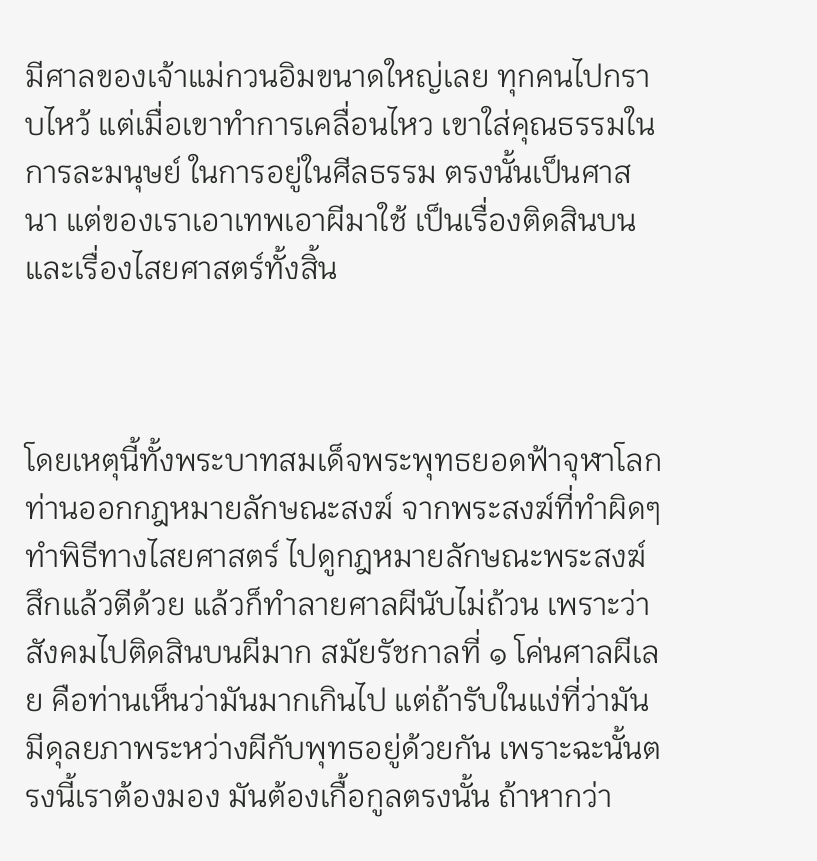มีศาลของเจ้าแม่กวนอิมขนาดใหญ่เลย ทุกคนไปกราบไหว้ แต่เมื่อเขาทำการเคลื่อนไหว เขาใส่คุณธรรมในการละมนุษย์ ในการอยู่ในศีลธรรม ตรงนั้นเป็นศาสนา แต่ของเราเอาเทพเอาผีมาใช้ เป็นเรื่องติดสินบนและเรื่องไสยศาสตร์ทั้งสิ้น



โดยเหตุนี้ทั้งพระบาทสมเด็จพระพุทธยอดฟ้าจุฬาโลก ท่านออกกฎหมายลักษณะสงฆ์ จากพระสงฆ์ที่ทำผิดๆ ทำพิธีทางไสยศาสตร์ ไปดูกฎหมายลักษณะพระสงฆ์ สึกแล้วตีด้วย แล้วก็ทำลายศาลผีนับไม่ถ้วน เพราะว่าสังคมไปติดสินบนผีมาก สมัยรัชกาลที่ ๑ โค่นศาลผีเลย คือท่านเห็นว่ามันมากเกินไป แต่ถ้ารับในแง่ที่ว่ามันมีดุลยภาพระหว่างผีกับพุทธอยู่ด้วยกัน เพราะฉะนั้นตรงนี้เราต้องมอง มันต้องเกื้อกูลตรงนั้น ถ้าหากว่า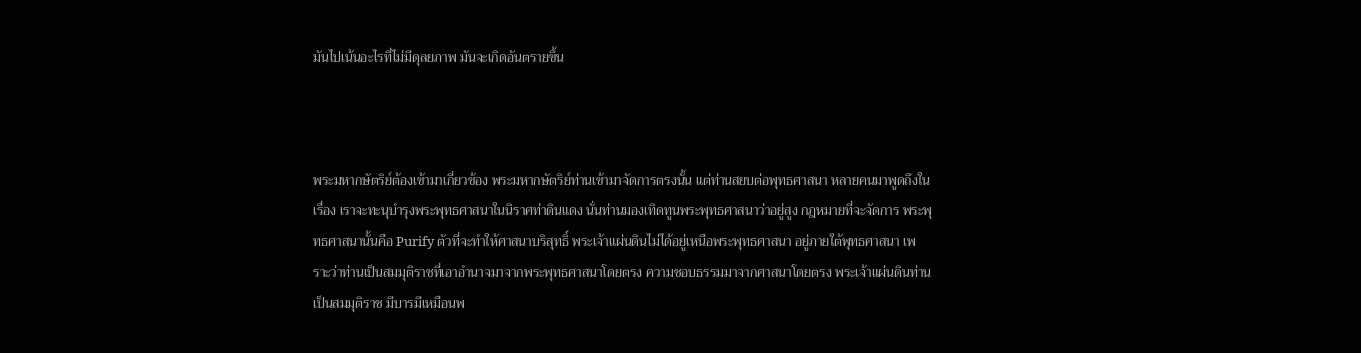มันไปเน้นอะไรที่ไม่มีดุลยภาพ มันจะเกิดอันตรายขึ้น



พระมหากษัตริย์ต้องเข้ามาเกี่ยวข้อง พระมหากษัตริย์ท่านเข้ามาจัดการตรงนั้น แต่ท่านสยบต่อพุทธศาสนา หลายคนมาพูดถึงในเรื่อง เราจะทะนุบำรุงพระพุทธศาสนาในนิราศท่าดินแดง นั่นท่านมองเทิดทูนพระพุทธศาสนาว่าอยู่สูง กฎหมายที่จะจัดการ พระพุทธศาสนานั้นคือ Purify ตัวที่จะทำให้ศาสนาบริสุทธิ์ พระเจ้าแผ่นดินไม่ได้อยู่เหนือพระพุทธศาสนา อยู่ภายใต้พุทธศาสนา เพราะว่าท่านเป็นสมมุติราชที่เอาอำนาจมาจากพระพุทธศาสนาโดยตรง ความชอบธรรมมาจากศาสนาโดยตรง พระเจ้าแผ่นดินท่านเป็นสมมุติราช มีบารมีเหมือนพ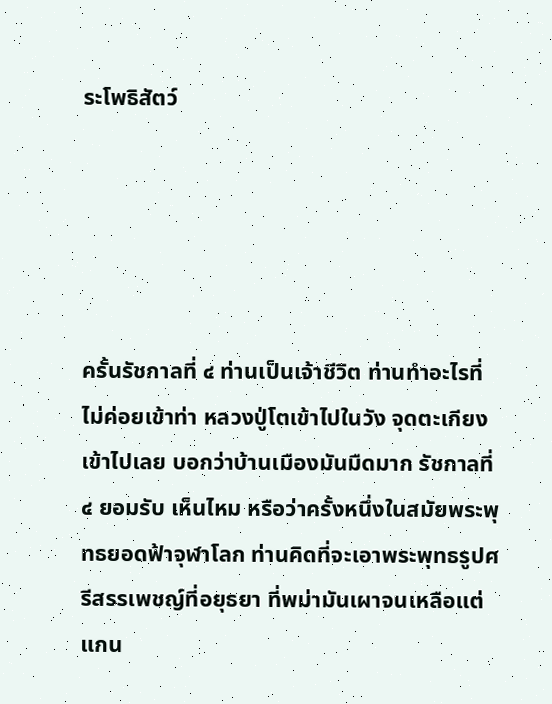ระโพธิสัตว์





ครั้นรัชกาลที่ ๔ ท่านเป็นเจ้าชีวิต ท่านทำอะไรที่ไม่ค่อยเข้าท่า หลวงปู่โตเข้าไปในวัง จุดตะเกียงเข้าไปเลย บอกว่าบ้านเมืองมันมืดมาก รัชกาลที่ ๔ ยอมรับ เห็นไหม หรือว่าครั้งหนึ่งในสมัยพระพุทธยอดฟ้าจุฬาโลก ท่านคิดที่จะเอาพระพุทธรูปศรีสรรเพชญ์ที่อยุธยา ที่พม่ามันเผาจนเหลือแต่แกน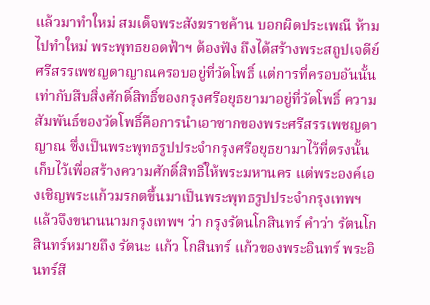แล้วมาทำใหม่ สมเด็จพระสังฆราชค้าน บอกผิดประเพณี ห้ามไปทำใหม่ พระพุทธยอดฟ้าฯ ต้องฟัง ถึงได้สร้างพระสถูปเจดีย์ศรีสรรเพชญดาญาณครอบอยู่ที่วัดโพธิ์ แต่การที่ครอบอันนั้น เท่ากับสืบสิ่งศักดิ์สิทธิ์ของกรุงศรีอยุธยามาอยู่ที่วัดโพธิ์ ความสัมพันธ์ของวัดโพธิ์คือการนำเอาซากของพระศรีสรรเพชญดาญาณ ซึ่งเป็นพระพุทธรูปประจำกรุงศรีอยุธยามาไว้ที่ตรงนั้น เก็บไว้เพื่อสร้างความศักดิ์สิทธิ์ให้พระมหานคร แต่พระองค์เองเชิญพระแก้วมรกตขึ้นมาเป็นพระพุทธรูปประจำกรุงเทพฯ แล้วจึงขนานนามกรุงเทพฯ ว่า กรุงรัตนโกสินทร์ คำว่า รัตนโกสินทร์หมายถึง รัตนะ แก้ว โกสินทร์ แก้วของพระอินทร์ พระอินทร์สี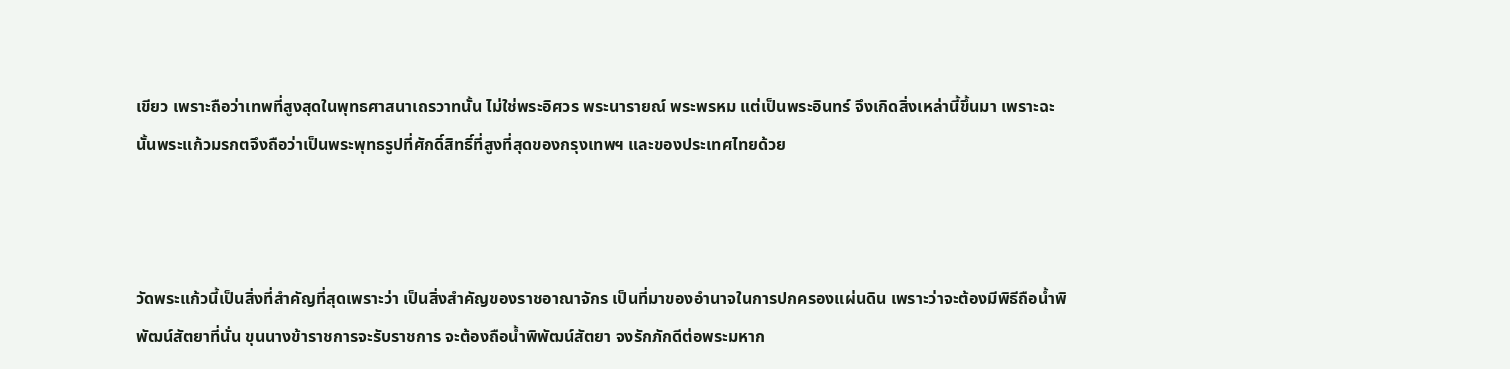เขียว เพราะถือว่าเทพที่สูงสุดในพุทธศาสนาเถรวาทนั้น ไม่ใช่พระอิศวร พระนารายณ์ พระพรหม แต่เป็นพระอินทร์ จึงเกิดสิ่งเหล่านี้ขึ้นมา เพราะฉะนั้นพระแก้วมรกตจึงถือว่าเป็นพระพุทธรูปที่ศักดิ์สิทธิ์ที่สูงที่สุดของกรุงเทพฯ และของประเทศไทยด้วย



วัดพระแก้วนี้เป็นสิ่งที่สำคัญที่สุดเพราะว่า เป็นสิ่งสำคัญของราชอาณาจักร เป็นที่มาของอำนาจในการปกครองแผ่นดิน เพราะว่าจะต้องมีพิธีถือน้ำพิพัฒน์สัตยาที่นั่น ขุนนางข้าราชการจะรับราชการ จะต้องถือน้ำพิพัฒน์สัตยา จงรักภักดีต่อพระมหาก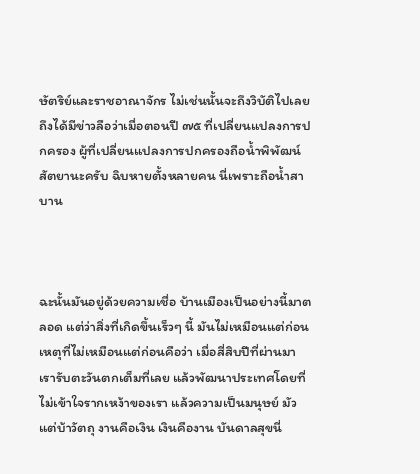ษัตริย์และราชอาณาจักร ไม่เช่นนั้นจะถึงวิบัติไปเลย ถึงได้มีข่าวลือว่าเมื่อตอนปี ๗๕ ที่เปลี่ยนแปลงการปกครอง ผู้ที่เปลี่ยนแปลงการปกครองถือน้ำพิพัฒน์สัตยานะครับ ฉิบหายตั้งหลายคน นี่เพราะถือน้ำสาบาน



ฉะนั้นมันอยู่ด้วยความเชื่อ บ้านเมืองเป็นอย่างนี้มาตลอด แต่ว่าสิ่งที่เกิดขึ้นเร็วๆ นี้ มันไม่เหมือนแต่ก่อน เหตุที่ไม่เหมือนแต่ก่อนคือว่า เมื่อสี่สิบปีที่ผ่านมา เรารับตะวันตกเต็มที่เลย แล้วพัฒนาประเทศโดยที่ไม่เข้าใจรากเหง้าของเรา แล้วความเป็นมนุษย์ มัวแต่บ้าวัตถุ งานคือเงิน เงินคืองาน บันดาลสุขนี่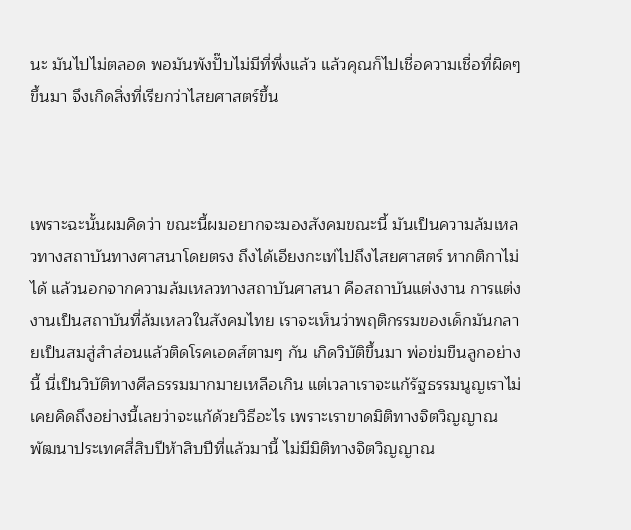นะ มันไปไม่ตลอด พอมันพังปั๊บไม่มีที่พึ่งแล้ว แล้วคุณก็ไปเชื่อความเชื่อที่ผิดๆ ขึ้นมา จึงเกิดสิ่งที่เรียกว่าไสยศาสตร์ขึ้น



เพราะฉะนั้นผมคิดว่า ขณะนี้ผมอยากจะมองสังคมขณะนี้ มันเป็นความล้มเหลวทางสถาบันทางศาสนาโดยตรง ถึงได้เอียงกะเท่ไปถึงไสยศาสตร์ หากติกาไม่ได้ แล้วนอกจากความล้มเหลวทางสถาบันศาสนา คือสถาบันแต่งงาน การแต่งงานเป็นสถาบันที่ล้มเหลวในสังคมไทย เราจะเห็นว่าพฤติกรรมของเด็กมันกลายเป็นสมสู่สำส่อนแล้วติดโรคเอดส์ตามๆ กัน เกิดวิบัติขึ้นมา พ่อข่มขืนลูกอย่างนี้ นี่เป็นวิบัติทางศีลธรรมมากมายเหลือเกิน แต่เวลาเราจะแก้รัฐธรรมนูญเราไม่เคยคิดถึงอย่างนี้เลยว่าจะแก้ด้วยวิธีอะไร เพราะเราขาดมิติทางจิตวิญญาณ พัฒนาประเทศสี่สิบปีห้าสิบปีที่แล้วมานี้ ไม่มีมิติทางจิตวิญญาณ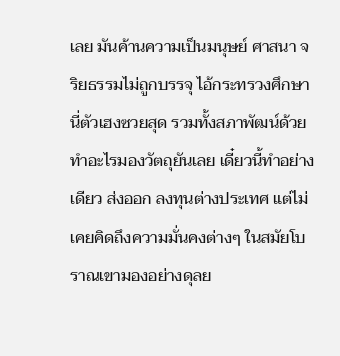เลย มันค้านความเป็นมนุษย์ ศาสนา จริยธรรมไม่ถูกบรรจุ ไอ้กระทรวงศึกษานี่ตัวเฮงซวยสุด รวมทั้งสภาพัฒน์ด้วย ทำอะไรมองวัตถุยันเลย เดี๋ยวนี้ทำอย่างเดียว ส่งออก ลงทุนต่างประเทศ แต่ไม่เคยคิดถึงความมั่นคงต่างๆ ในสมัยโบราณเขามองอย่างดุลย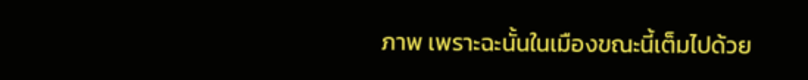ภาพ เพราะฉะนั้นในเมืองขณะนี้เต็มไปด้วย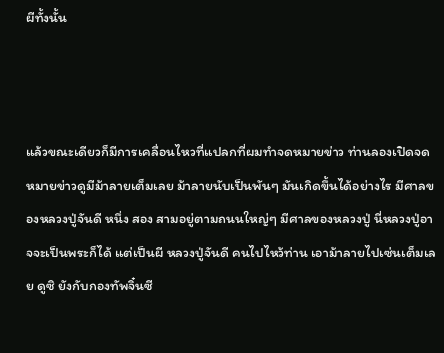ผีทั้งนั้น



แล้วขณะเดียวก็มีการเคลื่อนไหวที่แปลกที่ผมทำจดหมายข่าว ท่านลองเปิดจดหมายข่าวดูมีม้าลายเต็มเลย ม้าลายนับเป็นพันๆ มันเกิดขึ้นได้อย่างไร มีศาลของหลวงปู่จันดี หนึ่ง สอง สามอยู่ตามถนนใหญ่ๆ มีศาลของหลวงปู่ นี่หลวงปู่อาจจะเป็นพระก็ได้ แต่เป็นผี หลวงปู่จันดี คนไปไหว้ท่าน เอาม้าลายไปเซ่นเต็มเลย ดูซิ ยังกับกองทัพจิ๋นซี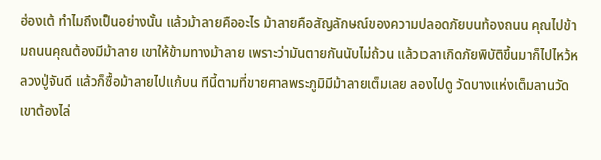ฮ่องเต้ ทำไมถึงเป็นอย่างนั้น แล้วม้าลายคืออะไร ม้าลายคือสัญลักษณ์ของความปลอดภัยบนท้องถนน คุณไปข้ามถนนคุณต้องมีม้าลาย เขาให้ข้ามทางม้าลาย เพราะว่ามันตายกันนับไม่ถ้วน แล้วเวลาเกิดภัยพิบัติขึ้นมาก็ไปไหว้หลวงปู่จันดี แล้วก็ซื้อม้าลายไปแก้บน ทีนี้ตามที่ขายศาลพระภูมิมีม้าลายเต็มเลย ลองไปดู วัดบางแห่งเต็มลานวัด เขาต้องไล่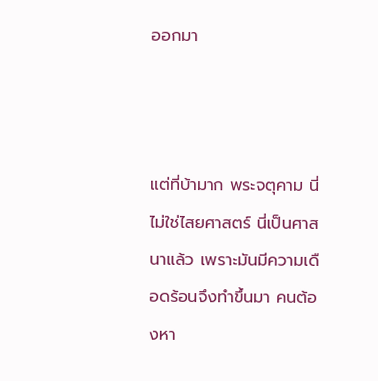ออกมา



แต่ที่บ้ามาก พระจตุคาม นี่ไม่ใช่ไสยศาสตร์ นี่เป็นศาสนาแล้ว เพราะมันมีความเดือดร้อนจึงทำขึ้นมา คนต้องหา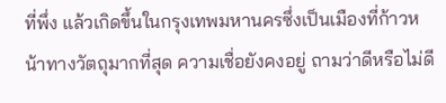ที่พึ่ง แล้วเกิดขึ้นในกรุงเทพมหานครซึ่งเป็นเมืองที่ก้าวหน้าทางวัตถุมากที่สุด ความเชื่อยังคงอยู่ ถามว่าดีหรือไม่ดี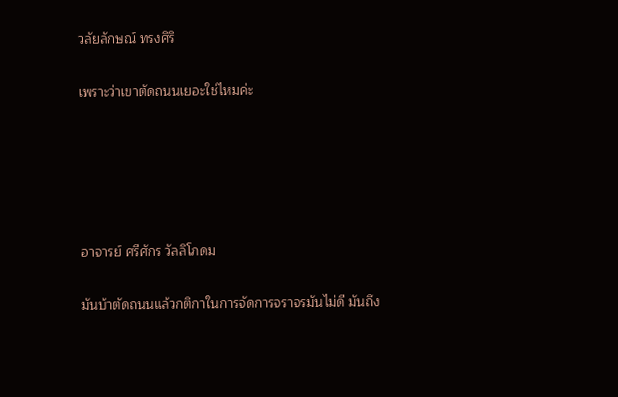วลัยลักษณ์ ทรงศิริ

เพราะว่าเขาตัดถนนเยอะใช่ไหมค่ะ





อาจารย์ ศรีศักร วัลลิโภดม

มันบ้าตัดถนนแล้วกติกาในการจัดการจราจรมันไม่ดี มันถึง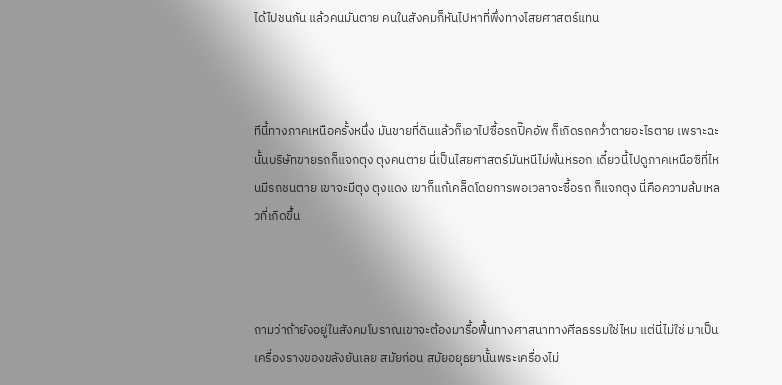ได้ไปชนกัน แล้วคนมันตาย คนในสังคมก็หันไปหาที่พึ่งทางไสยศาสตร์แทน



ทีนี้ทางภาคเหนือครั้งหนึ่ง มันขายที่ดินแล้วก็เอาไปซื้อรถปิ๊คอัพ ก็เกิดรถคว่ำตายอะไรตาย เพราะฉะนั้นบริษัทขายรถก็แจกตุง ตุงคนตาย นี่เป็นไสยศาสตร์มันหนีไม่พ้นหรอก เดี๋ยวนี้ไปดูภาคเหนือซิที่ไหนมีรถชนตาย เขาจะมีตุง ตุงแดง เขาก็แก้เคล็ดโดยการพอเวลาจะซื้อรถ ก็แจกตุง นี่คือความล้มเหลวที่เกิดขึ้น



ถามว่าถ้ายังอยู่ในสังคมโบราณเขาจะต้องมารื้อฟื้นทางศาสนาทางศีลธรรมใช่ไหม แต่นี่ไม่ใช่ มาเป็นเครื่องรางของขลังยันเลย สมัยก่อน สมัยอยุธยานั้นพระเครื่องไม่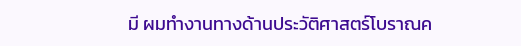มี ผมทำงานทางด้านประวัติศาสตร์โบราณค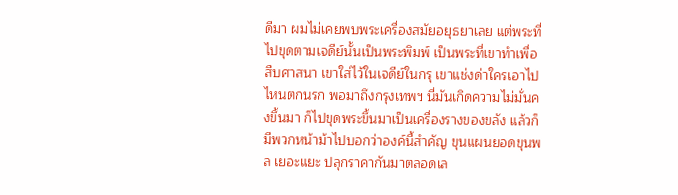ดีมา ผมไม่เคยพบพระเครื่องสมัยอยุธยาเลย แต่พระที่ไปขุดตามเจดีย์นั้นเป็นพระพิมพ์ เป็นพระที่เขาทำเพื่อสืบศาสนา เขาใส่ไว้ในเจดีย์ในกรุ เขาแช่งด่าใครเอาไปไหนตกนรก พอมาถึงกรุงเทพฯ นี่มันเกิดความไม่มั่นคงขึ้นมา ก็ไปขุดพระขึ้นมาเป็นเครื่องรางของขลัง แล้วก็มีพวกหน้าม้าไปบอกว่าองค์นี้สำคัญ ขุนแผนยอดขุนพล เยอะแยะ ปลุกราคากันมาตลอดเล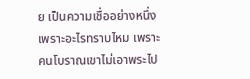ย เป็นความเชื่ออย่างหนึ่ง เพราะอะไรทราบไหม เพราะคนโบราณเขาไม่เอาพระไป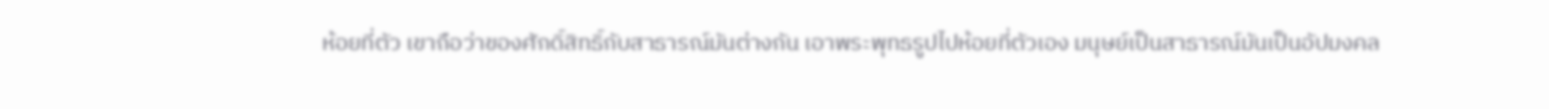ห้อยที่ตัว เขาถือว่าของศักดิ์สิทธิ์กับสาธารณ์มันต่างกัน เอาพระพุทธรูปไปห้อยที่ตัวเอง มนุษย์เป็นสาธารณ์มันเป็นอัปมงคล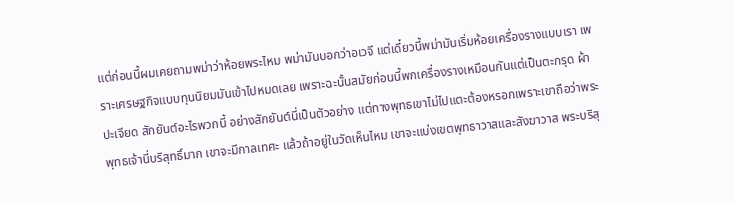แต่ก่อนนี้ผมเคยถามพม่าว่าห้อยพระไหม พม่ามันบอกว่าอเวจี แต่เดี๋ยวนี้พม่ามันเริ่มห้อยเครื่องรางแบบเรา เพราะเศรษฐกิจแบบทุนนิยมมันเข้าไปหมดเลย เพราะฉะนั้นสมัยก่อนนี้พกเครื่องรางเหมือนกันแต่เป็นตะกรุด ผ้าปะเจียด สักยันต์อะไรพวกนี้ อย่างสักยันต์นี่เป็นตัวอย่าง แต่ทางพุทธเขาไม่ไปแตะต้องหรอกเพราะเขาถือว่าพระพุทธเจ้านี่บริสุทธิ์มาก เขาจะมีกาลเทศะ แล้วถ้าอยู่ในวัดเห็นไหม เขาจะแบ่งเขตพุทธาวาสและสังฆาวาส พระบริสุ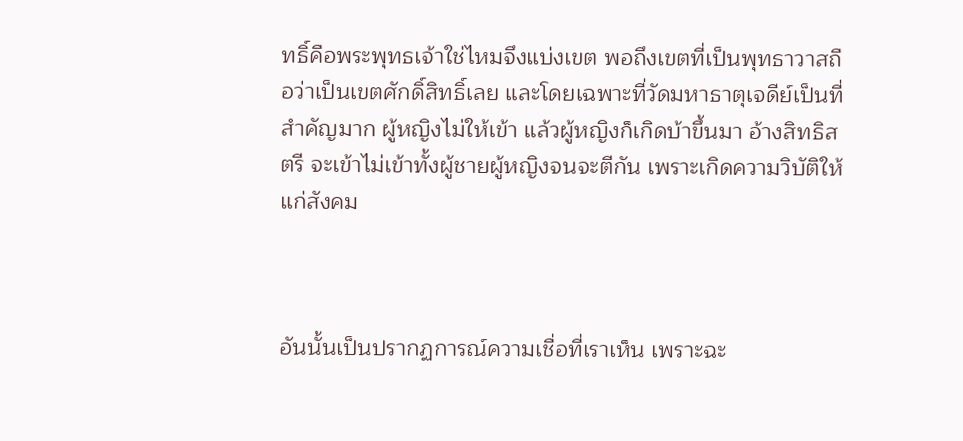ทธิ์คือพระพุทธเจ้าใช่ไหมจึงแบ่งเขต พอถึงเขตที่เป็นพุทธาวาสถือว่าเป็นเขตศักดิ์สิทธิ์เลย และโดยเฉพาะที่วัดมหาธาตุเจดีย์เป็นที่สำคัญมาก ผู้หญิงไม่ให้เข้า แล้วผู้หญิงก็เกิดบ้าขึ้นมา อ้างสิทธิสตรี จะเข้าไม่เข้าทั้งผู้ชายผู้หญิงจนจะตีกัน เพราะเกิดความวิบัติให้แก่สังคม



อันนั้นเป็นปรากฏการณ์ความเชื่อที่เราเห็น เพราะฉะ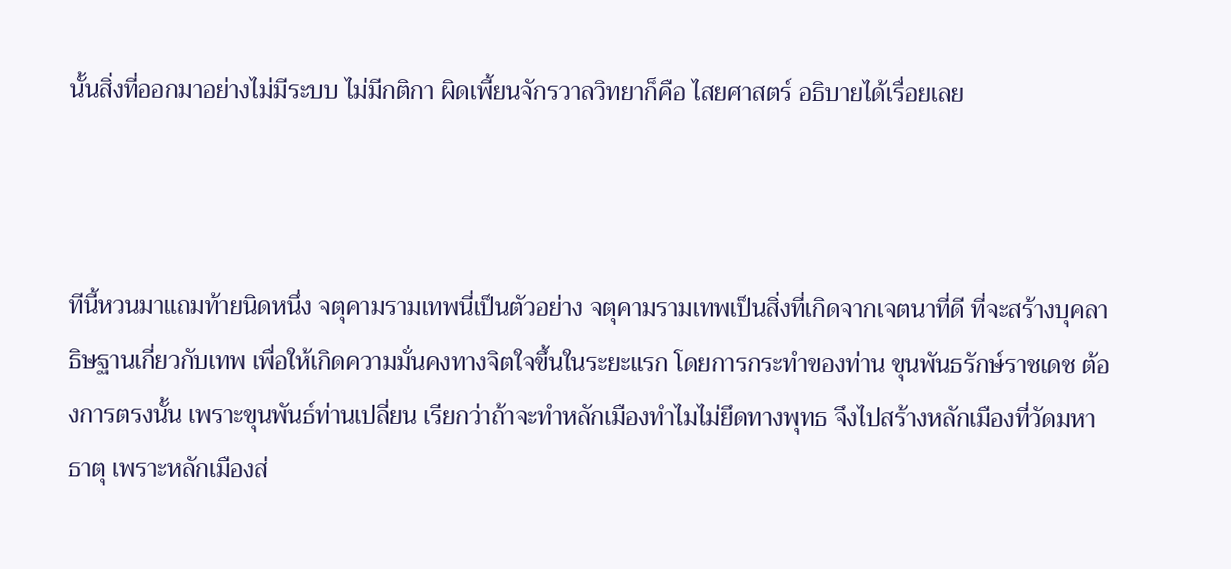นั้นสิ่งที่ออกมาอย่างไม่มีระบบ ไม่มีกติกา ผิดเพี้ยนจักรวาลวิทยาก็คือ ไสยศาสตร์ อธิบายได้เรื่อยเลย



ทีนี้หวนมาแถมท้ายนิดหนึ่ง จตุคามรามเทพนี่เป็นตัวอย่าง จตุคามรามเทพเป็นสิ่งที่เกิดจากเจตนาที่ดี ที่จะสร้างบุคลาธิษฐานเกี่ยวกับเทพ เพื่อให้เกิดความมั่นคงทางจิตใจขึ้นในระยะแรก โดยการกระทำของท่าน ขุนพันธรักษ์ราชเดช ต้องการตรงนั้น เพราะขุนพันธ์ท่านเปลี่ยน เรียกว่าถ้าจะทำหลักเมืองทำไมไม่ยึดทางพุทธ จึงไปสร้างหลักเมืองที่วัดมหาธาตุ เพราะหลักเมืองส่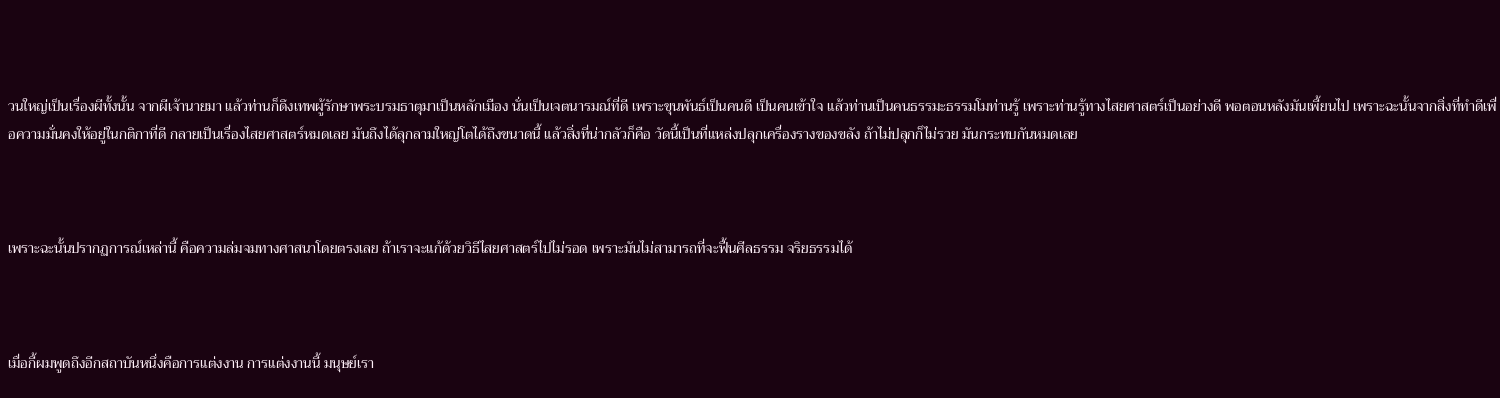วนใหญ่เป็นเรื่องผีทั้งนั้น จากผีเจ้านายมา แล้วท่านก็ดึงเทพผู้รักษาพระบรมธาตุมาเป็นหลักเมือง นั่นเป็นเจตนารมณ์ที่ดี เพราะขุนพันธ์เป็นคนดี เป็นคนเข้าใจ แล้วท่านเป็นคนธรรมะธรรมโมท่านรู้ เพราะท่านรู้ทางไสยศาสตร์เป็นอย่างดี พอตอนหลังมันเพี้ยนไป เพราะฉะนั้นจากสิ่งที่ทำดีเพื่อความมั่นคงให้อยู่ในกติกาที่ดี กลายเป็นเรื่องไสยศาสตร์หมดเลย มันถึงได้ลุกลามใหญ่โตได้ถึงขนาดนี้ แล้วสิ่งที่น่ากลัวก็คือ วัดนี้เป็นที่แหล่งปลุกเครื่องรางของขลัง ถ้าไม่ปลุกก็ไม่รวย มันกระทบกันหมดเลย



เพราะฉะนั้นปรากฏการณ์เหล่านี้ คือความล่มจมทางศาสนาโดยตรงเลย ถ้าเราจะแก้ด้วยวิธีไสยศาสตร์ไปไม่รอด เพราะมันไม่สามารถที่จะฟื้นศีลธรรม จริยธรรมได้



เมื่อกี้ผมพูดถึงอีกสถาบันหนึ่งคือการแต่งงาน การแต่งงานนี้ มนุษย์เรา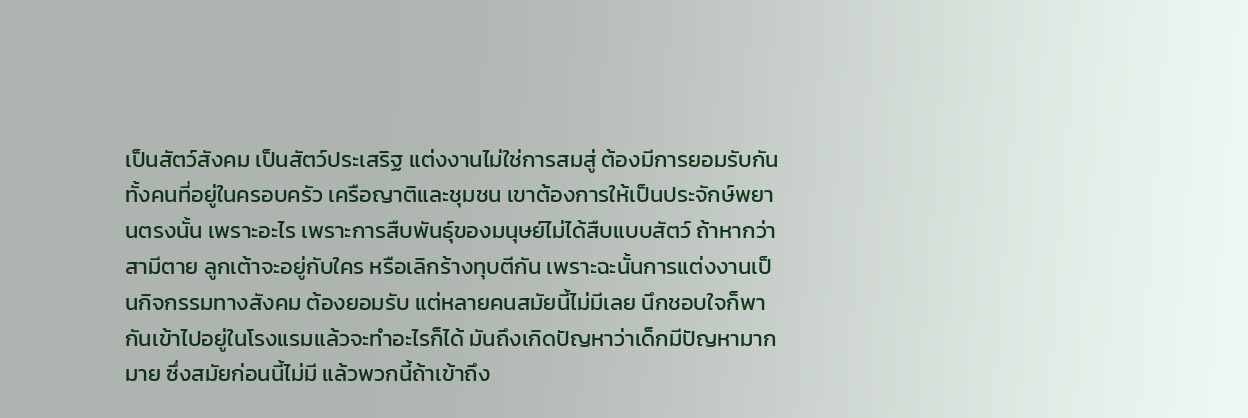เป็นสัตว์สังคม เป็นสัตว์ประเสริฐ แต่งงานไม่ใช่การสมสู่ ต้องมีการยอมรับกันทั้งคนที่อยู่ในครอบครัว เครือญาติและชุมชน เขาต้องการให้เป็นประจักษ์พยานตรงนั้น เพราะอะไร เพราะการสืบพันธุ์ของมนุษย์ไม่ได้สืบแบบสัตว์ ถ้าหากว่าสามีตาย ลูกเต้าจะอยู่กับใคร หรือเลิกร้างทุบตีกัน เพราะฉะนั้นการแต่งงานเป็นกิจกรรมทางสังคม ต้องยอมรับ แต่หลายคนสมัยนี้ไม่มีเลย นึกชอบใจก็พากันเข้าไปอยู่ในโรงแรมแล้วจะทำอะไรก็ได้ มันถึงเกิดปัญหาว่าเด็กมีปัญหามากมาย ซึ่งสมัยก่อนนี้ไม่มี แล้วพวกนี้ถ้าเข้าถึง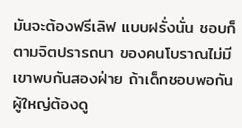มันจะต้องฟรีเลิฟ แบบฝรั่งนั่น ชอบก็ตามจิตปรารถนา ของคนโบราณไม่มี เขาพบกันสองฝ่าย ถ้าเด็กชอบพอกัน ผู้ใหญ่ต้องดู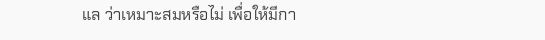แล ว่าเหมาะสมหรือไม่ เพื่อให้มีกา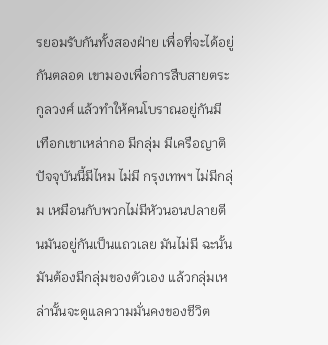รยอมรับกันทั้งสองฝ่าย เพื่อที่จะได้อยู่กันตลอด เขามองเพื่อการสืบสายตระกูลวงศ์ แล้วทำให้คนโบราณอยู่กันมีเทือกเขาเหล่ากอ มีกลุ่ม มีเครือญาติ ปัจจุบันนี้มีไหม ไม่มี กรุงเทพฯ ไม่มีกลุ่ม เหมือนกับพวกไม่มีหัวนอนปลายตีนมันอยู่กันเป็นแถวเลย มันไม่มี ฉะนั้นมันต้องมีกลุ่มของตัวเอง แล้วกลุ่มเหล่านั้นจะดูแลความมั่นคงของชีวิต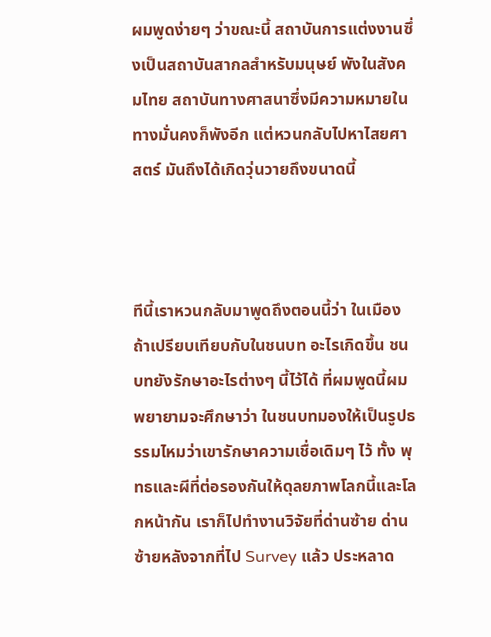ผมพูดง่ายๆ ว่าขณะนี้ สถาบันการแต่งงานซึ่งเป็นสถาบันสากลสำหรับมนุษย์ พังในสังคมไทย สถาบันทางศาสนาซึ่งมีความหมายในทางมั่นคงก็พังอีก แต่หวนกลับไปหาไสยศาสตร์ มันถึงได้เกิดวุ่นวายถึงขนาดนี้



ทีนี้เราหวนกลับมาพูดถึงตอนนี้ว่า ในเมืองถ้าเปรียบเทียบกับในชนบท อะไรเกิดขึ้น ชนบทยังรักษาอะไรต่างๆ นี้ไว้ได้ ที่ผมพูดนี้ผมพยายามจะศึกษาว่า ในชนบทมองให้เป็นรูปธรรมไหมว่าเขารักษาความเชื่อเดิมๆ ไว้ ทั้ง พุทธและผีที่ต่อรองกันให้ดุลยภาพโลกนี้และโลกหน้ากัน เราก็ไปทำงานวิจัยที่ด่านซ้าย ด่านซ้ายหลังจากที่ไป Survey แล้ว ประหลาด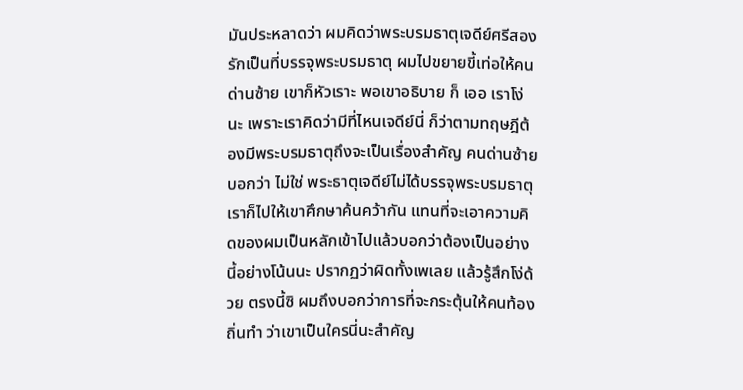มันประหลาดว่า ผมคิดว่าพระบรมธาตุเจดีย์ศรีสองรักเป็นที่บรรจุพระบรมธาตุ ผมไปขยายขี้เท่อให้คนด่านซ้าย เขาก็หัวเราะ พอเขาอธิบาย ก็ เออ เราโง่นะ เพราะเราคิดว่ามีที่ไหนเจดีย์นี่ ก็ว่าตามทฤษฎีต้องมีพระบรมธาตุถึงจะเป็นเรื่องสำคัญ คนด่านซ้ายบอกว่า ไม่ใช่ พระธาตุเจดีย์ไม่ได้บรรจุพระบรมธาตุ เราก็ไปให้เขาศึกษาค้นคว้ากัน แทนที่จะเอาความคิดของผมเป็นหลักเข้าไปแล้วบอกว่าต้องเป็นอย่างนี้อย่างโน้นนะ ปรากฏว่าผิดทั้งเพเลย แล้วรู้สึกโง่ด้วย ตรงนี้ซิ ผมถึงบอกว่าการที่จะกระตุ้นให้คนท้องถิ่นทำ ว่าเขาเป็นใครนี่นะสำคัญ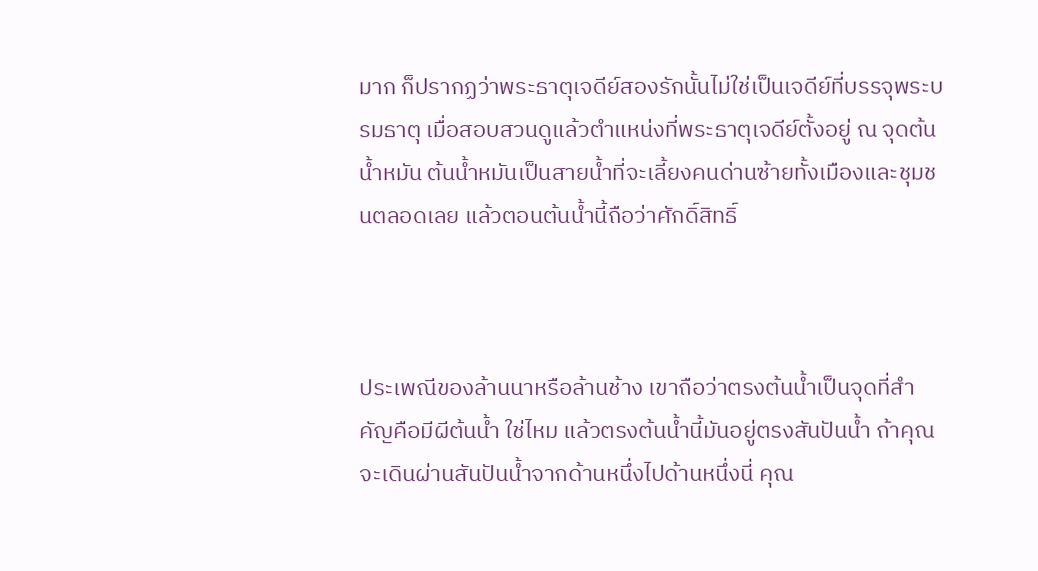มาก ก็ปรากฏว่าพระธาตุเจดีย์สองรักนั้นไม่ใช่เป็นเจดีย์ที่บรรจุพระบรมธาตุ เมื่อสอบสวนดูแล้วตำแหน่งที่พระธาตุเจดีย์ตั้งอยู่ ณ จุดต้นน้ำหมัน ต้นน้ำหมันเป็นสายน้ำที่จะเลี้ยงคนด่านซ้ายทั้งเมืองและชุมชนตลอดเลย แล้วตอนต้นน้ำนี้ถือว่าศักดิ์สิทธิ์



ประเพณีของล้านนาหรือล้านช้าง เขาถือว่าตรงต้นน้ำเป็นจุดที่สำคัญคือมีผีต้นน้ำ ใช่ไหม แล้วตรงต้นน้ำนี้มันอยู่ตรงสันปันน้ำ ถ้าคุณจะเดินผ่านสันปันน้ำจากด้านหนึ่งไปด้านหนึ่งนี่ คุณ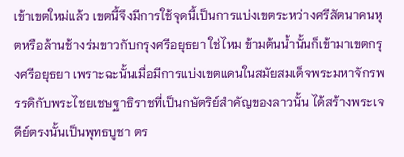เข้าเขตใหม่แล้ว เขตนี้จึงมีการใช้จุดนี้เป็นการแบ่งเขตระหว่างศรีสัตนาคนหุตหรือล้านช้างร่มขาวกับกรุงศรีอยุธยา ใช่ไหม ข้ามต้นน้ำนั้นก็เข้ามาเขตกรุงศรีอยุธยา เพราะฉะนั้นเมื่อมีการแบ่งเขตแดนในสมัยสมเด็จพระมหาจักรพรรดิกับพระไชยเชษฐาธิราชที่เป็นกษัตริย์สำคัญของลาวนั้น ได้สร้างพระเจดีย์ตรงนั้นเป็นพุทธบูชา ตร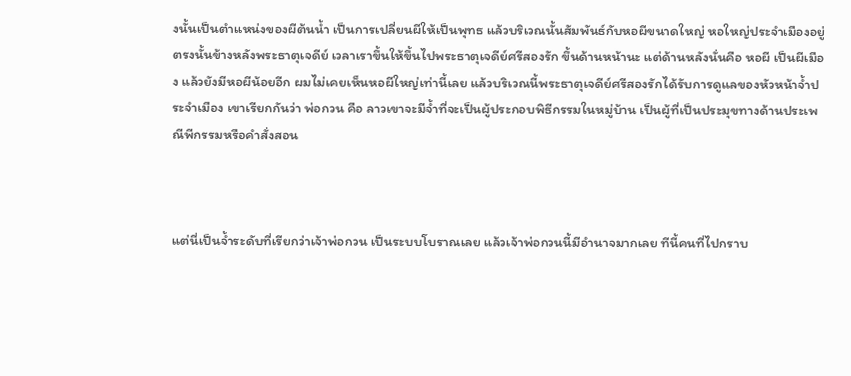งนั้นเป็นตำแหน่งของผีต้นน้ำ เป็นการเปลี่ยนผีให้เป็นพุทธ แล้วบริเวณนั้นสัมพันธ์กับหอผีขนาดใหญ่ หอใหญ่ประจำเมืองอยู่ตรงนั้นข้างหลังพระธาตุเจดีย์ เวลาเราขึ้นให้ขึ้นไปพระธาตุเจดีย์ศรีสองรัก ขึ้นด้านหน้านะ แต่ด้านหลังนั่นคือ หอผี เป็นผีเมือง แล้วยังมีหอผีน้อยอีก ผมไม่เคยเห็นหอผีใหญ่เท่านี้เลย แล้วบริเวณนี้พระธาตุเจดีย์ศรีสองรักได้รับการดูแลของหัวหน้าจ้ำประจำเมือง เขาเรียกกันว่า พ่อกวน คือ ลาวเขาจะมีจ้ำที่จะเป็นผู้ประกอบพิธีกรรมในหมู่บ้าน เป็นผู้ที่เป็นประมุขทางด้านประเพณีพีกรรมหรือคำสั่งสอน



แต่นี่เป็นจ้ำระดับที่เรียกว่าเจ้าพ่อกวน เป็นระบบโบราณเลย แล้วเจ้าพ่อกวนนี้มีอำนาจมากเลย ทีนี้คนที่ไปกราบ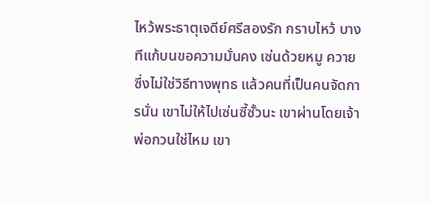ไหว้พระธาตุเจดีย์ศรีสองรัก กราบไหว้ บางทีแก้บนขอความมั่นคง เซ่นด้วยหมู ควาย ซึ่งไม่ใช่วิธีทางพุทธ แล้วคนที่เป็นคนจัดการนั่น เขาไม่ให้ไปเซ่นซี้ซั้วนะ เขาผ่านโดยเจ้าพ่อกวนใช่ไหม เขา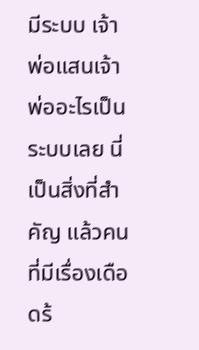มีระบบ เจ้าพ่อแสนเจ้าพ่ออะไรเป็นระบบเลย นี่เป็นสิ่งที่สำคัญ แล้วคนที่มีเรื่องเดือดร้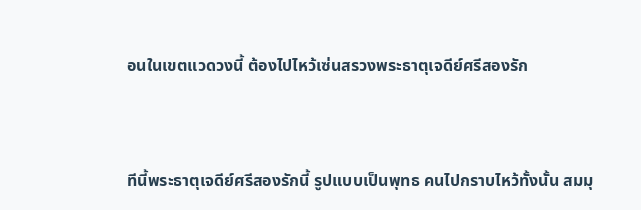อนในเขตแวดวงนี้ ต้องไปไหว้เซ่นสรวงพระธาตุเจดีย์ศรีสองรัก



ทีนี้พระธาตุเจดีย์ศรีสองรักนี้ รูปแบบเป็นพุทธ คนไปกราบไหว้ทั้งนั้น สมมุ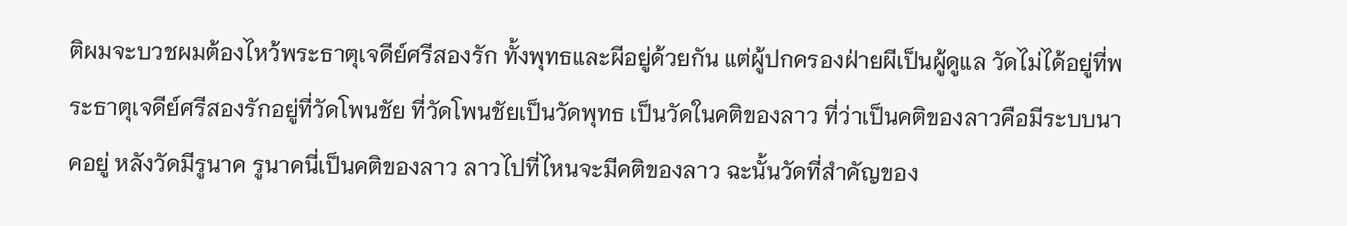ติผมจะบวชผมต้องไหว้พระธาตุเจดีย์ศรีสองรัก ทั้งพุทธและผีอยู่ด้วยกัน แต่ผู้ปกครองฝ่ายผีเป็นผู้ดูแล วัดไม่ได้อยู่ที่พระธาตุเจดีย์ศรีสองรักอยู่ที่วัดโพนชัย ที่วัดโพนชัยเป็นวัดพุทธ เป็นวัดในคติของลาว ที่ว่าเป็นคติของลาวคือมีระบบนาคอยู่ หลังวัดมีรูนาค รูนาคนี่เป็นคติของลาว ลาวไปที่ไหนจะมีคติของลาว ฉะนั้นวัดที่สำคัญของ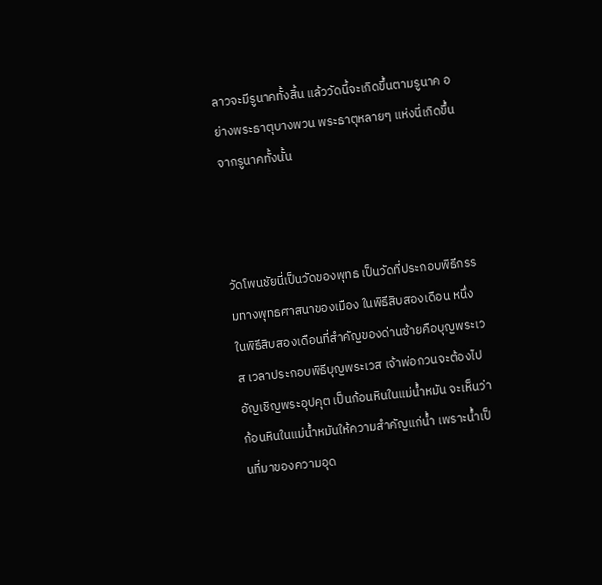ลาวจะมีรูนาคทั้งสิ้น แล้ววัดนี้จะเกิดขึ้นตามรูนาค อย่างพระธาตุบางพวน พระธาตุหลายๆ แห่งนี่เกิดขึ้นจากรูนาคทั้งนั้น



วัดโพนชัยนี่เป็นวัดของพุทธ เป็นวัดที่ประกอบพิธีกรรมทางพุทธศาสนาของเมือง ในพิธีสิบสองเดือน หนึ่งในพิธีสิบสองเดือนที่สำคัญของด่านซ้ายคือบุญพระเวส เวลาประกอบพิธีบุญพระเวส เจ้าพ่อกวนจะต้องไปอัญเชิญพระอุปคุต เป็นก้อนหินในแม่น้ำหมัน จะเห็นว่าก้อนหินในแม่น้ำหมันให้ความสำคัญแก่น้ำ เพราะน้ำเป็นที่มาของความอุด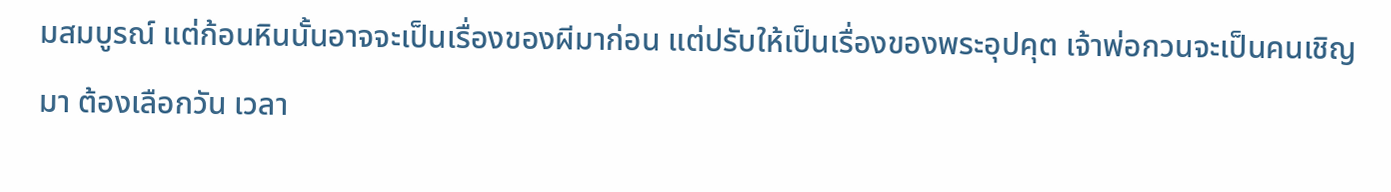มสมบูรณ์ แต่ก้อนหินนั้นอาจจะเป็นเรื่องของผีมาก่อน แต่ปรับให้เป็นเรื่องของพระอุปคุต เจ้าพ่อกวนจะเป็นคนเชิญมา ต้องเลือกวัน เวลา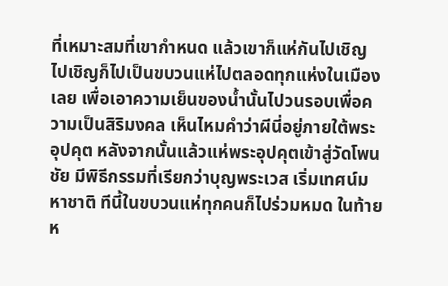ที่เหมาะสมที่เขากำหนด แล้วเขาก็แห่กันไปเชิญ ไปเชิญก็ไปเป็นขบวนแห่ไปตลอดทุกแห่งในเมืองเลย เพื่อเอาความเย็นของน้ำนั้นไปวนรอบเพื่อความเป็นสิริมงคล เห็นไหมคำว่าผีนี่อยู่ภายใต้พระอุปคุต หลังจากนั้นแล้วแห่พระอุปคุตเข้าสู่วัดโพนชัย มีพิธีกรรมที่เรียกว่าบุญพระเวส เริ่มเทศน์มหาชาติ ทีนี้ในขบวนแห่ทุกคนก็ไปร่วมหมด ในท้ายห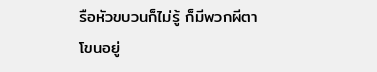รือหัวขบวนก็ไม่รู้ ก็มีพวกผีตาโขนอยู่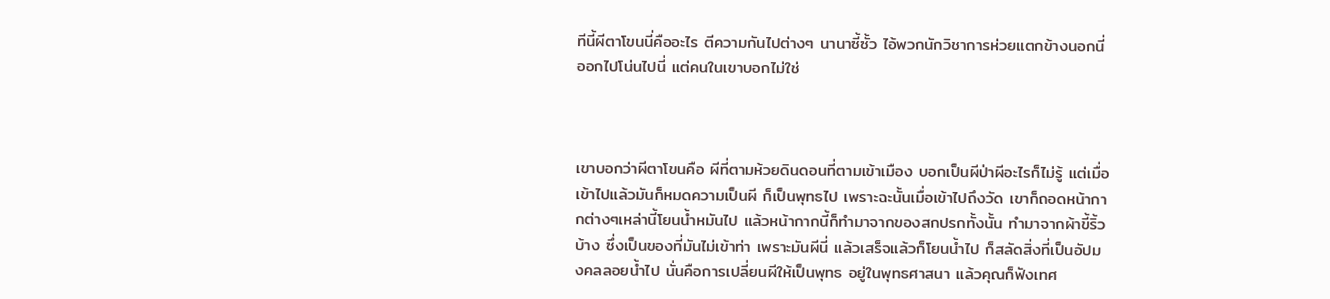ทีนี้ผีตาโขนนี่คืออะไร ตีความกันไปต่างๆ นานาซี้ซั้ว ไอ้พวกนักวิชาการห่วยแตกข้างนอกนี่ ออกไปโน่นไปนี่ แต่คนในเขาบอกไม่ใช่



เขาบอกว่าผีตาโขนคือ ผีที่ตามห้วยดินดอนที่ตามเข้าเมือง บอกเป็นผีป่าผีอะไรก็ไม่รู้ แต่เมื่อเข้าไปแล้วมันก็หมดความเป็นผี ก็เป็นพุทธไป เพราะฉะนั้นเมื่อเข้าไปถึงวัด เขาก็ถอดหน้ากากต่างๆเหล่านี้โยนน้ำหมันไป แล้วหน้ากากนี้ก็ทำมาจากของสกปรกทั้งนั้น ทำมาจากผ้าขี้ริ้วบ้าง ซึ่งเป็นของที่มันไม่เข้าท่า เพราะมันผีนี่ แล้วเสร็จแล้วก็โยนน้ำไป ก็สลัดสิ่งที่เป็นอัปมงคลลอยน้ำไป นั่นคือการเปลี่ยนผีให้เป็นพุทธ อยู่ในพุทธศาสนา แล้วคุณก็ฟังเทศ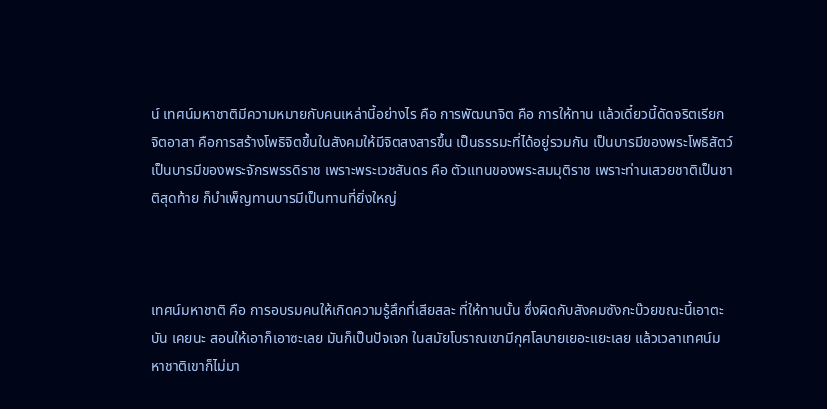น์ เทศน์มหาชาติมีความหมายกับคนเหล่านี้อย่างไร คือ การพัฒนาจิต คือ การให้ทาน แล้วเดี๋ยวนี้ดัดจริตเรียก จิตอาสา คือการสร้างโพธิจิตขึ้นในสังคมให้มีจิตสงสารขึ้น เป็นธรรมะที่ได้อยู่รวมกัน เป็นบารมีของพระโพธิสัตว์ เป็นบารมีของพระจักรพรรดิราช เพราะพระเวชสันดร คือ ตัวแทนของพระสมมุติราช เพราะท่านเสวยชาติเป็นชาติสุดท้าย ก็บำเพ็ญทานบารมีเป็นทานที่ยิ่งใหญ่



เทศน์มหาชาติ คือ การอบรมคนให้เกิดความรู้สึกที่เสียสละ ที่ให้ทานนั้น ซึ่งผิดกับสังคมซังกะบ๊วยขณะนี้เอาตะบัน เคยนะ สอนให้เอาก็เอาซะเลย มันก็เป็นปัจเจก ในสมัยโบราณเขามีกุศโลบายเยอะแยะเลย แล้วเวลาเทศน์มหาชาติเขาก็ไม่มา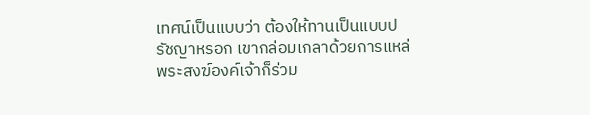เทศน์เป็นแบบว่า ต้องให้ทานเป็นแบบปรัชญาหรอก เขากล่อมเกลาด้วยการแหล่ พระสงฆ์องค์เจ้าก็ร่วม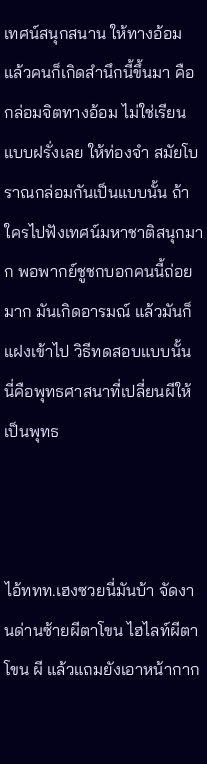เทศน์สนุกสนาน ให้ทางอ้อม แล้วคนก็เกิดสำนึกนี้ขึ้นมา คือ กล่อมจิตทางอ้อม ไม่ใช่เรียนแบบฝรั่งเลย ให้ท่องจำ สมัยโบราณกล่อมกันเป็นแบบนั้น ถ้าใครไปฟังเทศน์มหาชาติสนุกมาก พอพากย์ชูชกบอกคนนี้ถ่อยมาก มันเกิดอารมณ์ แล้วมันก็แฝงเข้าไป วิธีทดสอบแบบนั้น นี่คือพุทธศาสนาที่เปลี่ยนผีให้เป็นพุทธ



ไอ้ททท.เฮงซวยนี่มันบ้า จัดงานด่านซ้ายผีตาโขน ไฮไลท์ผีตาโขน ผี แล้วแถมยังเอาหน้ากาก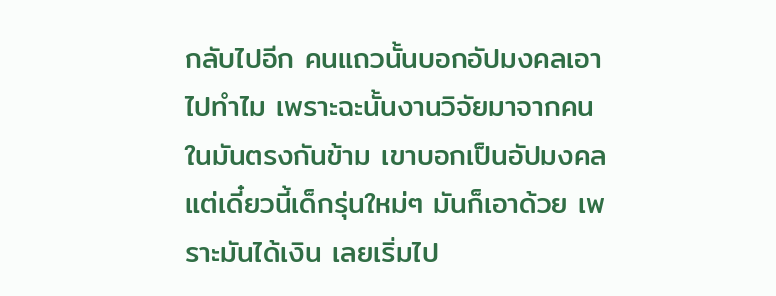กลับไปอีก คนแถวนั้นบอกอัปมงคลเอาไปทำไม เพราะฉะนั้นงานวิจัยมาจากคนในมันตรงกันข้าม เขาบอกเป็นอัปมงคล แต่เดี๋ยวนี้เด็กรุ่นใหม่ๆ มันก็เอาด้วย เพราะมันได้เงิน เลยเริ่มไป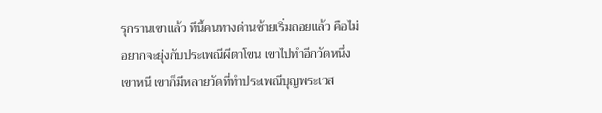รุกรานเขาแล้ว ทีนี้คนทางด่านซ้ายเริ่มถอยแล้ว คือไม่อยากจะยุ่งกับประเพณีผีตาโขน เขาไปทำอีกวัดหนึ่ง เขาหนี เขาก็มีหลายวัดที่ทำประเพณีบุญพระเวส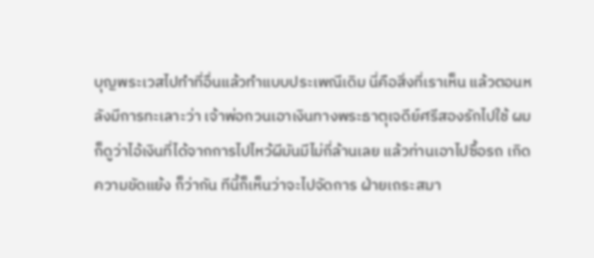บุญพระเวสไปทำที่อื่นแล้วทำแบบประเพณีเดิม นี่คือสิ่งที่เราเห็น แล้วตอนหลังมีการทะเลาะว่า เจ้าพ่อกวนเอาเงินทางพระธาตุเจดีย์ศรีสองรักไปใช้ ผมก็ดูว่าไอ้เงินที่ได้จากการไปไหว้ผีมันมีไม่กี่ล้านเลย แล้วท่านเอาไปซื้อรถ เกิดความขัดแย้ง ก็ว่ากัน ทีนี้ก็เห็นว่าจะไปจัดการ ฝ่ายเถระสมา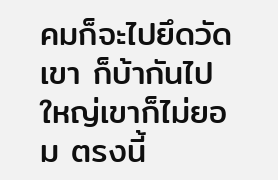คมก็จะไปยึดวัดเขา ก็บ้ากันไปใหญ่เขาก็ไม่ยอม ตรงนี้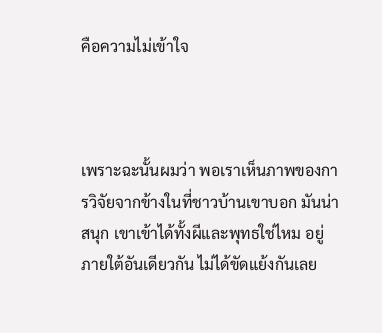คือความไม่เข้าใจ



เพราะฉะนั้นผมว่า พอเราเห็นภาพของการวิจัยจากข้างในที่ชาวบ้านเขาบอก มันน่าสนุก เขาเข้าได้ทั้งผีและพุทธใช่ไหม อยู่ภายใต้อันเดียวกัน ไม่ได้ขัดแย้งกันเลย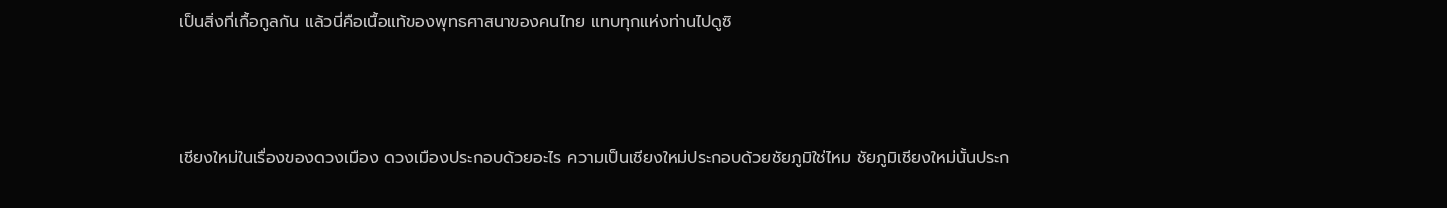เป็นสิ่งที่เกื้อกูลกัน แล้วนี่คือเนื้อแท้ของพุทธศาสนาของคนไทย แทบทุกแห่งท่านไปดูซิ



เชียงใหม่ในเรื่องของดวงเมือง ดวงเมืองประกอบด้วยอะไร ความเป็นเชียงใหม่ประกอบด้วยชัยภูมิใช่ไหม ชัยภูมิเชียงใหม่นั้นประก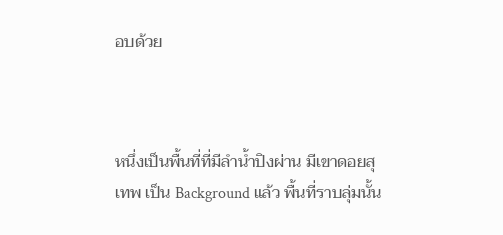อบด้วย



หนึ่งเป็นพื้นที่ที่มีลำน้ำปิงผ่าน มีเขาดอยสุเทพ เป็น Background แล้ว พื้นที่ราบลุ่มนั้น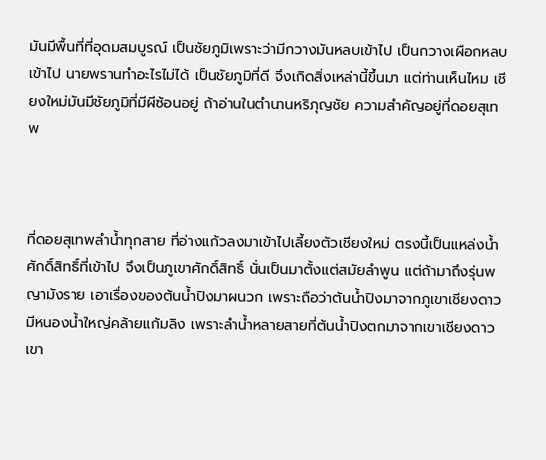มันมีพื้นที่ที่อุดมสมบูรณ์ เป็นชัยภูมิเพราะว่ามีกวางมันหลบเข้าไป เป็นกวางเผือกหลบเข้าไป นายพรานทำอะไรไม่ได้ เป็นชัยภูมิที่ดี จึงเกิดสิ่งเหล่านี้ขึ้นมา แต่ท่านเห็นไหม เชียงใหม่มันมีชัยภูมิที่มีผีซ้อนอยู่ ถ้าอ่านในตำนานหริภุญชัย ความสำคัญอยู่ที่ดอยสุเทพ



ที่ดอยสุเทพลำน้ำทุกสาย ที่อ่างแก้วลงมาเข้าไปเลี้ยงตัวเชียงใหม่ ตรงนี้เป็นแหล่งน้ำศักดิ์สิทธิ์ที่เข้าไป จึงเป็นภูเขาศักดิ์สิทธิ์ นั่นเป็นมาตั้งแต่สมัยลำพูน แต่ถ้ามาถึงรุ่นพญามังราย เอาเรื่องของต้นน้ำปิงมาผนวก เพราะถือว่าต้นน้ำปิงมาจากภูเขาเชียงดาว มีหนองน้ำใหญ่คล้ายแก้มลิง เพราะลำน้ำหลายสายที่ต้นน้ำปิงตกมาจากเขาเชียงดาว เขา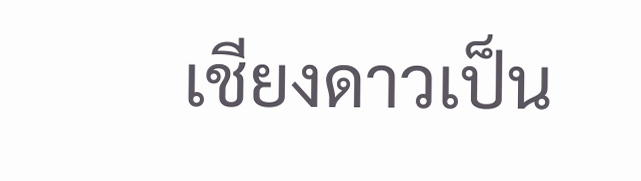เชียงดาวเป็น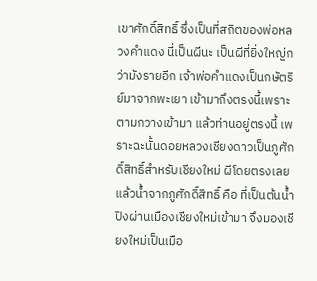เขาศักดิ์สิทธิ์ ซึ่งเป็นที่สถิตของพ่อหลวงคำแดง นี่เป็นผีนะ เป็นผีที่ยิ่งใหญ่กว่ามังรายอีก เจ้าพ่อคำแดงเป็นกษัตริย์มาจากพะเยา เข้ามาถึงตรงนี้เพราะตามกวางเข้ามา แล้วท่านอยู่ตรงนี้ เพราะฉะนั้นดอยหลวงเชียงดาวเป็นภูศักดิ์สิทธิ์สำหรับเชียงใหม่ ผีโดยตรงเลย แล้วน้ำจากภูศักดิ์สิทธิ์ คือ ที่เป็นต้นน้ำปิงผ่านเมืองเชียงใหม่เข้ามา จึงมองเชียงใหม่เป็นเมือ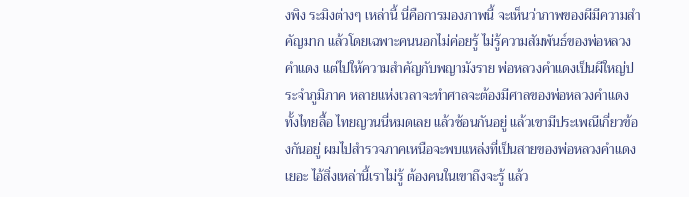งพิง ระมิงต่างๆ เหล่านี้ นี่คือการมองภาพนี้ จะเห็นว่าภาพของผีมีความสำคัญมาก แล้วโดยเฉพาะคนนอกไม่ค่อยรู้ ไม่รู้ความสัมพันธ์ของพ่อหลวงคำแดง แต่ไปให้ความสำคัญกับพญามังราย พ่อหลวงคำแดงเป็นผีใหญ่ประจำภูมิภาค หลายแห่งเวลาจะทำศาลจะต้องมีศาลของพ่อหลวงคำแดง ทั้งไทยลื้อ ไทยญวนนี่หมดเลย แล้วซ้อนกันอยู่ แล้วเขามีประเพณีเกี่ยวข้องกันอยู่ ผมไปสำรวจภาคเหนือจะพบแหล่งที่เป็นสายของพ่อหลวงคำแดงเยอะ ไอ้สิ่งเหล่านี้เราไม่รู้ ต้องคนในเขาถึงจะรู้ แล้ว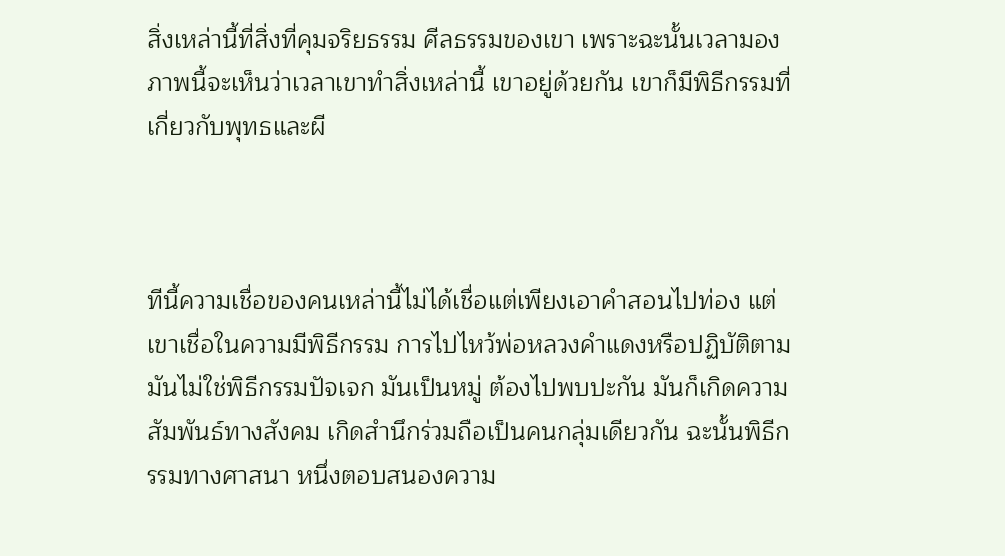สิ่งเหล่านี้ที่สิ่งที่คุมจริยธรรม ศีลธรรมของเขา เพราะฉะนั้นเวลามองภาพนี้จะเห็นว่าเวลาเขาทำสิ่งเหล่านี้ เขาอยู่ด้วยกัน เขาก็มีพิธีกรรมที่เกี่ยวกับพุทธและผี



ทีนี้ความเชื่อของคนเหล่านี้ไม่ได้เชื่อแต่เพียงเอาคำสอนไปท่อง แต่เขาเชื่อในความมีพิธีกรรม การไปไหว้พ่อหลวงคำแดงหรือปฏิบัติตาม มันไม่ใช่พิธีกรรมปัจเจก มันเป็นหมู่ ต้องไปพบปะกัน มันก็เกิดความสัมพันธ์ทางสังคม เกิดสำนึกร่วมถือเป็นคนกลุ่มเดียวกัน ฉะนั้นพิธีกรรมทางศาสนา หนึ่งตอบสนองความ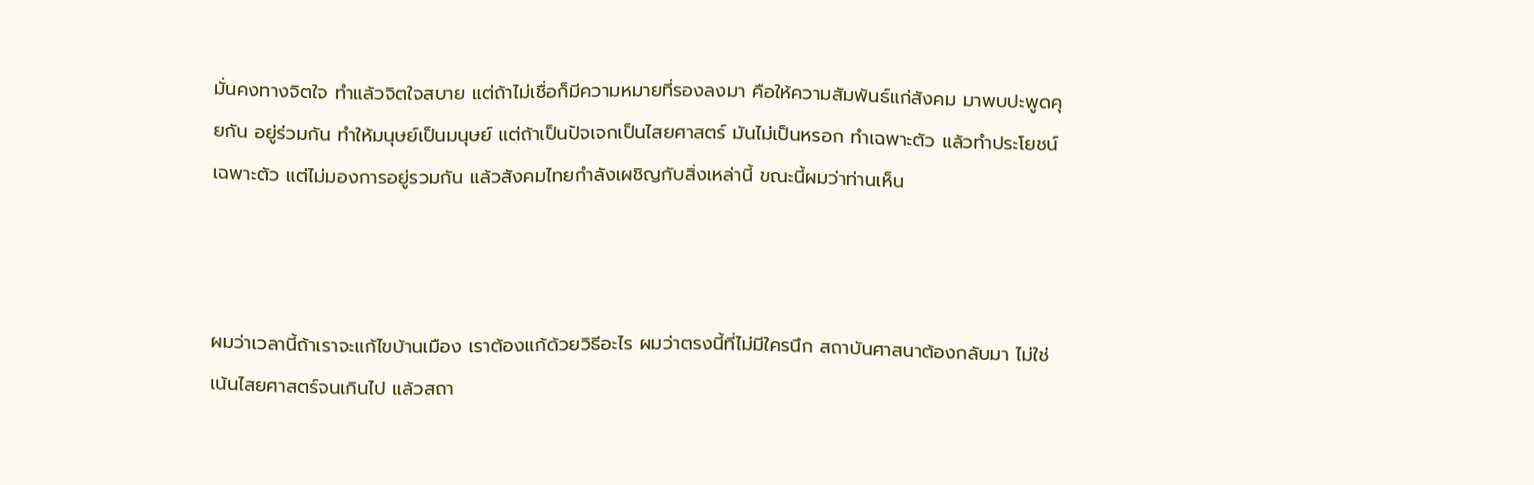มั่นคงทางจิตใจ ทำแล้วจิตใจสบาย แต่ถ้าไม่เชื่อก็มีความหมายที่รองลงมา คือให้ความสัมพันธ์แก่สังคม มาพบปะพูดคุยกัน อยู่ร่วมกัน ทำให้มนุษย์เป็นมนุษย์ แต่ถ้าเป็นปัจเจกเป็นไสยศาสตร์ มันไม่เป็นหรอก ทำเฉพาะตัว แล้วทำประโยชน์เฉพาะตัว แต่ไม่มองการอยู่รวมกัน แล้วสังคมไทยกำลังเผชิญกับสิ่งเหล่านี้ ขณะนี้ผมว่าท่านเห็น



ผมว่าเวลานี้ถ้าเราจะแก้ไขบ้านเมือง เราต้องแก้ด้วยวิธีอะไร ผมว่าตรงนี้ที่ไม่มีใครนึก สถาบันศาสนาต้องกลับมา ไม่ใช่เน้นไสยศาสตร์จนเกินไป แล้วสถา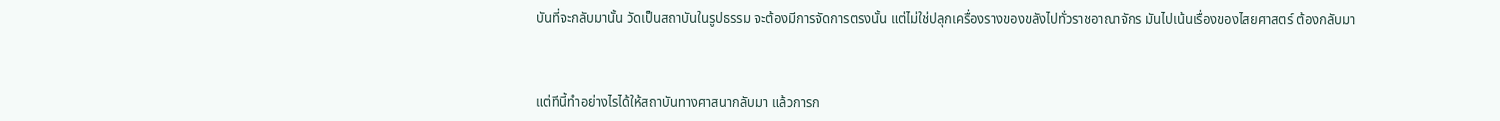บันที่จะกลับมานั้น วัดเป็นสถาบันในรูปธรรม จะต้องมีการจัดการตรงนั้น แต่ไม่ใช่ปลุกเครื่องรางของขลังไปทั่วราชอาณาจักร มันไปเน้นเรื่องของไสยศาสตร์ ต้องกลับมา



แต่ทีนี้ทำอย่างไรได้ให้สถาบันทางศาสนากลับมา แล้วการก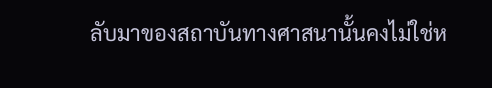ลับมาของสถาบันทางศาสนานั้นคงไม่ใช่ห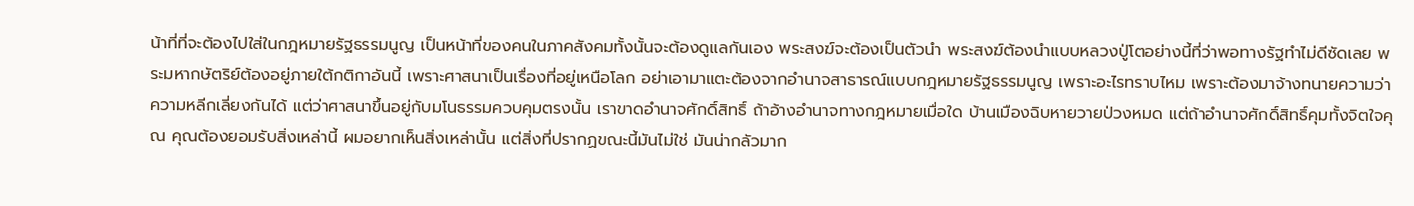น้าที่ที่จะต้องไปใส่ในกฎหมายรัฐธรรมนูญ เป็นหน้าที่ของคนในภาคสังคมทั้งนั้นจะต้องดูแลกันเอง พระสงฆ์จะต้องเป็นตัวนำ พระสงฆ์ต้องนำแบบหลวงปู่โตอย่างนี้ที่ว่าพอทางรัฐทำไม่ดีซัดเลย พระมหากษัตริย์ต้องอยู่ภายใต้กติกาอันนี้ เพราะศาสนาเป็นเรื่องที่อยู่เหนือโลก อย่าเอามาแตะต้องจากอำนาจสาธารณ์แบบกฎหมายรัฐธรรมนูญ เพราะอะไรทราบไหม เพราะต้องมาจ้างทนายความว่าความหลีกเลี่ยงกันได้ แต่ว่าศาสนาขึ้นอยู่กับมโนธรรมควบคุมตรงนั้น เราขาดอำนาจศักดิ์สิทธิ์ ถ้าอ้างอำนาจทางกฎหมายเมื่อใด บ้านเมืองฉิบหายวายป่วงหมด แต่ถ้าอำนาจศักดิ์สิทธิ์คุมทั้งจิตใจคุณ คุณต้องยอมรับสิ่งเหล่านี้ ผมอยากเห็นสิ่งเหล่านั้น แต่สิ่งที่ปรากฏขณะนี้มันไม่ใช่ มันน่ากลัวมาก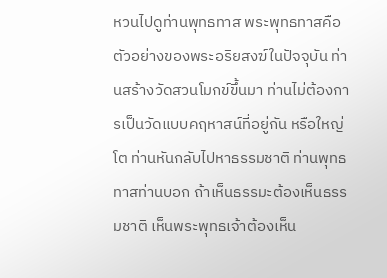หวนไปดูท่านพุทธทาส พระพุทธทาสคือ ตัวอย่างของพระอริยสงฆ์ในปัจจุบัน ท่านสร้างวัดสวนโมกข์ขึ้นมา ท่านไม่ต้องการเป็นวัดแบบคฤหาสน์ที่อยู่กัน หรือใหญ่โต ท่านหันกลับไปหาธรรมชาติ ท่านพุทธทาสท่านบอก ถ้าเห็นธรรมะต้องเห็นธรรมชาติ เห็นพระพุทธเจ้าต้องเห็น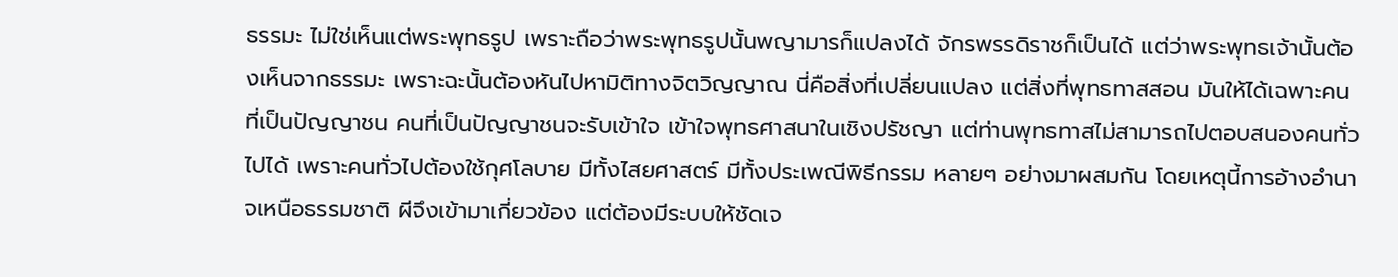ธรรมะ ไม่ใช่เห็นแต่พระพุทธรูป เพราะถือว่าพระพุทธรูปนั้นพญามารก็แปลงได้ จักรพรรดิราชก็เป็นได้ แต่ว่าพระพุทธเจ้านั้นต้องเห็นจากธรรมะ เพราะฉะนั้นต้องหันไปหามิติทางจิตวิญญาณ นี่คือสิ่งที่เปลี่ยนแปลง แต่สิ่งที่พุทธทาสสอน มันให้ได้เฉพาะคนที่เป็นปัญญาชน คนที่เป็นปัญญาชนจะรับเข้าใจ เข้าใจพุทธศาสนาในเชิงปรัชญา แต่ท่านพุทธทาสไม่สามารถไปตอบสนองคนทั่วไปได้ เพราะคนทั่วไปต้องใช้กุศโลบาย มีทั้งไสยศาสตร์ มีทั้งประเพณีพิธีกรรม หลายๆ อย่างมาผสมกัน โดยเหตุนี้การอ้างอำนาจเหนือธรรมชาติ ผีจึงเข้ามาเกี่ยวข้อง แต่ต้องมีระบบให้ชัดเจ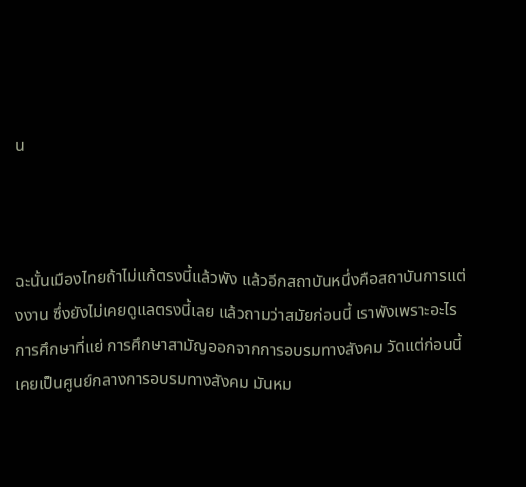น



ฉะนั้นเมืองไทยถ้าไม่แก้ตรงนี้แล้วพัง แล้วอีกสถาบันหนึ่งคือสถาบันการแต่งงาน ซึ่งยังไม่เคยดูแลตรงนี้เลย แล้วถามว่าสมัยก่อนนี้ เราพังเพราะอะไร การศึกษาที่แย่ การศึกษาสามัญออกจากการอบรมทางสังคม วัดแต่ก่อนนี้เคยเป็นศูนย์กลางการอบรมทางสังคม มันหม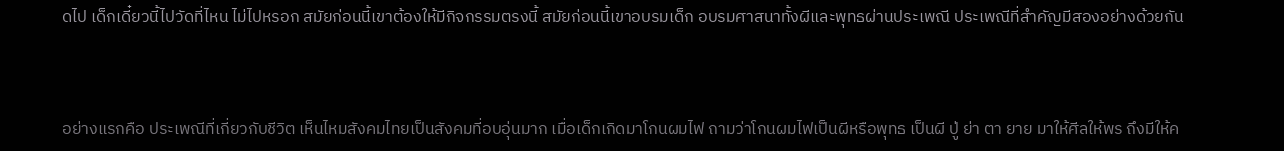ดไป เด็กเดี๋ยวนี้ไปวัดที่ไหน ไม่ไปหรอก สมัยก่อนนี้เขาต้องให้มีกิจกรรมตรงนี้ สมัยก่อนนี้เขาอบรมเด็ก อบรมศาสนาทั้งผีและพุทธผ่านประเพณี ประเพณีที่สำคัญมีสองอย่างด้วยกัน



อย่างแรกคือ ประเพณีที่เกี่ยวกับชีวิต เห็นไหมสังคมไทยเป็นสังคมที่อบอุ่นมาก เมื่อเด็กเกิดมาโกนผมไฟ ถามว่าโกนผมไฟเป็นผีหรือพุทธ เป็นผี ปู่ ย่า ตา ยาย มาให้ศีลให้พร ถึงมีให้ค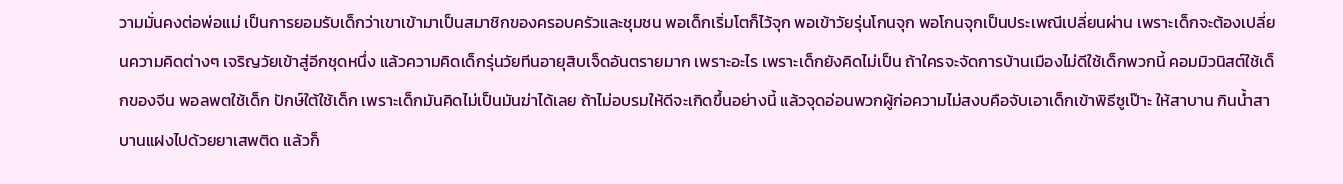วามมั่นคงต่อพ่อแม่ เป็นการยอมรับเด็กว่าเขาเข้ามาเป็นสมาชิกของครอบครัวและชุมชน พอเด็กเริ่มโตก็ไว้จุก พอเข้าวัยรุ่นโกนจุก พอโกนจุกเป็นประเพณีเปลี่ยนผ่าน เพราะเด็กจะต้องเปลี่ยนความคิดต่างๆ เจริญวัยเข้าสู่อีกชุดหนึ่ง แล้วความคิดเด็กรุ่นวัยทีนอายุสิบเจ็ดอันตรายมาก เพราะอะไร เพราะเด็กยังคิดไม่เป็น ถ้าใครจะจัดการบ้านเมืองไม่ดีใช้เด็กพวกนี้ คอมมิวนิสต์ใช้เด็กของจีน พอลพตใช้เด็ก ปักษ์ใต้ใช้เด็ก เพราะเด็กมันคิดไม่เป็นมันฆ่าได้เลย ถ้าไม่อบรมให้ดีจะเกิดขึ้นอย่างนี้ แล้วจุดอ่อนพวกผู้ก่อความไม่สงบคือจับเอาเด็กเข้าพิธีซูเป๊าะ ให้สาบาน กินน้ำสาบานแฝงไปด้วยยาเสพติด แล้วก็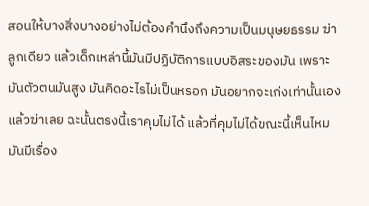สอนให้บางสิ่งบางอย่างไม่ต้องคำนึงถึงความเป็นมนุษยธรรม ฆ่าลูกเดียว แล้วเด็กเหล่านี้มันมีปฏิบัติการแบบอิสระของมัน เพราะมันตัวตนมันสูง มันคิดอะไรไม่เป็นหรอก มันอยากจะเก่งเท่านั้นเอง แล้วฆ่าเลย ฉะนั้นตรงนี้เราคุมไม่ได้ แล้วที่คุมไม่ได้ขณะนี้เห็นไหม มันมีเรื่อง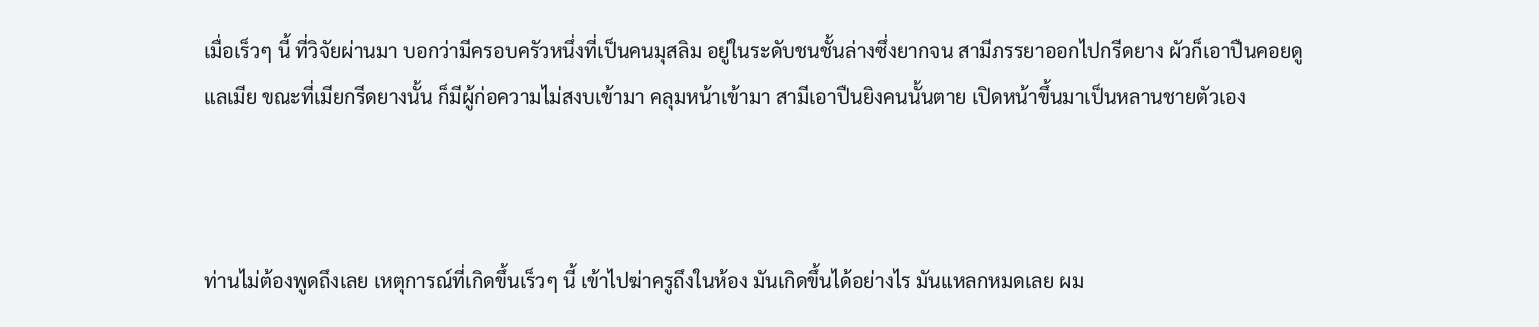เมื่อเร็วๆ นี้ ที่วิจัยผ่านมา บอกว่ามีครอบครัวหนึ่งที่เป็นคนมุสลิม อยู่ในระดับชนชั้นล่างซึ่งยากจน สามีภรรยาออกไปกรีดยาง ผัวก็เอาปืนคอยดูแลเมีย ขณะที่เมียกรีดยางนั้น ก็มีผู้ก่อความไม่สงบเข้ามา คลุมหน้าเข้ามา สามีเอาปืนยิงคนนั้นตาย เปิดหน้าขึ้นมาเป็นหลานชายตัวเอง



ท่านไม่ต้องพูดถึงเลย เหตุการณ์ที่เกิดขึ้นเร็วๆ นี้ เข้าไปฆ่าครูถึงในห้อง มันเกิดขึ้นได้อย่างไร มันแหลกหมดเลย ผม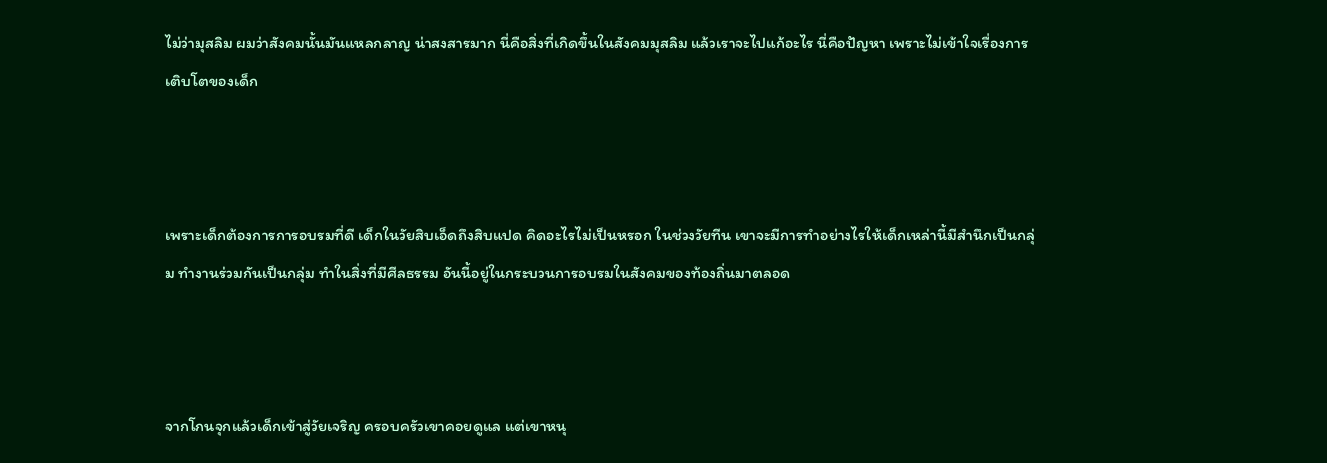ไม่ว่ามุสลิม ผมว่าสังคมนั้นมันแหลกลาญ น่าสงสารมาก นี่คือสิ่งที่เกิดขึ้นในสังคมมุสลิม แล้วเราจะไปแก้อะไร นี่คือปัญหา เพราะไม่เข้าใจเรื่องการเติบโตของเด็ก



เพราะเด็กต้องการการอบรมที่ดี เด็กในวัยสิบเอ็ดถึงสิบแปด คิดอะไรไม่เป็นหรอก ในช่วงวัยทีน เขาจะมีการทำอย่างไรให้เด็กเหล่านี้มีสำนึกเป็นกลุ่ม ทำงานร่วมกันเป็นกลุ่ม ทำในสิ่งที่มีศีลธรรม อันนี้อยู่ในกระบวนการอบรมในสังคมของท้องถิ่นมาตลอด



จากโกนจุกแล้วเด็กเข้าสู่วัยเจริญ ครอบครัวเขาคอยดูแล แต่เขาหนุ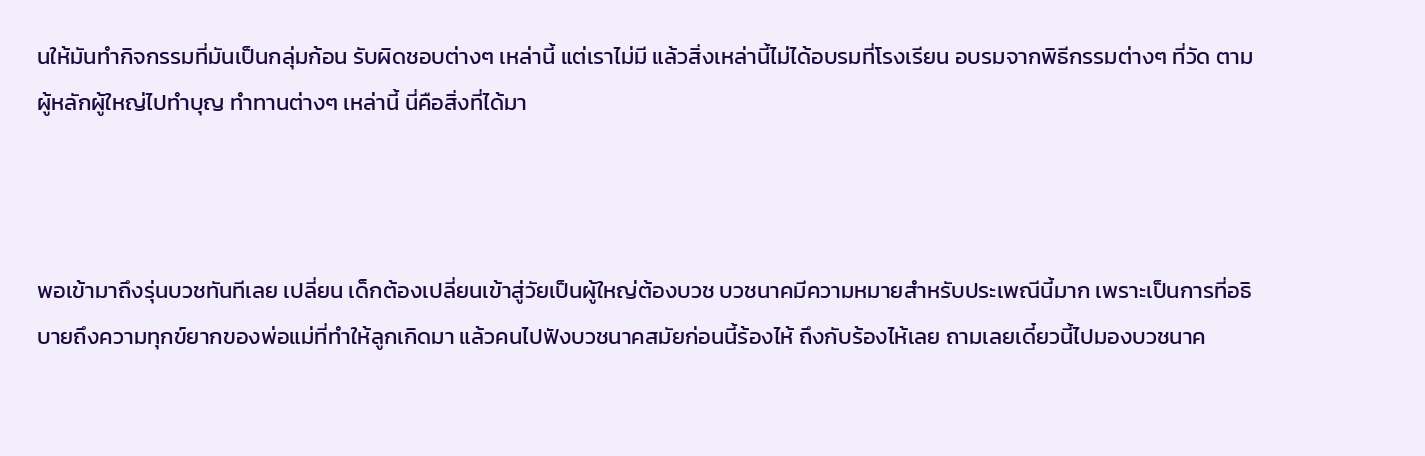นให้มันทำกิจกรรมที่มันเป็นกลุ่มก้อน รับผิดชอบต่างๆ เหล่านี้ แต่เราไม่มี แล้วสิ่งเหล่านี้ไม่ได้อบรมที่โรงเรียน อบรมจากพิธีกรรมต่างๆ ที่วัด ตามผู้หลักผู้ใหญ่ไปทำบุญ ทำทานต่างๆ เหล่านี้ นี่คือสิ่งที่ได้มา



พอเข้ามาถึงรุ่นบวชทันทีเลย เปลี่ยน เด็กต้องเปลี่ยนเข้าสู่วัยเป็นผู้ใหญ่ต้องบวช บวชนาคมีความหมายสำหรับประเพณีนี้มาก เพราะเป็นการที่อธิบายถึงความทุกข์ยากของพ่อแม่ที่ทำให้ลูกเกิดมา แล้วคนไปฟังบวชนาคสมัยก่อนนี้ร้องไห้ ถึงกับร้องไห้เลย ถามเลยเดี๋ยวนี้ไปมองบวชนาค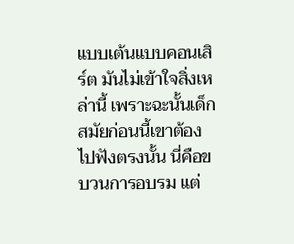แบบเต้นแบบคอนเสิร์ต มันไม่เข้าใจสิ่งเหล่านี้ เพราะฉะนั้นเด็กสมัยก่อนนี้เขาต้องไปฟังตรงนั้น นี่คือขบวนการอบรม แต่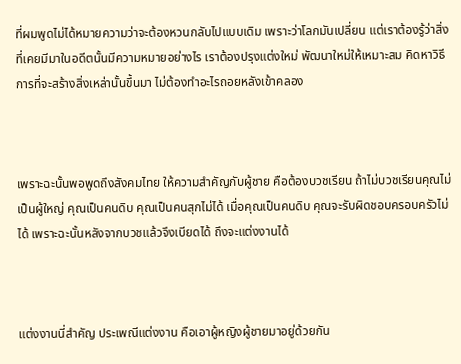ที่ผมพูดไม่ได้หมายความว่าจะต้องหวนกลับไปแบบเดิม เพราะว่าโลกมันเปลี่ยน แต่เราต้องรู้ว่าสิ่งที่เคยมีมาในอดีตนั้นมีความหมายอย่างไร เราต้องปรุงแต่งใหม่ พัฒนาใหม่ให้เหมาะสม คิดหาวิธีการที่จะสร้างสิ่งเหล่านั้นขึ้นมา ไม่ต้องทำอะไรถอยหลังเข้าคลอง



เพราะฉะนั้นพอพูดถึงสังคมไทย ให้ความสำคัญกับผู้ชาย คือต้องบวชเรียน ถ้าไม่บวชเรียนคุณไม่เป็นผู้ใหญ่ คุณเป็นคนดิบ คุณเป็นคนสุกไม่ได้ เมื่อคุณเป็นคนดิบ คุณจะรับผิดชอบครอบครัวไม่ได้ เพราะฉะนั้นหลังจากบวชแล้วจึงเบียดได้ ถึงจะแต่งงานได้



แต่งงานนี่สำคัญ ประเพณีแต่งงาน คือเอาผู้หญิงผู้ชายมาอยู่ด้วยกัน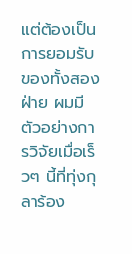แต่ต้องเป็นการยอมรับของทั้งสองฝ่าย ผมมีตัวอย่างการวิจัยเมื่อเร็วๆ นี้ที่ทุ่งกุลาร้อง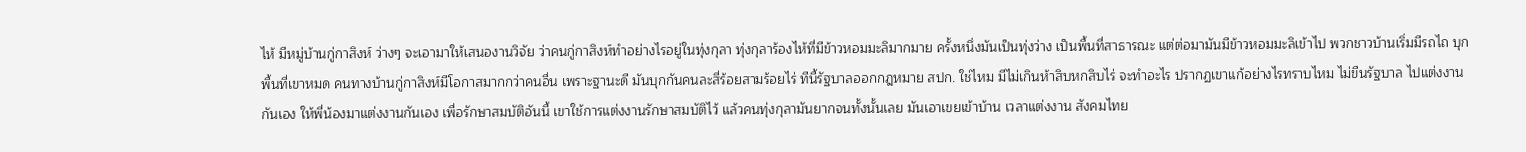ไห้ มีหมู่บ้านกู่กาสิงห์ ว่างๆ จะเอามาให้เสนองานวิจัย ว่าคนกู่กาสิงห์ทำอย่างไรอยู่ในทุ่งกุลา ทุ่งกุลาร้องไห้ที่มีข้าวหอมมะลิมากมาย ครั้งหนึ่งมันเป็นทุ่งว่าง เป็นพื้นที่สาธารณะ แต่ต่อมามันมีข้าวหอมมะลิเข้าไป พวกชาวบ้านเริ่มมีรถไถ บุกพื้นที่เขาหมด คนทางบ้านกู่กาสิงห์มีโอกาสมากกว่าคนอื่น เพราะฐานะดี มันบุกกันคนละสี่ร้อยสามร้อยไร่ ทีนี้รัฐบาลออกกฎหมาย สปก. ใช่ไหม มีไม่เกินห้าสิบหกสิบไร่ จะทำอะไร ปรากฏเขาแก้อย่างไรทราบไหม ไม่ขืนรัฐบาล ไปแต่งงานกันเอง ให้พี่น้องมาแต่งงานกันเอง เพื่อรักษาสมบัติอันนี้ เขาใช้การแต่งงานรักษาสมบัติไว้ แล้วคนทุ่งกุลามันยากจนทั้งนั้นเลย มันเอาเขยเข้าบ้าน เวลาแต่งงาน สังคมไทย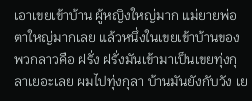เอาเขยเข้าบ้าน ผู้หญิงใหญ่มาก แม่ยายพ่อตาใหญ่มากเลย แล้วหนึ่งในเขยเข้าบ้านของพวกลาวคือ ฝรั่ง ฝรั่งมันเข้ามาเป็นเขยทุ่งกุลาเยอะเลย ผมไปทุ่งกุลา บ้านมันยังกับวัง เย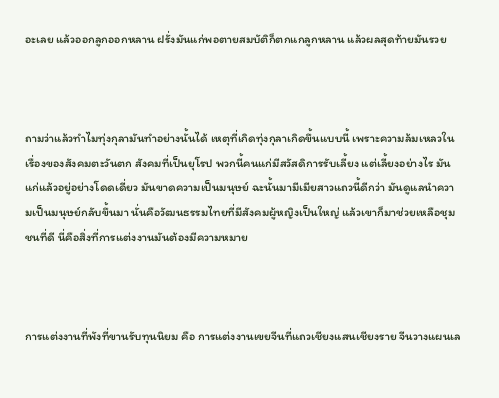อะเลย แล้วออกลูกออกหลาน ฝรั่งมันแก่พอตายสมบัติก็ตกแกลูกหลาน แล้วผลสุดท้ายมันรวย



ถามว่าแล้วทำไมทุ่งกุลามันทำอย่างนั้นได้ เหตุที่เกิดทุ่งกุลาเกิดขึ้นแบบนี้ เพราะความล้มเหลวในเรื่องของสังคมตะวันตก สังคมที่เป็นยุโรป พวกนี้คนแก่มีสวัสดิการรับเลี้ยง แต่เลี้ยงอย่างไร มันแก่แล้วอยู่อย่างโดดเดี่ยว มันขาดความเป็นมนุษย์ ฉะนั้นมามีเมียสาวแถวนี้ดีกว่า มันดูแลนำความเป็นมนุษย์กลับขึ้นมา นั่นคือวัฒนธรรมไทยที่มีสังคมผู้หญิงเป็นใหญ่ แล้วเขาก็มาช่วยเหลือชุมชนที่ดี นี่คือสิ่งที่การแต่งงานมันต้องมีความหมาย



การแต่งงานที่พังที่ขานรับทุนนิยม คือ การแต่งงานเขยจีนที่แถวเชียงแสนเชียงราย จีนวางแผนเล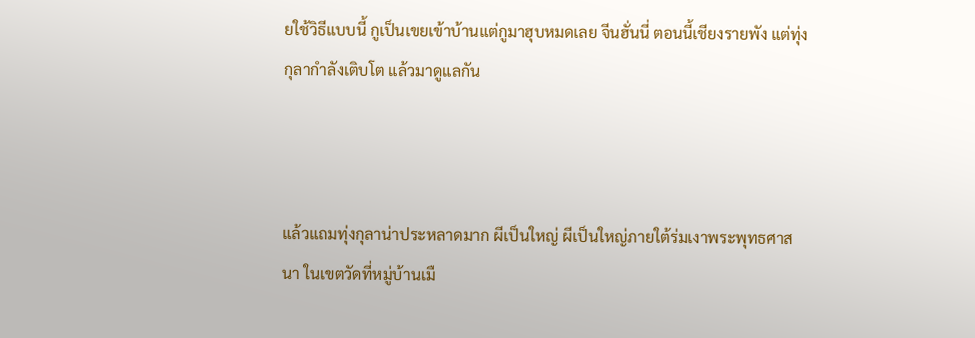ยใช้วิธีแบบนี้ กูเป็นเขยเข้าบ้านแต่กูมาฮุบหมดเลย จีนฮั่นนี่ ตอนนี้เชียงรายพัง แต่ทุ่งกุลากำลังเติบโต แล้วมาดูแลกัน



แล้วแถมทุ่งกุลาน่าประหลาดมาก ผีเป็นใหญ่ ผีเป็นใหญ่ภายใต้ร่มเงาพระพุทธศาสนา ในเขตวัดที่หมู่บ้านเมื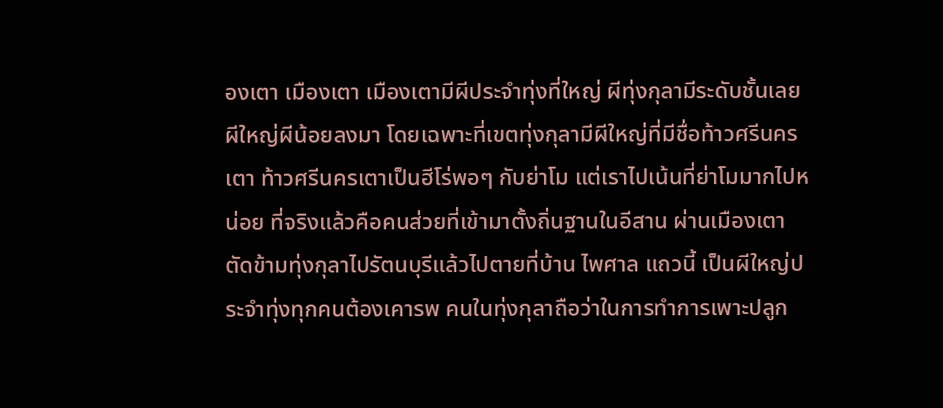องเตา เมืองเตา เมืองเตามีผีประจำทุ่งที่ใหญ่ ผีทุ่งกุลามีระดับชั้นเลย ผีใหญ่ผีน้อยลงมา โดยเฉพาะที่เขตทุ่งกุลามีผีใหญ่ที่มีชื่อท้าวศรีนครเตา ท้าวศรีนครเตาเป็นฮีโร่พอๆ กับย่าโม แต่เราไปเน้นที่ย่าโมมากไปหน่อย ที่จริงแล้วคือคนส่วยที่เข้ามาตั้งถิ่นฐานในอีสาน ผ่านเมืองเตาตัดข้ามทุ่งกุลาไปรัตนบุรีแล้วไปตายที่บ้าน ไพศาล แถวนี้ เป็นผีใหญ่ประจำทุ่งทุกคนต้องเคารพ คนในทุ่งกุลาถือว่าในการทำการเพาะปลูก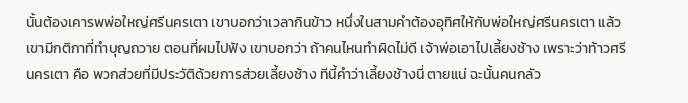นั้นต้องเคารพพ่อใหญ่ศรีนครเตา เขาบอกว่าเวลากินข้าว หนึ่งในสามคำต้องอุทิศให้กับพ่อใหญ่ศรีนครเตา แล้วเขามีกติกาที่ทำบุญถวาย ตอนที่ผมไปฟัง เขาบอกว่า ถ้าคนไหนทำผิดไม่ดี เจ้าพ่อเอาไปเลี้ยงช้าง เพราะว่าท้าวศรีนครเตา คือ พวกส่วยที่มีประวัติด้วยการส่วยเลี้ยงช้าง ทีนี้คำว่าเลี้ยงช้างนี่ ตายแน่ ฉะนั้นคนกลัว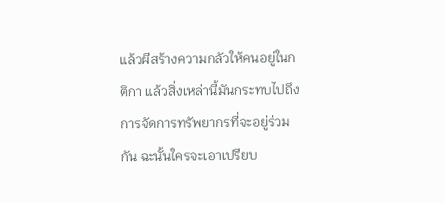แล้วผีสร้างความกลัวให้คนอยู่ในกติกา แล้วสิ่งเหล่านี้มันกระทบไปถึงการจัดการทรัพยากรที่จะอยู่ร่วมกัน ฉะนั้นใครจะเอาเปรียบ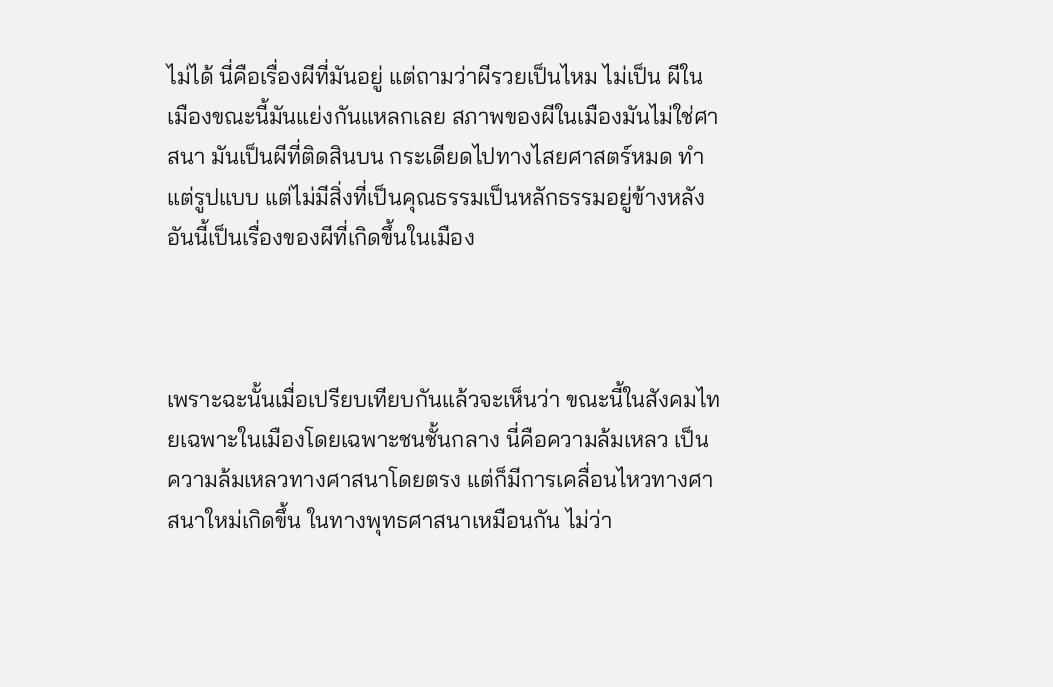ไม่ได้ นี่คือเรื่องผีที่มันอยู่ แต่ถามว่าผีรวยเป็นไหม ไม่เป็น ผีในเมืองขณะนี้มันแย่งกันแหลกเลย สภาพของผีในเมืองมันไม่ใช่ศาสนา มันเป็นผีที่ติดสินบน กระเดียดไปทางไสยศาสตร์หมด ทำแต่รูปแบบ แต่ไม่มีสิ่งที่เป็นคุณธรรมเป็นหลักธรรมอยู่ข้างหลัง อันนี้เป็นเรื่องของผีที่เกิดขึ้นในเมือง



เพราะฉะนั้นเมื่อเปรียบเทียบกันแล้วจะเห็นว่า ขณะนี้ในสังคมไทยเฉพาะในเมืองโดยเฉพาะชนชั้นกลาง นี่คือความล้มเหลว เป็นความล้มเหลวทางศาสนาโดยตรง แต่ก็มีการเคลื่อนไหวทางศาสนาใหม่เกิดขึ้น ในทางพุทธศาสนาเหมือนกัน ไม่ว่า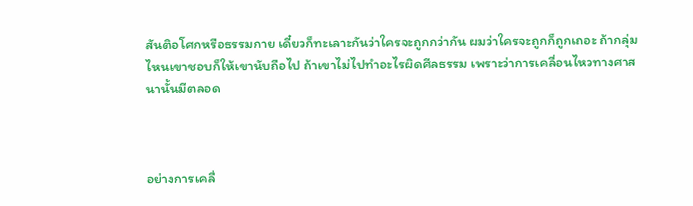สันติอโศกหรือธรรมกาย เดี๋ยวก็ทะเลาะกันว่าใครจะถูกกว่ากัน ผมว่าใครจะถูกก็ถูกเถอะ ถ้ากลุ่มไหนเขาชอบก็ให้เขานับถือไป ถ้าเขาไม่ไปทำอะไรผิดศีลธรรม เพราะว่าการเคลื่อนไหวทางศาสนานั้นมีตลอด



อย่างการเคลื่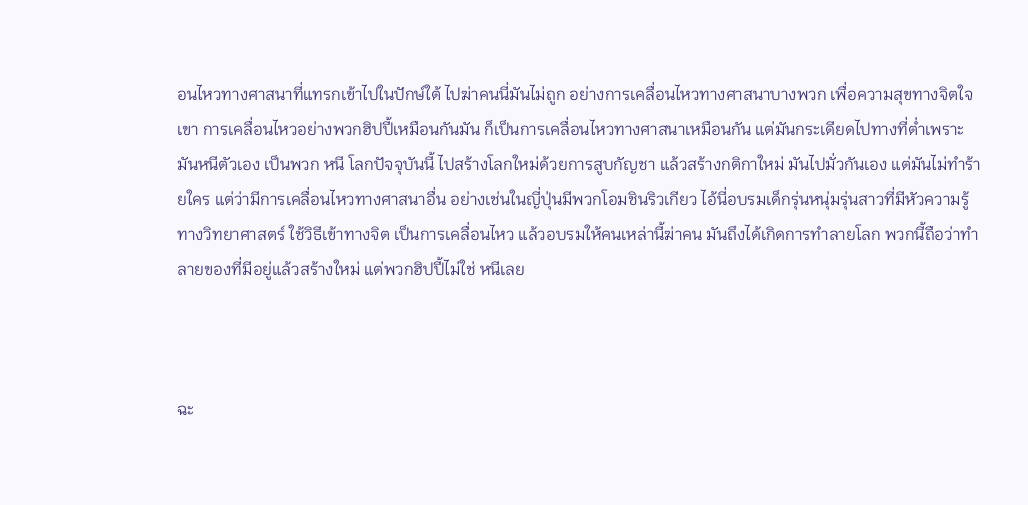อนไหวทางศาสนาที่แทรกเข้าไปในปักษ์ใต้ ไปฆ่าคนนี่มันไม่ถูก อย่างการเคลื่อนไหวทางศาสนาบางพวก เพื่อความสุขทางจิตใจเขา การเคลื่อนไหวอย่างพวกฮิปปี้เหมือนกันมัน ก็เป็นการเคลื่อนไหวทางศาสนาเหมือนกัน แต่มันกระเดียดไปทางที่ต่ำเพราะมันหนีตัวเอง เป็นพวก หนี โลกปัจจุบันนี้ ไปสร้างโลกใหม่ด้วยการสูบกัญชา แล้วสร้างกติกาใหม่ มันไปมั่วกันเอง แต่มันไม่ทำร้ายใคร แต่ว่ามีการเคลื่อนไหวทางศาสนาอื่น อย่างเช่นในญี่ปุ่นมีพวกโอมชินริวเกียว ไอ้นี่อบรมเด็กรุ่นหนุ่มรุ่นสาวที่มีหัวความรู้ทางวิทยาศาสตร์ ใช้วิธีเข้าทางจิต เป็นการเคลื่อนไหว แล้วอบรมให้คนเหล่านี้ฆ่าคน มันถึงได้เกิดการทำลายโลก พวกนี้ถือว่าทำลายของที่มีอยู่แล้วสร้างใหม่ แต่พวกฮิปปี้ไม่ใช่ หนีเลย



ฉะ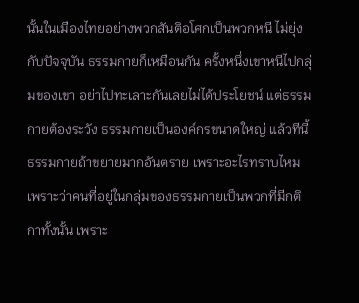นั้นในเมืองไทยอย่างพวกสันติอโศกเป็นพวกหนี ไม่ยุ่งกับปัจจุบัน ธรรมกายก็เหมือนกัน ครั้งหนึ่งเขาหนีไปกลุ่มของเขา อย่าไปทะเลาะกันเลยไม่ได้ประโยชน์ แต่ธรรมกายต้องระวัง ธรรมกายเป็นองค์กรขนาดใหญ่ แล้วทีนี้ธรรมกายถ้าขยายมากอันตราย เพราะอะไรทราบไหม เพราะว่าคนที่อยู่ในกลุ่มของธรรมกายเป็นพวกที่มีกติกาทั้งนั้น เพราะ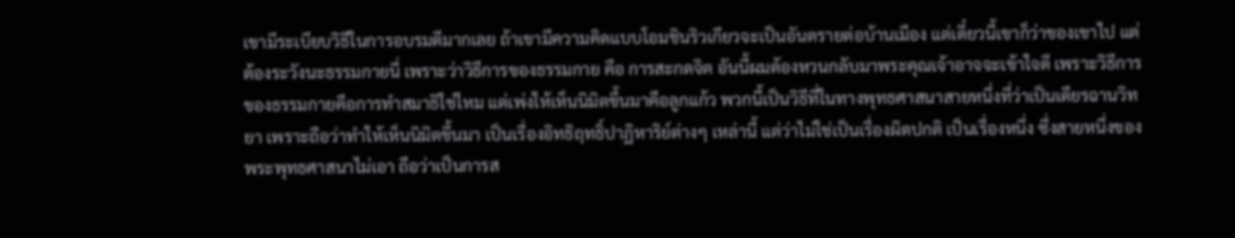เขามีระเบียบวิธีในการอบรมดีมากเลย ถ้าเขามีความคิดแบบโอมชินริวเกียวจะเป็นอันตรายต่อบ้านเมือง แต่เดี๋ยวนี้เขาก็ว่าของเขาไป แต่ต้องระวังนะธรรมกายนี่ เพราะว่าวิธีการของธรรมกาย คือ การสะกดจิต อันนี้ผมต้องหวนกลับมาพระคุณเจ้าอาจจะเข้าใจดี เพราะวิธีการของธรรมกายคือการทำสมาธิใช่ไหม แต่เพ่งให้เห็นนิมิตขึ้นมาคือลูกแก้ว พวกนี้เป็นวิธีที่ในทางพุทธศาสนาสายหนึ่งที่ว่าเป็นเดียรฉานวิทยา เพราะถือว่าทำให้เห็นนิมิตขึ้นมา เป็นเรื่องอิทธิฤทธิ์ปาฏิหาริย์ต่างๆ เหล่านี้ แต่ว่าไม่ใช่เป็นเรื่องผิดปกติ เป็นเรื่องหนึ่ง ซึ่งสายหนึ่งของพระพุทธศาสนาไม่เอา ถือว่าเป็นการส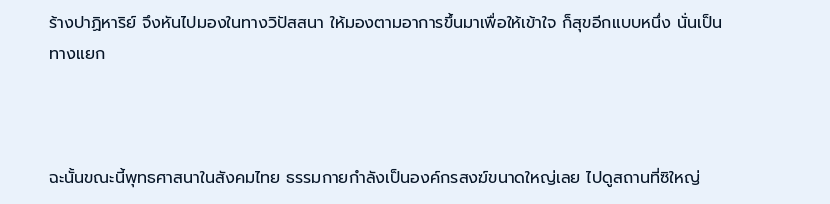ร้างปาฏิหาริย์ จึงหันไปมองในทางวิปัสสนา ให้มองตามอาการขึ้นมาเพื่อให้เข้าใจ ก็สุขอีกแบบหนึ่ง นั่นเป็นทางแยก



ฉะนั้นขณะนี้พุทธศาสนาในสังคมไทย ธรรมกายกำลังเป็นองค์กรสงฆ์ขนาดใหญ่เลย ไปดูสถานที่ซิใหญ่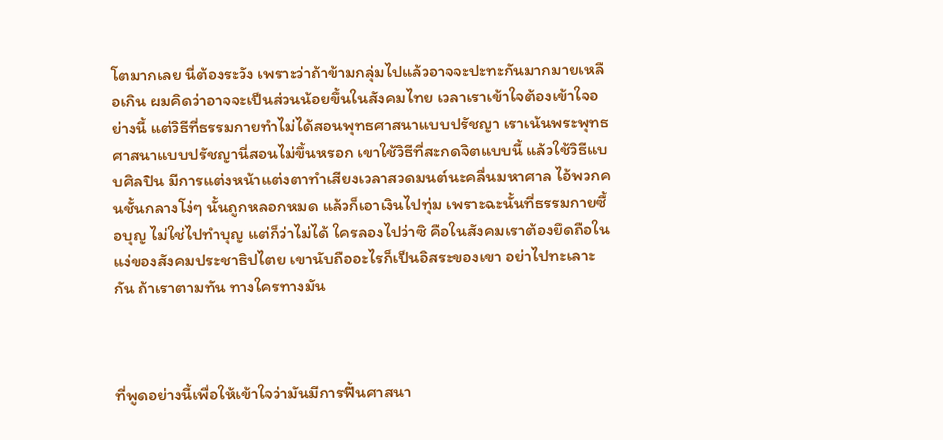โตมากเลย นี่ต้องระวัง เพราะว่าถ้าข้ามกลุ่มไปแล้วอาจจะปะทะกันมากมายเหลือเกิน ผมคิดว่าอาจจะเป็นส่วนน้อยขึ้นในสังคมไทย เวลาเราเข้าใจต้องเข้าใจอย่างนี้ แต่วิธีที่ธรรมกายทำไม่ได้สอนพุทธศาสนาแบบปรัชญา เราเน้นพระพุทธศาสนาแบบปรัชญานี่สอนไม่ขึ้นหรอก เขาใช้วิธีที่สะกดจิตแบบนี้ แล้วใช้วิธีแบบศิลปิน มีการแต่งหน้าแต่งตาทำเสียงเวลาสวดมนต์นะคลื่นมหาศาล ไอ้พวกคนชั้นกลางโง่ๆ นั้นถูกหลอกหมด แล้วก็เอาเงินไปทุ่ม เพราะฉะนั้นที่ธรรมกายซื้อบุญ ไม่ใช่ไปทำบุญ แต่ก็ว่าไม่ได้ ใครลองไปว่าซิ คือในสังคมเราต้องยึดถือในแง่ของสังคมประชาธิปไตย เขานับถืออะไรก็เป็นอิสระของเขา อย่าไปทะเลาะกัน ถ้าเราตามทัน ทางใครทางมัน



ที่พูดอย่างนี้เพื่อให้เข้าใจว่ามันมีการฟื้นศาสนา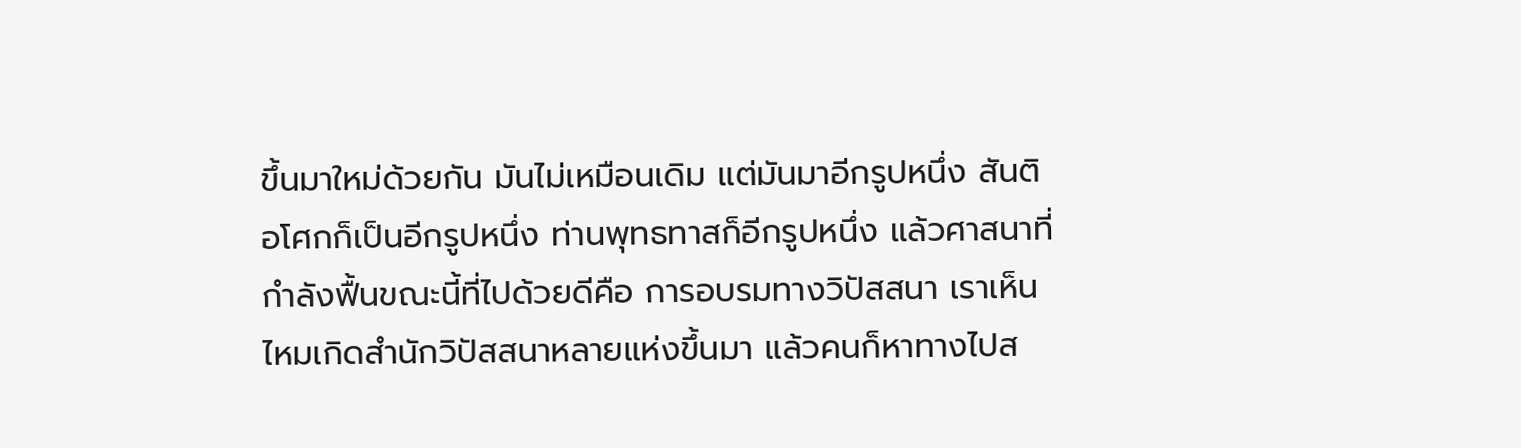ขึ้นมาใหม่ด้วยกัน มันไม่เหมือนเดิม แต่มันมาอีกรูปหนึ่ง สันติอโศกก็เป็นอีกรูปหนึ่ง ท่านพุทธทาสก็อีกรูปหนึ่ง แล้วศาสนาที่กำลังฟื้นขณะนี้ที่ไปด้วยดีคือ การอบรมทางวิปัสสนา เราเห็นไหมเกิดสำนักวิปัสสนาหลายแห่งขึ้นมา แล้วคนก็หาทางไปส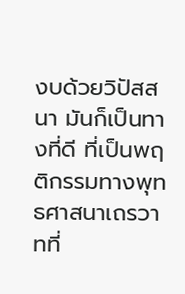งบด้วยวิปัสสนา มันก็เป็นทางที่ดี ที่เป็นพฤติกรรมทางพุทธศาสนาเถรวาทที่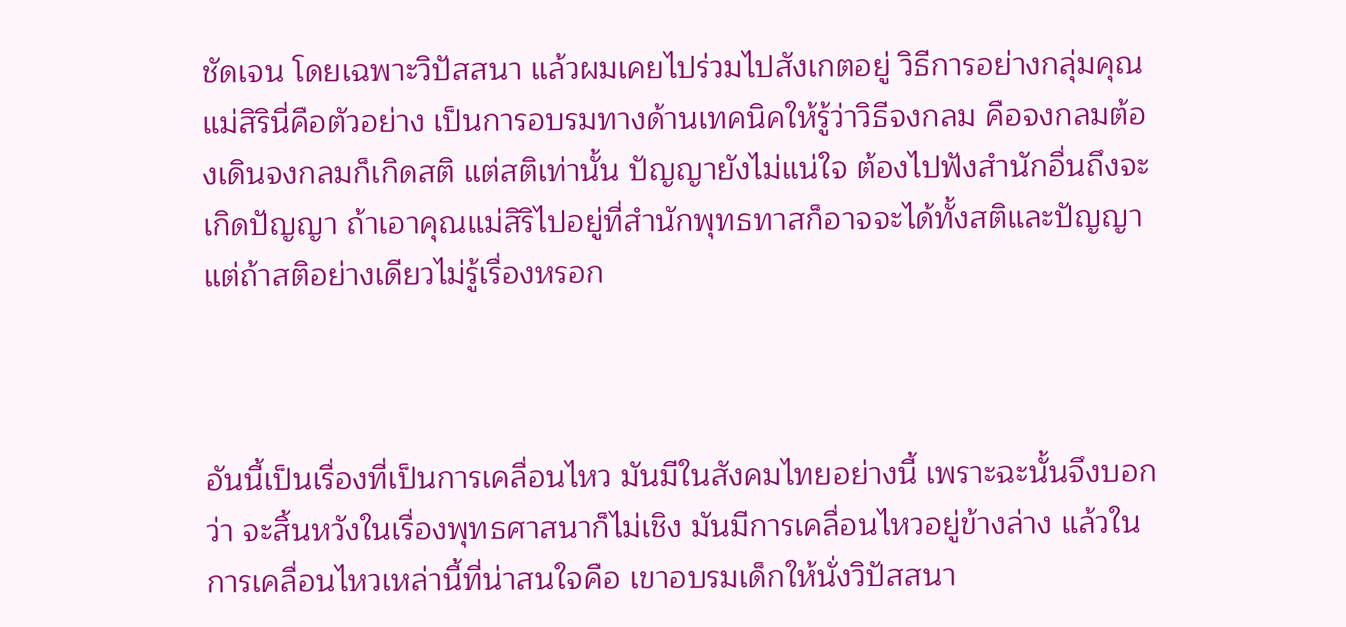ชัดเจน โดยเฉพาะวิปัสสนา แล้วผมเคยไปร่วมไปสังเกตอยู่ วิธีการอย่างกลุ่มคุณแม่สิรินี่คือตัวอย่าง เป็นการอบรมทางด้านเทคนิคให้รู้ว่าวิธีจงกลม คือจงกลมต้องเดินจงกลมก็เกิดสติ แต่สติเท่านั้น ปัญญายังไม่แน่ใจ ต้องไปฟังสำนักอื่นถึงจะเกิดปัญญา ถ้าเอาคุณแม่สิริไปอยู่ที่สำนักพุทธทาสก็อาจจะได้ทั้งสติและปัญญา แต่ถ้าสติอย่างเดียวไม่รู้เรื่องหรอก



อันนี้เป็นเรื่องที่เป็นการเคลื่อนไหว มันมีในสังคมไทยอย่างนี้ เพราะฉะนั้นจึงบอกว่า จะสิ้นหวังในเรื่องพุทธศาสนาก็ไม่เชิง มันมีการเคลื่อนไหวอยู่ข้างล่าง แล้วในการเคลื่อนไหวเหล่านี้ที่น่าสนใจคือ เขาอบรมเด็กให้นั่งวิปัสสนา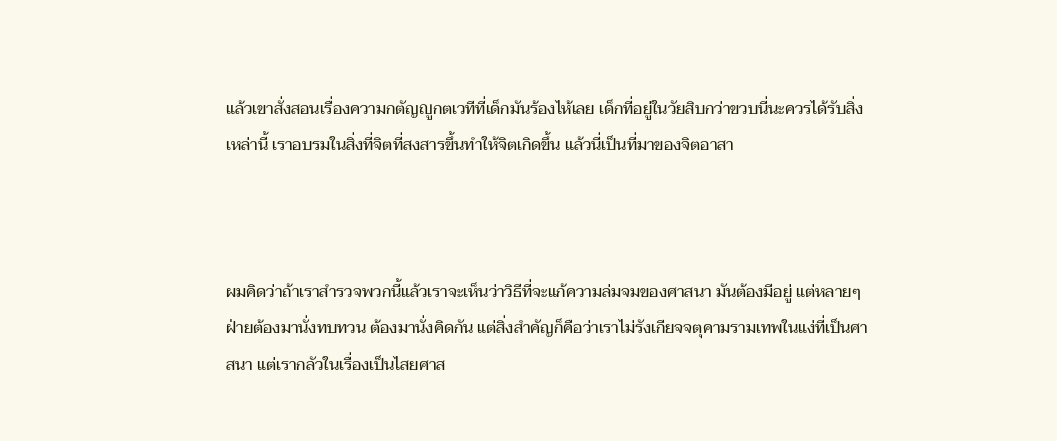แล้วเขาสั่งสอนเรื่องความกตัญญูกตเวทีที่เด็กมันร้องไห้เลย เด็กที่อยู่ในวัยสิบกว่าขวบนี่นะควรได้รับสิ่งเหล่านี้ เราอบรมในสิ่งที่จิตที่สงสารขึ้นทำให้จิตเกิดขึ้น แล้วนี่เป็นที่มาของจิตอาสา



ผมคิดว่าถ้าเราสำรวจพวกนี้แล้วเราจะเห็นว่าวิธีที่จะแก้ความล่มจมของศาสนา มันต้องมีอยู่ แต่หลายๆ ฝ่ายต้องมานั่งทบทวน ต้องมานั่งคิดกัน แต่สิ่งสำคัญก็คือว่าเราไม่รังเกียจจตุคามรามเทพในแง่ที่เป็นศาสนา แต่เรากลัวในเรื่องเป็นไสยศาส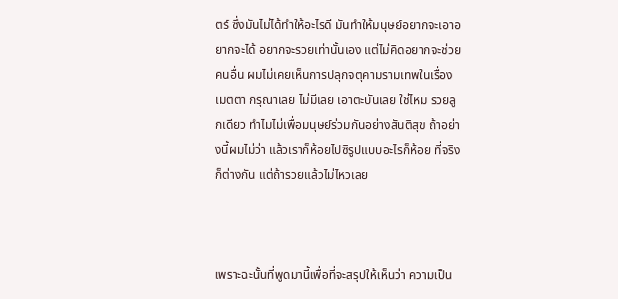ตร์ ซึ่งมันไม่ได้ทำให้อะไรดี มันทำให้มนุษย์อยากจะเอาอยากจะได้ อยากจะรวยเท่านั้นเอง แต่ไม่คิดอยากจะช่วยคนอื่น ผมไม่เคยเห็นการปลุกจตุคามรามเทพในเรื่องเมตตา กรุณาเลย ไม่มีเลย เอาตะบันเลย ใช่ไหม รวยลูกเดียว ทำไมไม่เพื่อมนุษย์ร่วมกันอย่างสันติสุข ถ้าอย่างนี้ผมไม่ว่า แล้วเราก็ห้อยไปซิรูปแบบอะไรก็ห้อย ที่จริงก็ต่างกัน แต่ถ้ารวยแล้วไม่ไหวเลย



เพราะฉะนั้นที่พูดมานี้เพื่อที่จะสรุปให้เห็นว่า ความเป็น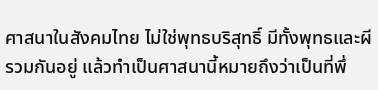ศาสนาในสังคมไทย ไม่ใช่พุทธบริสุทธิ์ มีทั้งพุทธและผีรวมกันอยู่ แล้วทำเป็นศาสนานี้หมายถึงว่าเป็นที่พึ่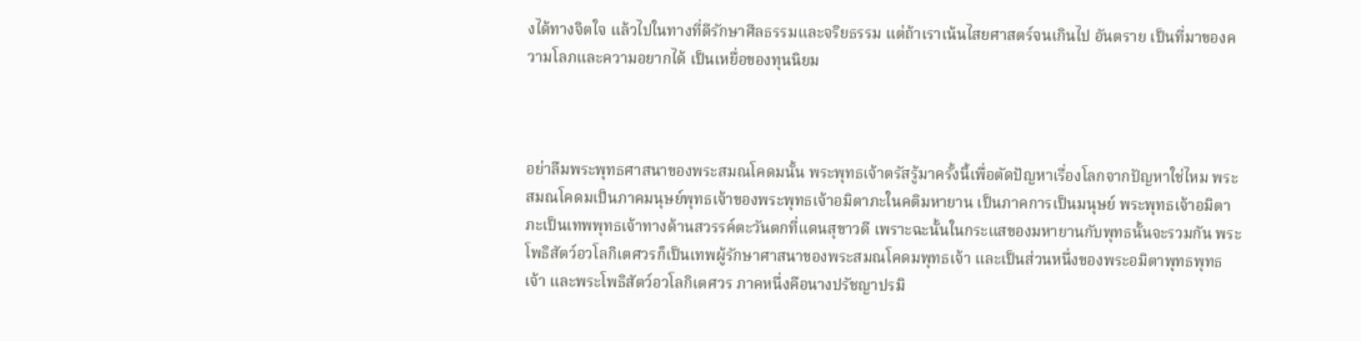งได้ทางจิตใจ แล้วไปในทางที่ดีรักษาศีลธรรมและจริยธรรม แต่ถ้าเราเน้นไสยศาสตร์จนเกินไป อันตราย เป็นที่มาของความโลภและความอยากได้ เป็นเหยื่อของทุนนิยม



อย่าลืมพระพุทธศาสนาของพระสมณโคดมนั้น พระพุทธเจ้าตรัสรู้มาครั้งนี้เพื่อตัดปัญหาเรื่องโลกจากปัญหาใช่ไหม พระสมณโคดมเป็นภาคมนุษย์พุทธเจ้าของพระพุทธเจ้าอมิตาภะในคติมหายาน เป็นภาคการเป็นมนุษย์ พระพุทธเจ้าอมิตาภะเป็นเทพพุทธเจ้าทางด้านสวรรค์ตะวันตกที่แดนสุขาวดี เพราะฉะนั้นในกระแสของมหายานกับพุทธนั้นจะรวมกัน พระโพธิสัตว์อวโลกิเตศวรก็เป็นเทพผู้รักษาศาสนาของพระสมณโคดมพุทธเจ้า และเป็นส่วนหนึ่งของพระอมิตาพุทธพุทธเจ้า และพระโพธิสัตว์อวโลกิเตศวร ภาคหนึ่งคือนางปรัชญาปรมิ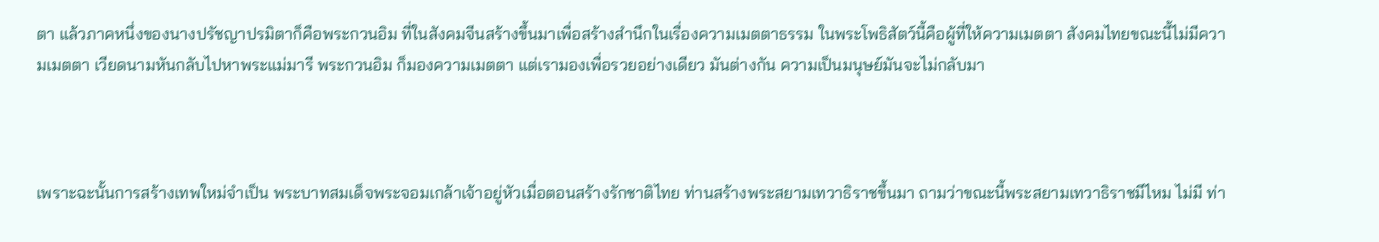ตา แล้วภาคหนึ่งของนางปรัชญาปรมิตาก็คือพระกวนอิม ที่ในสังคมจีนสร้างขึ้นมาเพื่อสร้างสำนึกในเรื่องความเมตตาธรรม ในพระโพธิสัตว์นี้คือผู้ที่ให้ความเมตตา สังคมไทยขณะนี้ไม่มีความเมตตา เวียดนามหันกลับไปหาพระแม่มารี พระกวนอิม ก็มองความเมตตา แต่เรามองเพื่อรวยอย่างเดียว มันต่างกัน ความเป็นมนุษย์มันจะไม่กลับมา



เพราะฉะนั้นการสร้างเทพใหม่จำเป็น พระบาทสมเด็จพระจอมเกล้าเจ้าอยู่หัวเมื่อตอนสร้างรักชาติไทย ท่านสร้างพระสยามเทวาธิราชขึ้นมา ถามว่าขณะนี้พระสยามเทวาธิราชมีไหม ไม่มี ท่า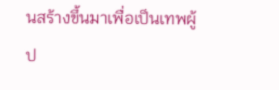นสร้างขึ้นมาเพื่อเป็นเทพผู้ป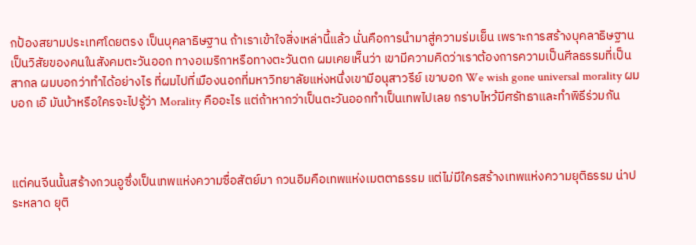กป้องสยามประเทศโดยตรง เป็นบุคลาธิษฐาน ถ้าเราเข้าใจสิ่งเหล่านี้แล้ว นั่นคือการนำมาสู่ความร่มเย็น เพราะการสร้างบุคลาธิษฐาน เป็นวิสัยของคนในสังคมตะวันออก ทางอเมริกาหรือทางตะวันตก ผมเคยเห็นว่า เขามีความคิดว่าเราต้องการความเป็นศีลธรรมที่เป็นสากล ผมบอกว่าทำได้อย่างไร ที่ผมไปที่เมืองนอกที่มหาวิทยาลัยแห่งหนึ่งเขามีอนุสาวรีย์ เขาบอก We wish gone universal morality ผมบอก เอ๊ มันบ้าหรือใครจะไปรู้ว่า Morality คืออะไร แต่ถ้าหากว่าเป็นตะวันออกทำเป็นเทพไปเลย กราบไหว้มีศรัทธาและทำพิธีร่วมกัน



แต่คนจีนนั้นสร้างกวนอูซึ่งเป็นเทพแห่งความซื่อสัตย์มา กวนอิมคือเทพแห่งเมตตาธรรม แต่ไม่มีใครสร้างเทพแห่งความยุติธรรม น่าประหลาด ยุติ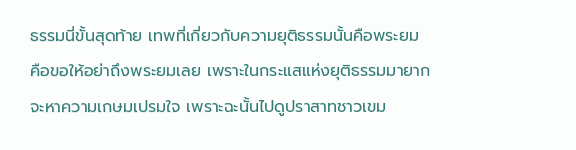ธรรมนี่ขั้นสุดท้าย เทพที่เกี่ยวกับความยุติธรรมนั้นคือพระยม คือขอให้อย่าถึงพระยมเลย เพราะในกระแสแห่งยุติธรรมมายากจะหาความเกษมเปรมใจ เพราะฉะนั้นไปดูปราสาทชาวเขม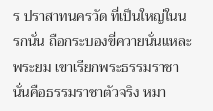ร ปราสาทนครวัด ที่เป็นใหญ่ในนรกนั่น ถือกระบองขี่ควายนั่นแหละพระยม เขาเรียกพระธรรมราชา นั่นคือธรรมราชาตัวจริง หมา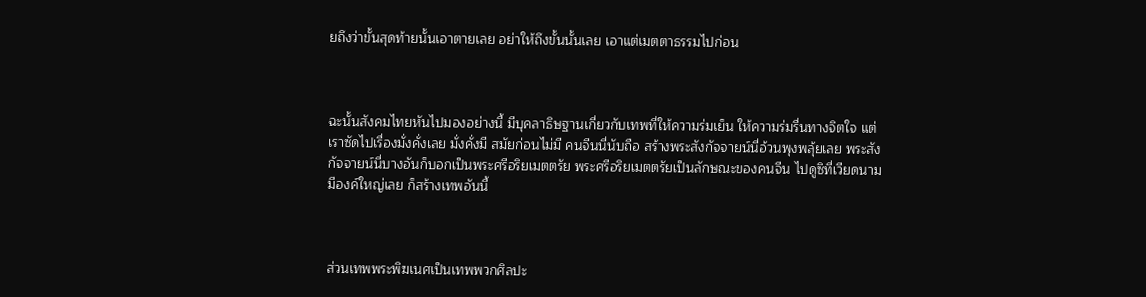ยถึงว่าขั้นสุดท้ายนั้นเอาตายเลย อย่าให้ถึงขั้นนั้นเลย เอาแต่เมตตาธรรมไปก่อน



ฉะนั้นสังคมไทยหันไปมองอย่างนี้ มีบุคลาธิษฐานเกี่ยวกับเทพที่ให้ความร่มเย็น ให้ความร่มรื่นทางจิตใจ แต่เราซัดไปเรื่องมั่งคั่งเลย มั่งคั่งมี สมัยก่อนไม่มี คนจีนนี่นับถือ สร้างพระสังกัจจายน์นี่อ้วนพุงพลุ้ยเลย พระสังกัจจายน์นี่บางอันก็บอกเป็นพระศรีอริยเมตตรัย พระศรีอริยเมตตรัยเป็นลักษณะของคนจีน ไปดูซิที่เวียดนามมีองค์ใหญ่เลย ก็สร้างเทพอันนี้



ส่วนเทพพระพิฆเนศเป็นเทพพวกศิลปะ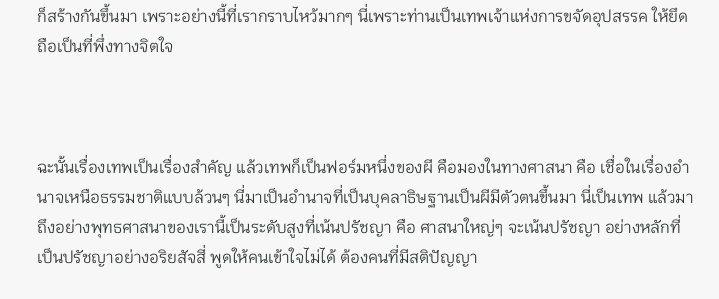ก็สร้างกันขึ้นมา เพราะอย่างนี้ที่เรากราบไหว้มากๆ นี่เพราะท่านเป็นเทพเจ้าแห่งการขจัดอุปสรรค ให้ยึดถือเป็นที่พึ่งทางจิตใจ



ฉะนั้นเรื่องเทพเป็นเรื่องสำคัญ แล้วเทพก็เป็นฟอร์มหนึ่งของผี คือมองในทางศาสนา คือ เชื่อในเรื่องอำนาจเหนือธรรมชาติแบบล้วนๆ นี่มาเป็นอำนาจที่เป็นบุคลาธิษฐานเป็นผีมีตัวตนขึ้นมา นี่เป็นเทพ แล้วมาถึงอย่างพุทธศาสนาของเรานี้เป็นระดับสูงที่เน้นปรัชญา คือ ศาสนาใหญ่ๆ จะเน้นปรัชญา อย่างหลักที่เป็นปรัชญาอย่างอริยสัจสี่ พูดให้คนเข้าใจไม่ได้ ต้องคนที่มีสติปัญญา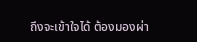ถึงจะเข้าใจได้ ต้องมองผ่า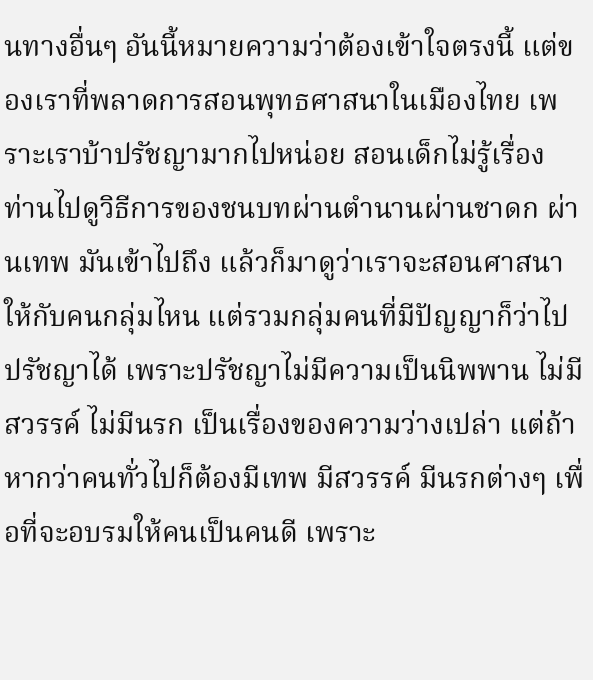นทางอื่นๆ อันนี้หมายความว่าต้องเข้าใจตรงนี้ แต่ของเราที่พลาดการสอนพุทธศาสนาในเมืองไทย เพราะเราบ้าปรัชญามากไปหน่อย สอนเด็กไม่รู้เรื่อง ท่านไปดูวิธีการของชนบทผ่านตำนานผ่านชาดก ผ่านเทพ มันเข้าไปถึง แล้วก็มาดูว่าเราจะสอนศาสนาให้กับคนกลุ่มไหน แต่รวมกลุ่มคนที่มีปัญญาก็ว่าไปปรัชญาได้ เพราะปรัชญาไม่มีความเป็นนิพพาน ไม่มีสวรรค์ ไม่มีนรก เป็นเรื่องของความว่างเปล่า แต่ถ้าหากว่าคนทั่วไปก็ต้องมีเทพ มีสวรรค์ มีนรกต่างๆ เพื่อที่จะอบรมให้คนเป็นคนดี เพราะ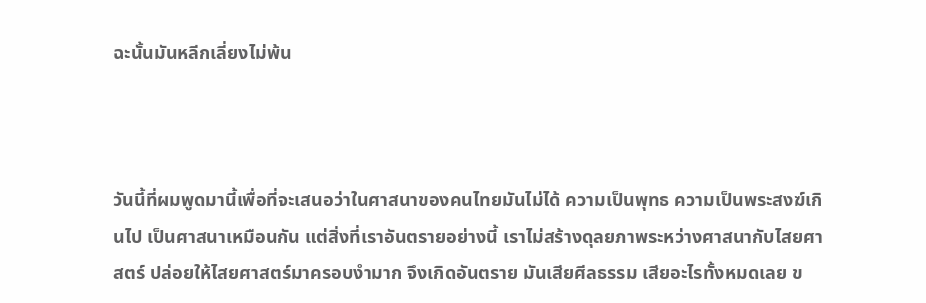ฉะนั้นมันหลีกเลี่ยงไม่พ้น



วันนี้ที่ผมพูดมานี้เพื่อที่จะเสนอว่าในศาสนาของคนไทยมันไม่ได้ ความเป็นพุทธ ความเป็นพระสงฆ์เกินไป เป็นศาสนาเหมือนกัน แต่สิ่งที่เราอันตรายอย่างนี้ เราไม่สร้างดุลยภาพระหว่างศาสนากับไสยศาสตร์ ปล่อยให้ไสยศาสตร์มาครอบงำมาก จึงเกิดอันตราย มันเสียศีลธรรม เสียอะไรทั้งหมดเลย ข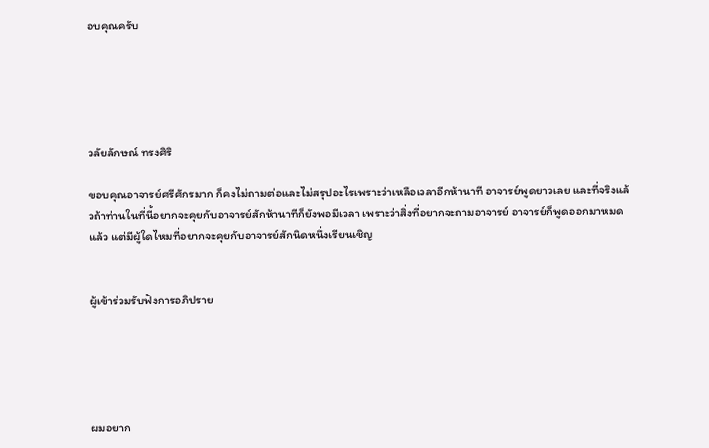อบคุณครับ





วลัยลักษณ์ ทรงศิริ

ขอบคุณอาจารย์ศรีศักรมาก ก็คงไม่ถามต่อและไม่สรุปอะไรเพราะว่าเหลือเวลาอีกห้านาที อาจารย์พูดยาวเลย และที่จริงแล้วถ้าท่านในที่นี้อยากจะคุยกับอาจารย์สักห้านาทีก็ยังพอมีเวลา เพราะว่าสิ่งที่อยากจะถามอาจารย์ อาจารย์ก็พูดออกมาหมดแล้ว แต่มีผู้ใดไหมที่อยากจะคุยกับอาจารย์สักนิดหนึ่งเรียนเชิญ


ผู้เข้าร่วมรับฟังการอภิปราย





ผมอยาก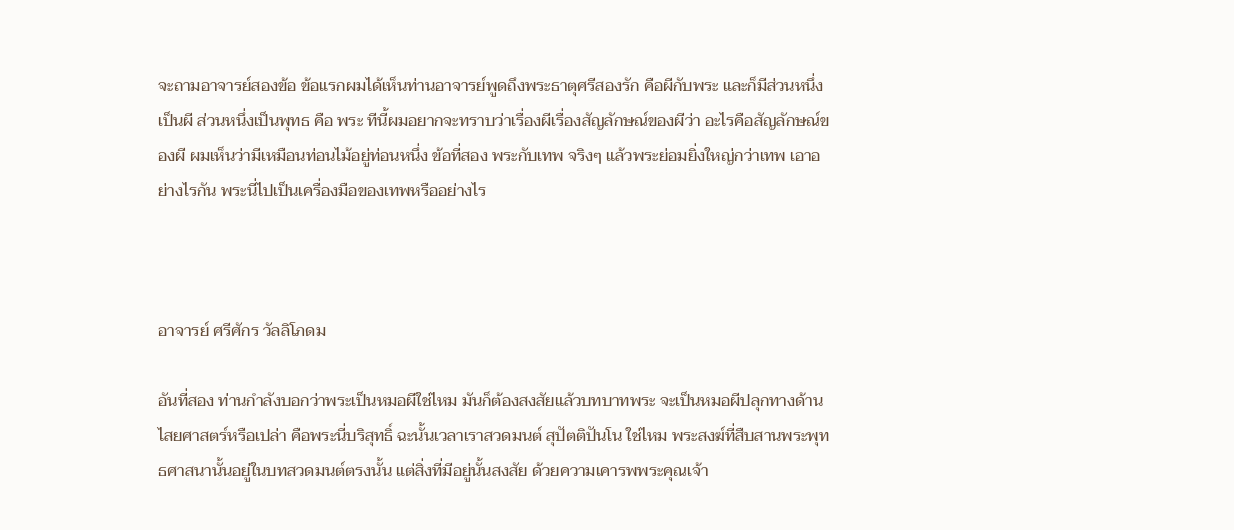จะถามอาจารย์สองข้อ ข้อแรกผมได้เห็นท่านอาจารย์พูดถึงพระธาตุศรีสองรัก คือผีกับพระ และก็มีส่วนหนึ่งเป็นผี ส่วนหนึ่งเป็นพุทธ คือ พระ ทีนี้ผมอยากจะทราบว่าเรื่องผีเรื่องสัญลักษณ์ของผีว่า อะไรคือสัญลักษณ์ของผี ผมเห็นว่ามีเหมือนท่อนไม้อยู่ท่อนหนึ่ง ข้อที่สอง พระกับเทพ จริงๆ แล้วพระย่อมยิ่งใหญ่กว่าเทพ เอาอย่างไรกัน พระนี่ไปเป็นเครื่องมือของเทพหรืออย่างไร



อาจารย์ ศรีศักร วัลลิโภดม

อันที่สอง ท่านกำลังบอกว่าพระเป็นหมอผีใช่ไหม มันก็ต้องสงสัยแล้วบทบาทพระ จะเป็นหมอผีปลุกทางด้านไสยศาสตร์หรือเปล่า คือพระนี่บริสุทธิ์ ฉะนั้นเวลาเราสวดมนต์ สุปัตติปันโน ใช่ไหม พระสงฆ์ที่สืบสานพระพุทธศาสนานั้นอยู่ในบทสวดมนต์ตรงนั้น แต่สิ่งที่มีอยู่นั้นสงสัย ด้วยความเคารพพระคุณเจ้า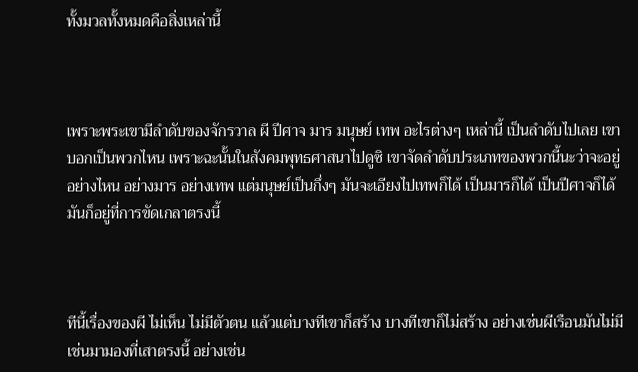ทั้งมวลทั้งหมดคือสิ่งเหล่านี้



เพราะพระเขามีลำดับของจักรวาล ผี ปีศาจ มาร มนุษย์ เทพ อะไรต่างๆ เหล่านี้ เป็นลำดับไปเลย เขาบอกเป็นพวกไหน เพราะฉะนั้นในสังคมพุทธศาสนาไปดูซิ เขาจัดลำดับประเภทของพวกนี้นะว่าจะอยู่อย่างไหน อย่างมาร อย่างเทพ แต่มนุษย์เป็นกึ่งๆ มันจะเอียงไปเทพก็ได้ เป็นมารก็ได้ เป็นปีศาจก็ได้ มันก็อยู่ที่การขัดเกลาตรงนี้



ทีนี้เรื่องของผี ไม่เห็น ไม่มีตัวตน แล้วแต่บางทีเขาก็สร้าง บางทีเขาก็ไม่สร้าง อย่างเช่นผีเรือนมันไม่มี เช่นมามองที่เสาตรงนี้ อย่างเช่น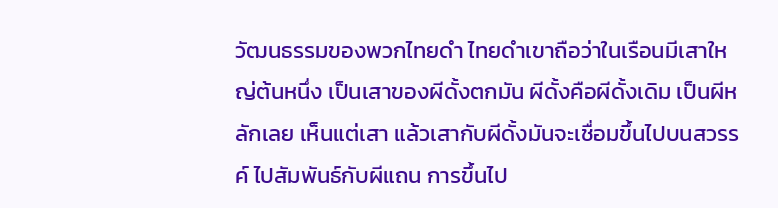วัฒนธรรมของพวกไทยดำ ไทยดำเขาถือว่าในเรือนมีเสาใหญ่ต้นหนึ่ง เป็นเสาของผีดั้งตกมัน ผีดั้งคือผีดั้งเดิม เป็นผีหลักเลย เห็นแต่เสา แล้วเสากับผีดั้งมันจะเชื่อมขึ้นไปบนสวรรค์ ไปสัมพันธ์กับผีแถน การขึ้นไป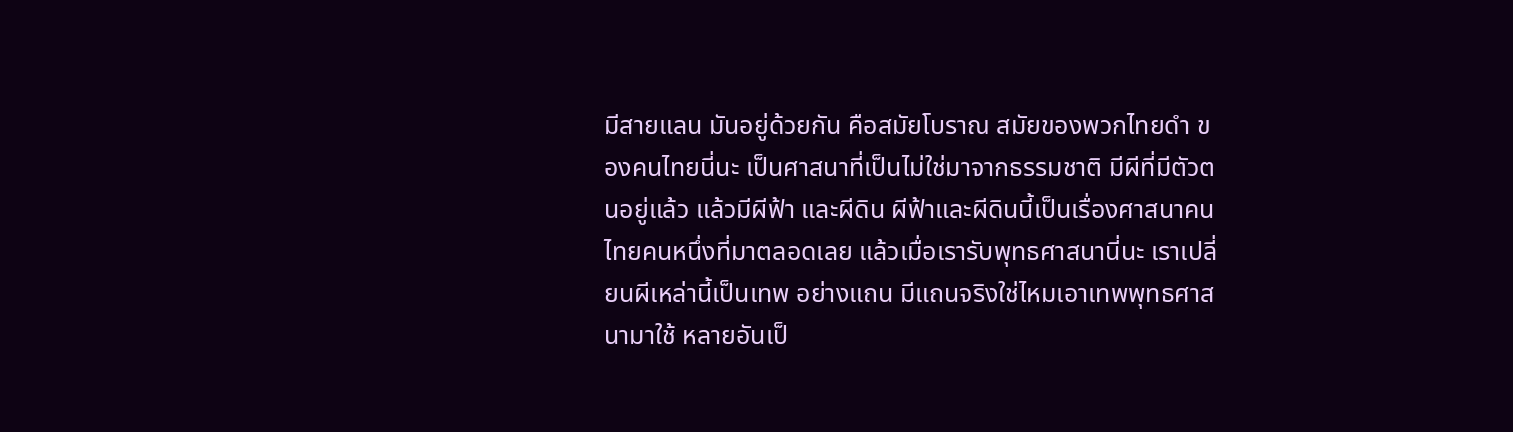มีสายแลน มันอยู่ด้วยกัน คือสมัยโบราณ สมัยของพวกไทยดำ ของคนไทยนี่นะ เป็นศาสนาที่เป็นไม่ใช่มาจากธรรมชาติ มีผีที่มีตัวตนอยู่แล้ว แล้วมีผีฟ้า และผีดิน ผีฟ้าและผีดินนี้เป็นเรื่องศาสนาคนไทยคนหนึ่งที่มาตลอดเลย แล้วเมื่อเรารับพุทธศาสนานี่นะ เราเปลี่ยนผีเหล่านี้เป็นเทพ อย่างแถน มีแถนจริงใช่ไหมเอาเทพพุทธศาสนามาใช้ หลายอันเป็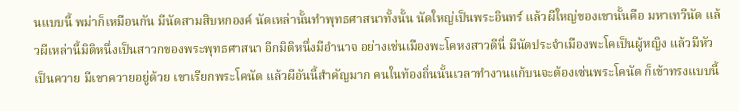นแบบนี้ พม่าก็เหมือนกัน มีนัดสามสิบหกองค์ นัดเหล่านั้นทำพุทธศาสนาทั้งนั้น นัดใหญ่เป็นพระอินทร์ แล้วผีใหญ่ของเขานั้นคือ มหาเทวีนัด แล้วผีเหล่านี้มิติหนึ่งเป็นสาวกของพระพุทธศาสนา อีกมิติหนึ่งมีอำนาจ อย่างเช่นเมืองพะโคหงสาวดีนี่ มีนัดประจำเมืองพะโคเป็นผู้หญิง แล้วมีหัวเป็นควาย มีเขาควายอยู่ด้วย เขาเรียกพระโคนัด แล้วผีอันนี้สำคัญมาก คนในท้องถิ่นนั้นเวลาทำงานแก้บนจะต้องเซ่นพระโคนัด ก็เข้าทรงแบบนี้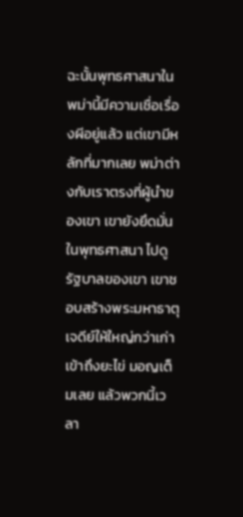ฉะนั้นพุทธศาสนาในพม่านี้มีความเชื่อเรื่องผีอยู่แล้ว แต่เขามีหลักที่มากเลย พม่าต่างกับเราตรงที่ผู้นำของเขา เขายังยึดมั่นในพุทธศาสนา ไปดูรัฐบาลของเขา เขาชอบสร้างพระมหาธาตุเจดีย์ให้ใหญ่กว่าเก่า เข้าถึงยะไข่ มอญเต็มเลย แล้วพวกนี้เวลา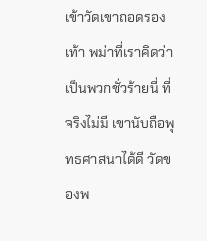เข้าวัดเขาถอดรองเท้า พม่าที่เราคิดว่าเป็นพวกชั่วร้ายนี่ ที่จริงไม่มี เขานับถือพุทธศาสนาได้ดี วัดของพ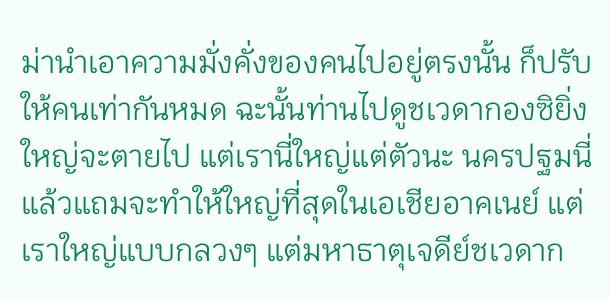ม่านำเอาความมั่งคั่งของคนไปอยู่ตรงนั้น ก็ปรับให้คนเท่ากันหมด ฉะนั้นท่านไปดูชเวดากองซิยิ่งใหญ่จะตายไป แต่เรานี่ใหญ่แต่ตัวนะ นครปฐมนี่ แล้วแถมจะทำให้ใหญ่ที่สุดในเอเชียอาคเนย์ แต่เราใหญ่แบบกลวงๆ แต่มหาธาตุเจดีย์ชเวดาก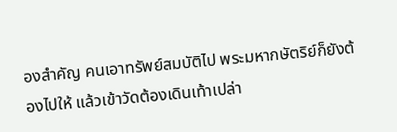องสำคัญ คนเอาทรัพย์สมบัติไป พระมหากษัตริย์ก็ยังต้องไปให้ แล้วเข้าวัดต้องเดินเท้าเปล่า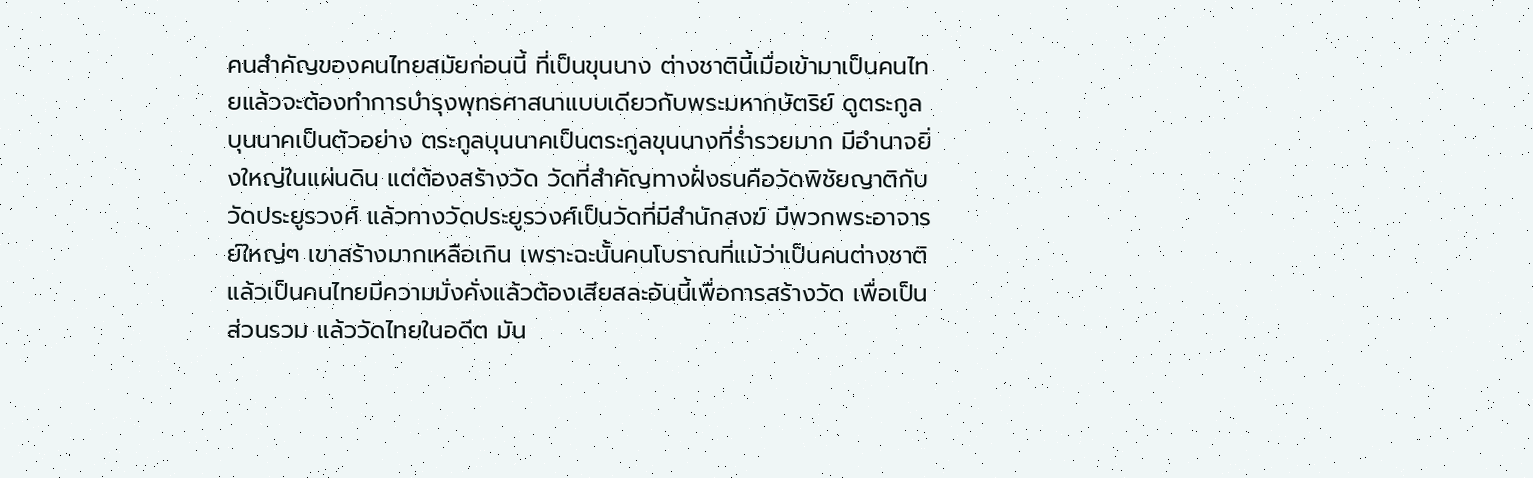คนสำคัญของคนไทยสมัยก่อนนี้ ที่เป็นขุนนาง ต่างชาตินี้เมื่อเข้ามาเป็นคนไทยแล้วจะต้องทำการบำรุงพุทธศาสนาแบบเดียวกับพระมหากษัตริย์ ดูตระกูลบุนนาคเป็นตัวอย่าง ตระกูลบุนนาคเป็นตระกูลขุนนางที่ร่ำรวยมาก มีอำนาจยิ่งใหญ่ในแผ่นดิน แต่ต้องสร้างวัด วัดที่สำคัญทางฝั่งธนคือวัดพิชัยญาติกับวัดประยูรวงศ์ แล้วทางวัดประยูรวงศ์เป็นวัดที่มีสำนักสงฆ์ มีพวกพระอาจารย์ใหญ่ๆ เขาสร้างมากเหลือเกิน เพราะฉะนั้นคนโบราณที่แม้ว่าเป็นคนต่างชาติแล้วเป็นคนไทยมีความมั่งคั่งแล้วต้องเสียสละอันนี้เพื่อการสร้างวัด เพื่อเป็นส่วนรวม แล้ววัดไทยในอดีต มัน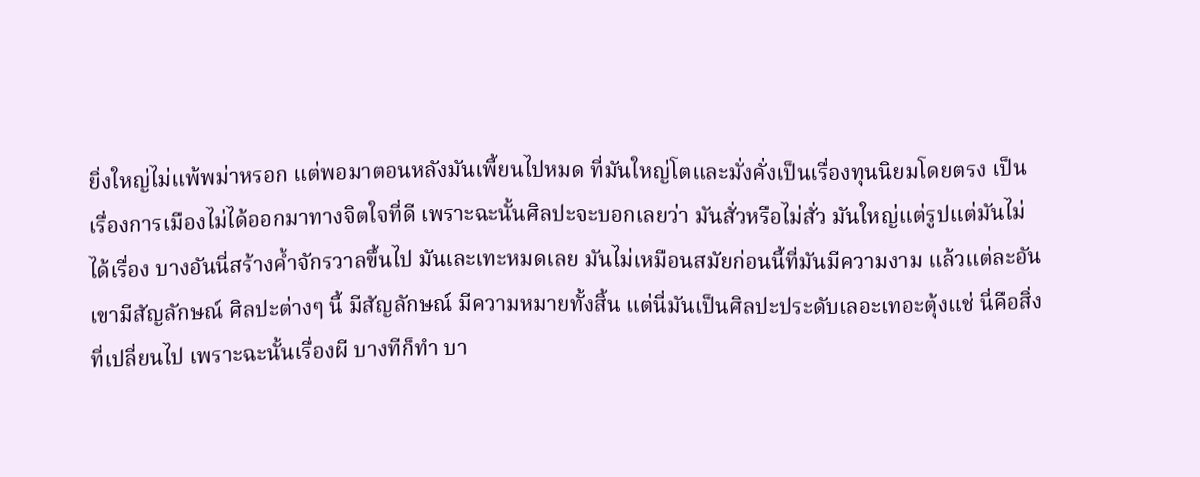ยิ่งใหญ่ไม่แพ้พม่าหรอก แต่พอมาตอนหลังมันเพี้ยนไปหมด ที่มันใหญ่โตและมั่งคั่งเป็นเรื่องทุนนิยมโดยตรง เป็นเรื่องการเมืองไม่ได้ออกมาทางจิตใจที่ดี เพราะฉะนั้นศิลปะจะบอกเลยว่า มันสั่วหรือไม่สั่ว มันใหญ่แต่รูปแต่มันไม่ได้เรื่อง บางอันนี่สร้างค้ำจักรวาลขึ้นไป มันเละเทะหมดเลย มันไม่เหมือนสมัยก่อนนี้ที่มันมีความงาม แล้วแต่ละอันเขามีสัญลักษณ์ ศิลปะต่างๆ นี้ มีสัญลักษณ์ มีความหมายทั้งสิ้น แต่นี่มันเป็นศิลปะประดับเลอะเทอะตุ้งแช่ นี่คือสิ่งที่เปลี่ยนไป เพราะฉะนั้นเรื่องผี บางทีก็ทำ บา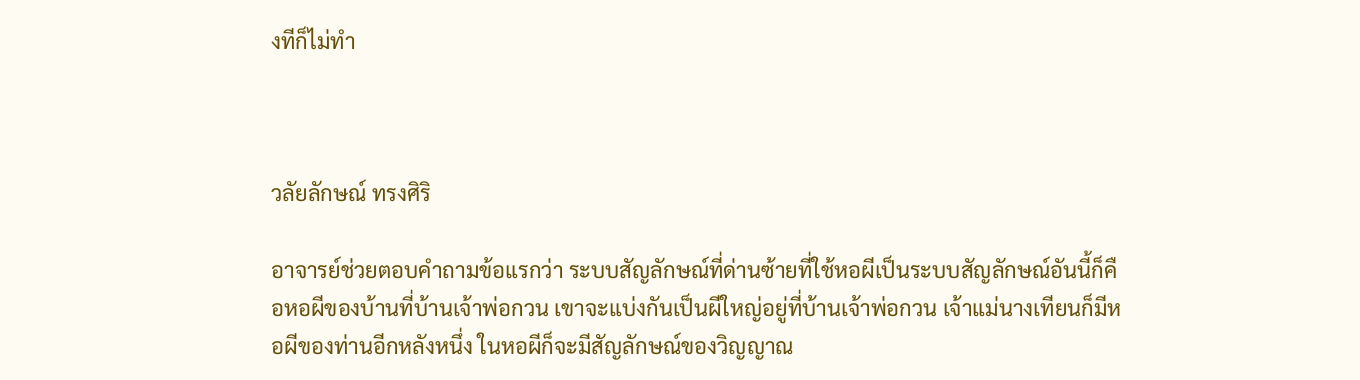งทีก็ไม่ทำ



วลัยลักษณ์ ทรงศิริ

อาจารย์ช่วยตอบคำถามข้อแรกว่า ระบบสัญลักษณ์ที่ด่านซ้ายที่ใช้หอผีเป็นระบบสัญลักษณ์อันนี้ก็คือหอผีของบ้านที่บ้านเจ้าพ่อกวน เขาจะแบ่งกันเป็นผีใหญ่อยู่ที่บ้านเจ้าพ่อกวน เจ้าแม่นางเทียนก็มีหอผีของท่านอีกหลังหนึ่ง ในหอผีก็จะมีสัญลักษณ์ของวิญญาณ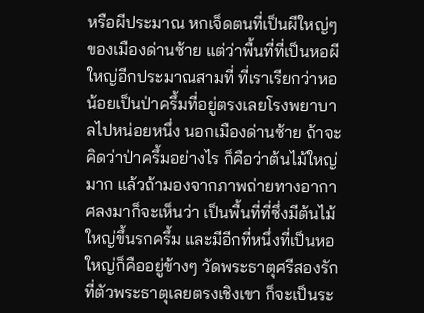หรือผีประมาณ หกเจ็ดตนที่เป็นผีใหญ่ๆ ของเมืองด่านซ้าย แต่ว่าพื้นที่ที่เป็นหอผีใหญ่อีกประมาณสามที่ ที่เราเรียกว่าหอน้อยเป็นป่าครึ้มที่อยู่ตรงเลยโรงพยาบาลไปหน่อยหนึ่ง นอกเมืองด่านซ้าย ถ้าจะคิดว่าป่าครึ้มอย่างไร ก็คือว่าต้นไม้ใหญ่มาก แล้วถ้ามองจากภาพถ่ายทางอากาศลงมาก็จะเห็นว่า เป็นพื้นที่ที่ซึ่งมีต้นไม้ใหญ่ขึ้นรกครึ้ม และมีอีกที่หนึ่งที่เป็นหอใหญ่ก็คืออยู่ข้างๆ วัดพระธาตุศรีสองรัก ที่ตัวพระธาตุเลยตรงเชิงเขา ก็จะเป็นระ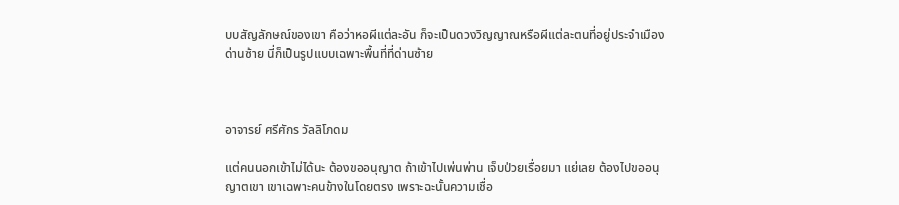บบสัญลักษณ์ของเขา คือว่าหอผีแต่ละอัน ก็จะเป็นดวงวิญญาณหรือผีแต่ละตนที่อยู่ประจำเมืองด่านซ้าย นี่ก็เป็นรูปแบบเฉพาะพื้นที่ที่ด่านซ้าย



อาจารย์ ศรีศักร วัลลิโภดม

แต่คนนอกเข้าไม่ได้นะ ต้องขออนุญาต ถ้าเข้าไปเพ่นพ่าน เจ็บป่วยเรื่อยมา แย่เลย ต้องไปขออนุญาตเขา เขาเฉพาะคนข้างในโดยตรง เพราะฉะนั้นความเชื่อ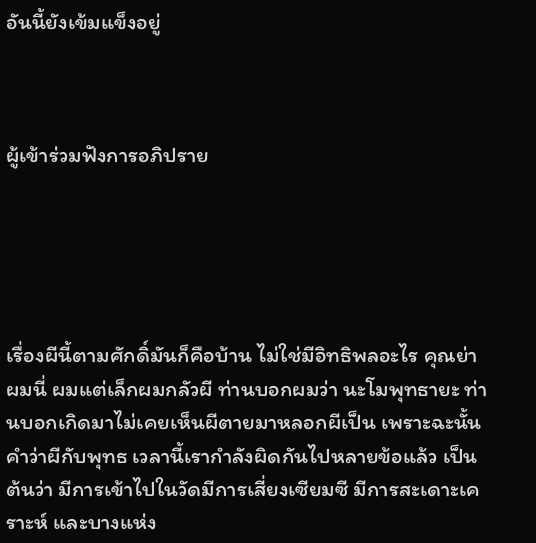อันนี้ยังเข้มแข็งอยู่



ผู้เข้าร่วมฟังการอภิปราย





เรื่องผีนี้ตามศักดิ์มันก็คือบ้าน ไม่ใช่มีอิทธิพลอะไร คุณย่าผมนี่ ผมแต่เล็กผมกลัวผี ท่านบอกผมว่า นะโมพุทธายะ ท่านบอกเกิดมาไม่เคยเห็นผีตายมาหลอกผีเป็น เพราะฉะนั้นคำว่าผีกับพุทธ เวลานี้เรากำลังผิดกันไปหลายข้อแล้ว เป็นต้นว่า มีการเข้าไปในวัดมีการเสี่ยงเซียมซี มีการสะเดาะเคราะห์ และบางแห่ง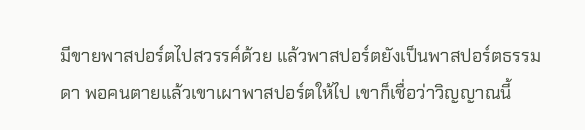มีขายพาสปอร์ตไปสวรรค์ด้วย แล้วพาสปอร์ตยังเป็นพาสปอร์ตธรรมดา พอคนตายแล้วเขาเผาพาสปอร์ตให้ไป เขาก็เชื่อว่าวิญญาณนี้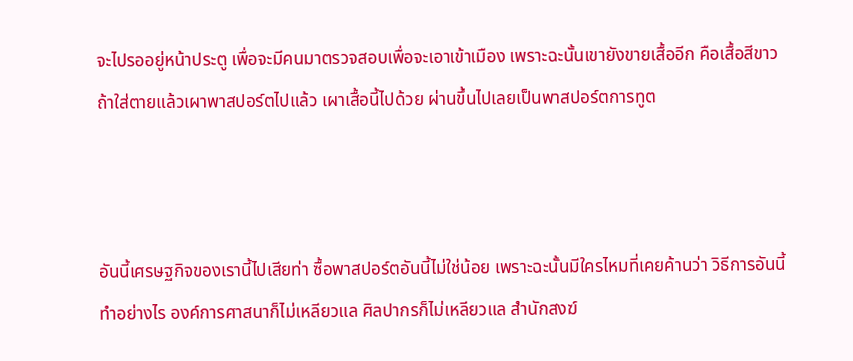จะไปรออยู่หน้าประตู เพื่อจะมีคนมาตรวจสอบเพื่อจะเอาเข้าเมือง เพราะฉะนั้นเขายังขายเสื้ออีก คือเสื้อสีขาว ถ้าใส่ตายแล้วเผาพาสปอร์ตไปแล้ว เผาเสื้อนี้ไปด้วย ผ่านขึ้นไปเลยเป็นพาสปอร์ตการทูต



อันนี้เศรษฐกิจของเรานี้ไปเสียท่า ซื้อพาสปอร์ตอันนี้ไม่ใช่น้อย เพราะฉะนั้นมีใครไหมที่เคยค้านว่า วิธีการอันนี้ทำอย่างไร องค์การศาสนาก็ไม่เหลียวแล ศิลปากรก็ไม่เหลียวแล สำนักสงฆ์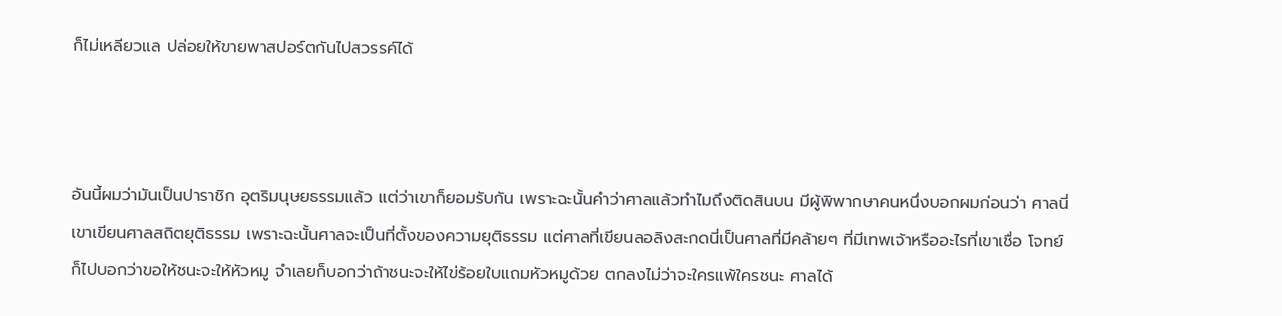ก็ไม่เหลียวแล ปล่อยให้ขายพาสปอร์ตกันไปสวรรค์ได้



อันนี้ผมว่ามันเป็นปาราชิก อุตริมนุษยธรรมแล้ว แต่ว่าเขาก็ยอมรับกัน เพราะฉะนั้นคำว่าศาลแล้วทำไมถึงติดสินบน มีผู้พิพากษาคนหนึ่งบอกผมก่อนว่า ศาลนี่เขาเขียนศาลสถิตยุติธรรม เพราะฉะนั้นศาลจะเป็นที่ตั้งของความยุติธรรม แต่ศาลที่เขียนลอลิงสะกดนี่เป็นศาลที่มีคล้ายๆ ที่มีเทพเจ้าหรืออะไรที่เขาเชื่อ โจทย์ก็ไปบอกว่าขอให้ชนะจะให้หัวหมู จำเลยก็บอกว่าถ้าชนะจะให้ไข่ร้อยใบแถมหัวหมูด้วย ตกลงไม่ว่าจะใครแพ้ใครชนะ ศาลได้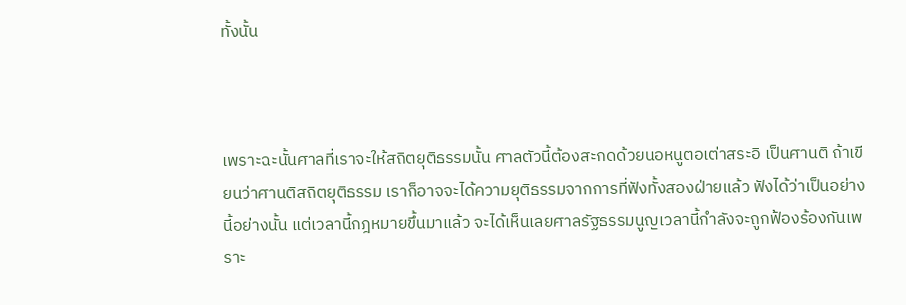ทั้งนั้น



เพราะฉะนั้นศาลที่เราจะให้สถิตยุติธรรมนั้น ศาลตัวนี้ต้องสะกดด้วยนอหนูตอเต่าสระอิ เป็นศานติ ถ้าเขียนว่าศานติสถิตยุติธรรม เราก็อาจจะได้ความยุติธรรมจากการที่ฟังทั้งสองฝ่ายแล้ว ฟังได้ว่าเป็นอย่างนี้อย่างนั้น แต่เวลานี้กฎหมายขึ้นมาแล้ว จะได้เห็นเลยศาลรัฐธรรมนูญเวลานี้กำลังจะถูกฟ้องร้องกันเพราะ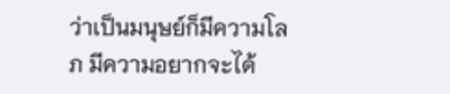ว่าเป็นมนุษย์ก็มีความโลภ มีความอยากจะได้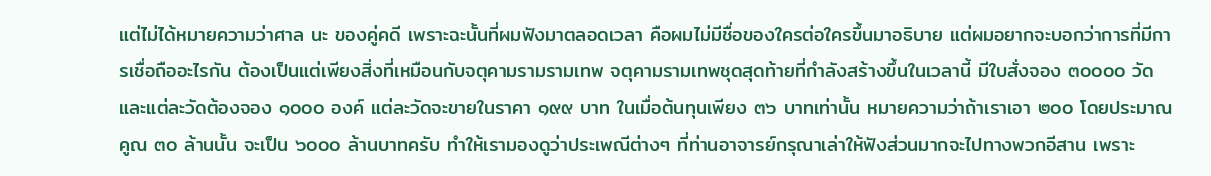แต่ไม่ได้หมายความว่าศาล นะ ของคู่คดี เพราะฉะนั้นที่ผมฟังมาตลอดเวลา คือผมไม่มีชื่อของใครต่อใครขึ้นมาอธิบาย แต่ผมอยากจะบอกว่าการที่มีการเชื่อถืออะไรกัน ต้องเป็นแต่เพียงสิ่งที่เหมือนกับจตุคามรามรามเทพ จตุคามรามเทพชุดสุดท้ายที่กำลังสร้างขึ้นในเวลานี้ มีใบสั่งจอง ๓๐๐๐๐ วัด และแต่ละวัดต้องจอง ๑๐๐๐ องค์ แต่ละวัดจะขายในราคา ๑๙๙ บาท ในเมื่อต้นทุนเพียง ๓๖ บาทเท่านั้น หมายความว่าถ้าเราเอา ๒๐๐ โดยประมาณคูณ ๓๐ ล้านนั้น จะเป็น ๖๐๐๐ ล้านบาทครับ ทำให้เรามองดูว่าประเพณีต่างๆ ที่ท่านอาจารย์กรุณาเล่าให้ฟังส่วนมากจะไปทางพวกอีสาน เพราะ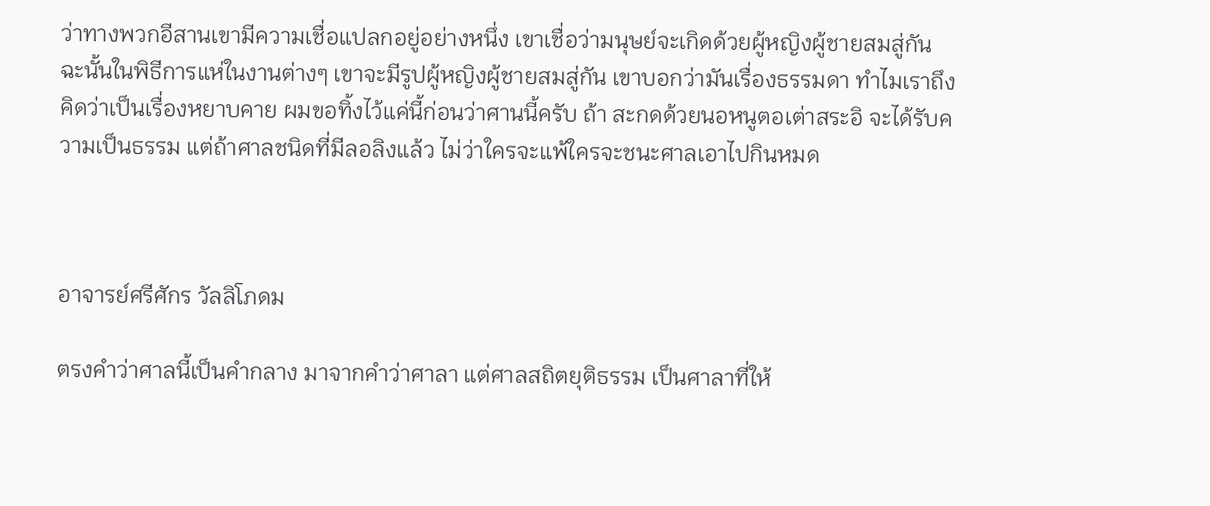ว่าทางพวกอีสานเขามีความเชื่อแปลกอยู่อย่างหนึ่ง เขาเชื่อว่ามนุษย์จะเกิดด้วยผู้หญิงผู้ชายสมสู่กัน ฉะนั้นในพิธีการแห่ในงานต่างๆ เขาจะมีรูปผู้หญิงผู้ชายสมสู่กัน เขาบอกว่ามันเรื่องธรรมดา ทำไมเราถึงคิดว่าเป็นเรื่องหยาบคาย ผมขอทิ้งไว้แค่นี้ก่อนว่าศานนี้ครับ ถ้า สะกดด้วยนอหนูตอเต่าสระอิ จะได้รับความเป็นธรรม แต่ถ้าศาลชนิดที่มีลอลิงแล้ว ไม่ว่าใครจะแพ้ใครจะชนะศาลเอาไปกินหมด



อาจารย์ศรีศักร วัลลิโภดม

ตรงคำว่าศาลนี้เป็นคำกลาง มาจากคำว่าศาลา แต่ศาลสถิตยุติธรรม เป็นศาลาที่ให้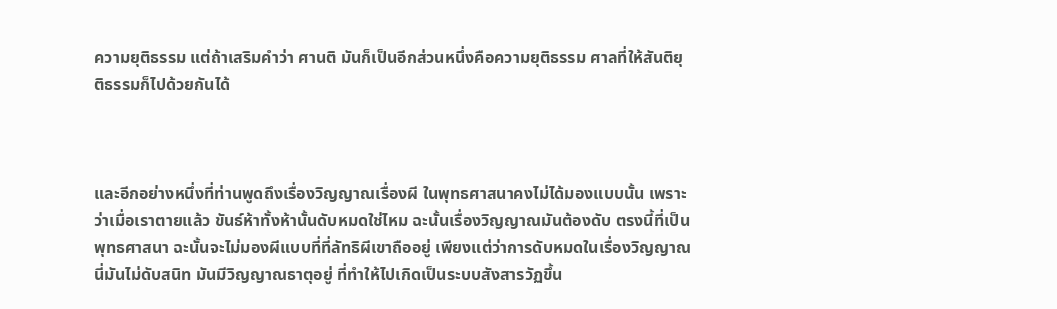ความยุติธรรม แต่ถ้าเสริมคำว่า ศานติ มันก็เป็นอีกส่วนหนึ่งคือความยุติธรรม ศาลที่ให้สันติยุติธรรมก็ไปด้วยกันได้



และอีกอย่างหนึ่งที่ท่านพูดถึงเรื่องวิญญาณเรื่องผี ในพุทธศาสนาคงไม่ได้มองแบบนั้น เพราะว่าเมื่อเราตายแล้ว ขันธ์ห้าทั้งห้านั้นดับหมดใช่ไหม ฉะนั้นเรื่องวิญญาณมันต้องดับ ตรงนี้ที่เป็นพุทธศาสนา ฉะนั้นจะไม่มองผีแบบที่ที่ลัทธิผีเขาถืออยู่ เพียงแต่ว่าการดับหมดในเรื่องวิญญาณนี่มันไม่ดับสนิท มันมีวิญญาณธาตุอยู่ ที่ทำให้ไปเกิดเป็นระบบสังสารวัฏขึ้น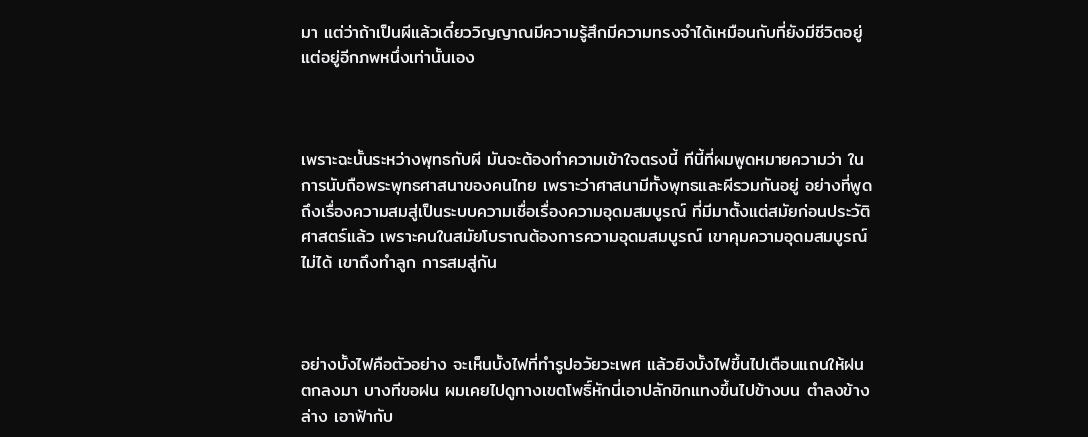มา แต่ว่าถ้าเป็นผีแล้วเดี๋ยววิญญาณมีความรู้สึกมีความทรงจำได้เหมือนกับที่ยังมีชีวิตอยู่ แต่อยู่อีกภพหนึ่งเท่านั้นเอง



เพราะฉะนั้นระหว่างพุทธกับผี มันจะต้องทำความเข้าใจตรงนี้ ทีนี้ที่ผมพูดหมายความว่า ในการนับถือพระพุทธศาสนาของคนไทย เพราะว่าศาสนามีทั้งพุทธและผีรวมกันอยู่ อย่างที่พูดถึงเรื่องความสมสู่เป็นระบบความเชื่อเรื่องความอุดมสมบูรณ์ ที่มีมาตั้งแต่สมัยก่อนประวัติศาสตร์แล้ว เพราะคนในสมัยโบราณต้องการความอุดมสมบูรณ์ เขาคุมความอุดมสมบูรณ์ไม่ได้ เขาถึงทำลูก การสมสู่กัน



อย่างบั้งไฟคือตัวอย่าง จะเห็นบั้งไฟที่ทำรูปอวัยวะเพศ แล้วยิงบั้งไฟขึ้นไปเตือนแถนให้ฝนตกลงมา บางทีขอฝน ผมเคยไปดูทางเขตโพธิ์หักนี่เอาปลักขิกแทงขึ้นไปข้างบน ตำลงข้างล่าง เอาฟ้ากับ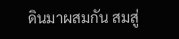ดินมาผสมกัน สมสู่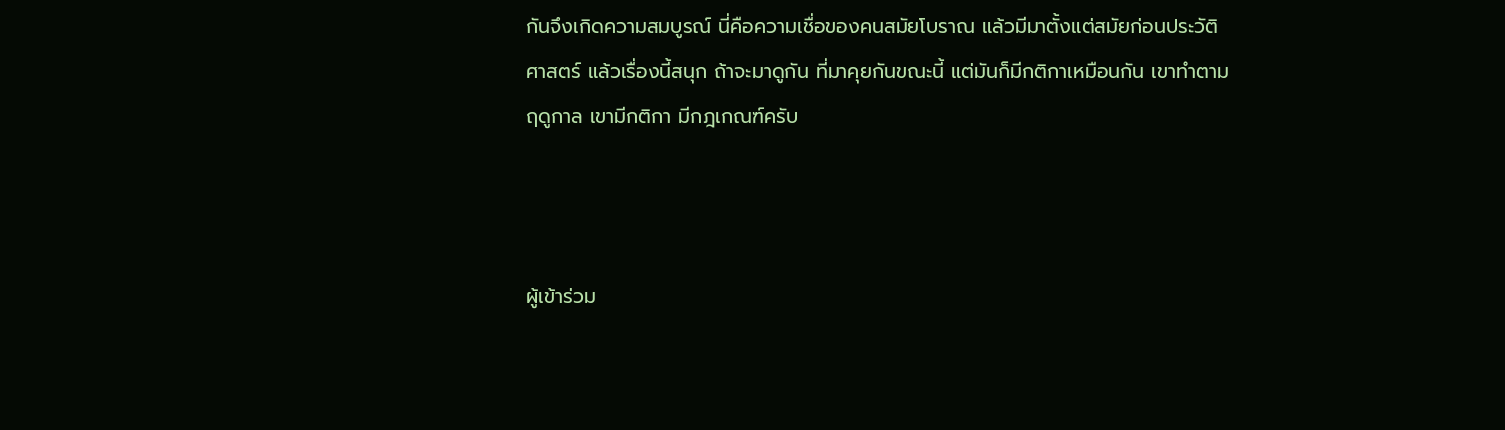กันจึงเกิดความสมบูรณ์ นี่คือความเชื่อของคนสมัยโบราณ แล้วมีมาตั้งแต่สมัยก่อนประวัติศาสตร์ แล้วเรื่องนี้สนุก ถ้าจะมาดูกัน ที่มาคุยกันขณะนี้ แต่มันก็มีกติกาเหมือนกัน เขาทำตามฤดูกาล เขามีกติกา มีกฎเกณฑ์ครับ



ผู้เข้าร่วม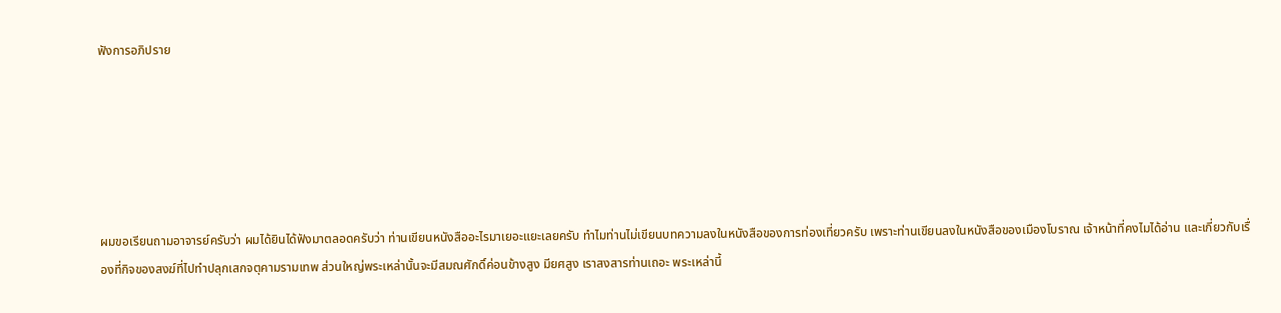ฟังการอภิปราย






ผมขอเรียนถามอาจารย์ครับว่า ผมได้ยินได้ฟังมาตลอดครับว่า ท่านเขียนหนังสืออะไรมาเยอะแยะเลยครับ ทำไมท่านไม่เขียนบทความลงในหนังสือของการท่องเที่ยวครับ เพราะท่านเขียนลงในหนังสือของเมืองโบราณ เจ้าหน้าที่คงไมได้อ่าน และเกี่ยวกับเรื่องที่กิจของสงฆ์ที่ไปทำปลุกเสกจตุคามรามเทพ ส่วนใหญ่พระเหล่านั้นจะมีสมณศักดิ์ค่อนข้างสูง มียศสูง เราสงสารท่านเถอะ พระเหล่านี้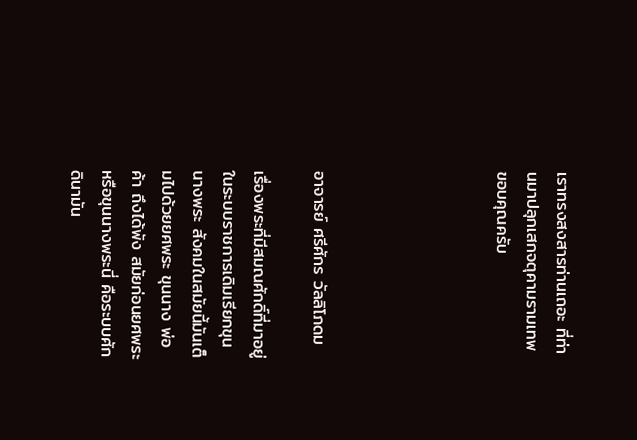เราทรงสงสารท่านเถอะ ที่ท่านมาปลุกเสกจตุคามรามเทพ ขอบคุณครับ





อาจารย์ ศรีศักร วัลลิโภดม

เรื่องพระที่มีสมณศักดิ์ที่มาอยู่ในระบบราชการเดิมเรียกขุนนางพระ สังคมในสมัยนี้มันเต็มไปด้วยยศพระ ขุนนาง พ่อค้า ถึงได้พัง สมัยก่อนยศพระหรือขุนนางพระนี่ คือระบบศักดินามัน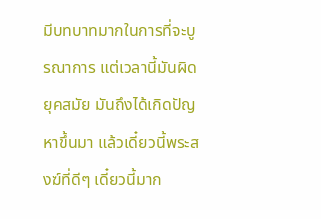มีบทบาทมากในการที่จะบูรณาการ แต่เวลานี้มันผิดยุคสมัย มันถึงได้เกิดปัญหาขึ้นมา แล้วเดี๋ยวนี้พระสงฆ์ที่ดีๆ เดี๋ยวนี้มาก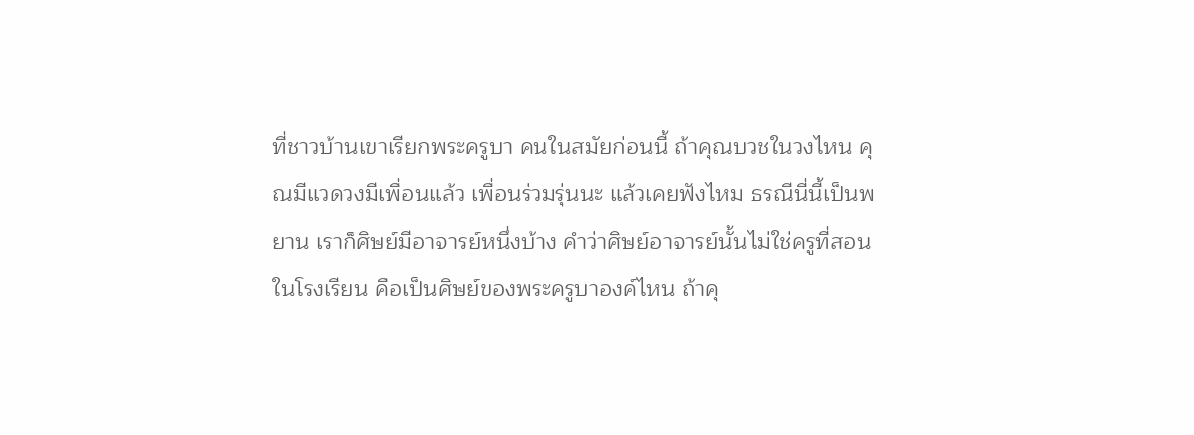ที่ชาวบ้านเขาเรียกพระครูบา คนในสมัยก่อนนี้ ถ้าคุณบวชในวงไหน คุณมีแวดวงมีเพื่อนแล้ว เพื่อนร่วมรุ่นนะ แล้วเคยฟังไหม ธรณีนี่นี้เป็นพยาน เราก็ศิษย์มีอาจารย์หนึ่งบ้าง คำว่าศิษย์อาจารย์นั้นไม่ใช่ครูที่สอนในโรงเรียน คือเป็นศิษย์ของพระครูบาองค์ไหน ถ้าคุ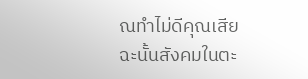ณทำไม่ดีคุณเสีย ฉะนั้นสังคมในตะ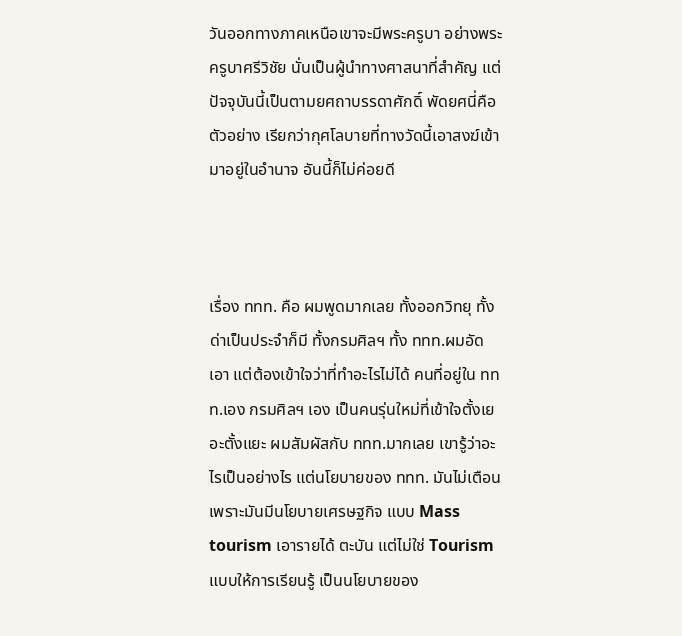วันออกทางภาคเหนือเขาจะมีพระครูบา อย่างพระครูบาศรีวิชัย นั่นเป็นผู้นำทางศาสนาที่สำคัญ แต่ปัจจุบันนี้เป็นตามยศถาบรรดาศักดิ์ พัดยศนี่คือตัวอย่าง เรียกว่ากุศโลบายที่ทางวัดนี้เอาสงฆ์เข้ามาอยู่ในอำนาจ อันนี้ก็ไม่ค่อยดี



เรื่อง ททท. คือ ผมพูดมากเลย ทั้งออกวิทยุ ทั้งด่าเป็นประจำก็มี ทั้งกรมศิลฯ ทั้ง ททท.ผมอัดเอา แต่ต้องเข้าใจว่าที่ทำอะไรไม่ได้ คนที่อยู่ใน ททท.เอง กรมศิลฯ เอง เป็นคนรุ่นใหม่ที่เข้าใจตั้งเยอะตั้งแยะ ผมสัมผัสกับ ททท.มากเลย เขารู้ว่าอะไรเป็นอย่างไร แต่นโยบายของ ททท. มันไม่เตือน เพราะมันมีนโยบายเศรษฐกิจ แบบ Mass tourism เอารายได้ ตะบัน แต่ไม่ใช่ Tourism แบบให้การเรียนรู้ เป็นนโยบายของ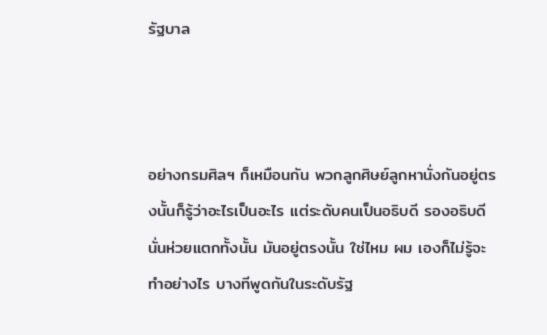รัฐบาล



อย่างกรมศิลฯ ก็เหมือนกัน พวกลูกศิษย์ลูกหานั่งกันอยู่ตรงนั้นก็รู้ว่าอะไรเป็นอะไร แต่ระดับคนเป็นอธิบดี รองอธิบดีนั่นห่วยแตกทั้งนั้น มันอยู่ตรงนั้น ใช่ไหม ผม เองก็ไม่รู้จะทำอย่างไร บางทีพูดกันในระดับรัฐ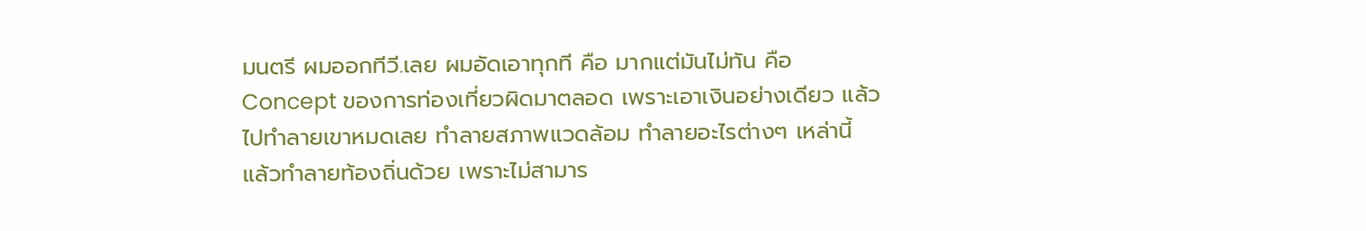มนตรี ผมออกทีวี.เลย ผมอัดเอาทุกที คือ มากแต่มันไม่ทัน คือ Concept ของการท่องเที่ยวผิดมาตลอด เพราะเอาเงินอย่างเดียว แล้วไปทำลายเขาหมดเลย ทำลายสภาพแวดล้อม ทำลายอะไรต่างๆ เหล่านี้ แล้วทำลายท้องถิ่นด้วย เพราะไม่สามาร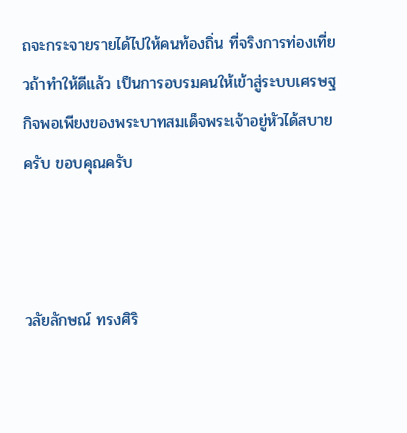ถจะกระจายรายได้ไปให้คนท้องถิ่น ที่จริงการท่องเที่ยวถ้าทำให้ดีแล้ว เป็นการอบรมคนให้เข้าสู่ระบบเศรษฐกิจพอเพียงของพระบาทสมเด็จพระเจ้าอยู่หัวได้สบาย ครับ ขอบคุณครับ



วลัยลักษณ์ ทรงศิริ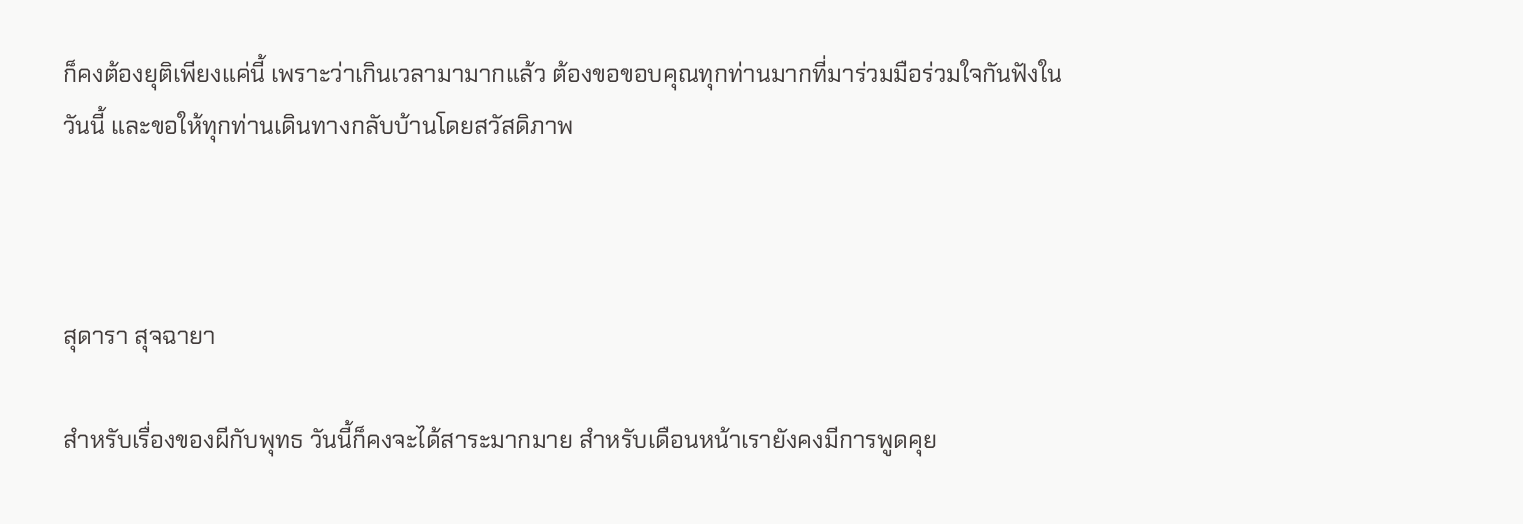ก็คงต้องยุติเพียงแค่นี้ เพราะว่าเกินเวลามามากแล้ว ต้องขอขอบคุณทุกท่านมากที่มาร่วมมือร่วมใจกันฟังในวันนี้ และขอให้ทุกท่านเดินทางกลับบ้านโดยสวัสดิภาพ



สุดารา สุจฉายา

สำหรับเรื่องของผีกับพุทธ วันนี้ก็คงจะได้สาระมากมาย สำหรับเดือนหน้าเรายังคงมีการพูดคุย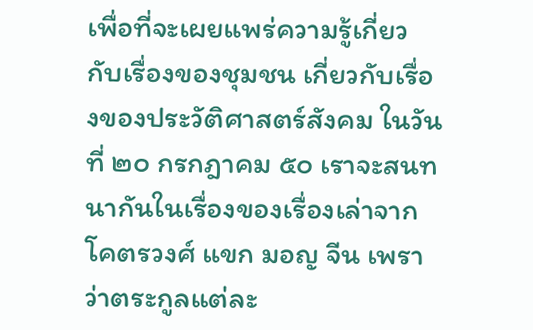เพื่อที่จะเผยแพร่ความรู้เกี่ยวกับเรื่องของชุมชน เกี่ยวกับเรื่องของประวัติศาสตร์สังคม ในวันที่ ๒๐ กรกฎาคม ๕๐ เราจะสนทนากันในเรื่องของเรื่องเล่าจากโคตรวงศ์ แขก มอญ จีน เพราว่าตระกูลแต่ละ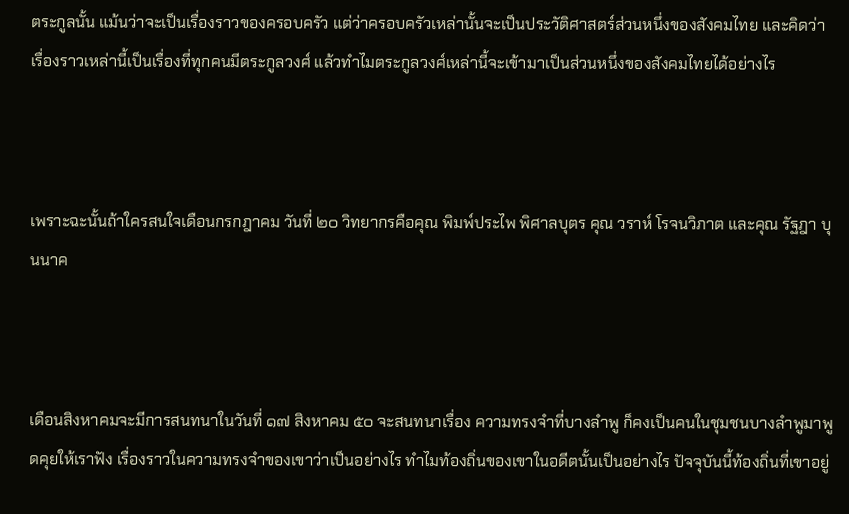ตระกูลนั้น แม้นว่าจะเป็นเรื่องราวของครอบครัว แต่ว่าครอบครัวเหล่านั้นจะเป็นประวัติศาสตร์ส่วนหนึ่งของสังคมไทย และคิดว่าเรื่องราวเหล่านี้เป็นเรื่องที่ทุกคนมีตระกูลวงศ์ แล้วทำไมตระกูลวงศ์เหล่านี้จะเข้ามาเป็นส่วนหนึ่งของสังคมไทยได้อย่างไร



เพราะฉะนั้นถ้าใครสนใจเดือนกรกฎาคม วันที่ ๒๐ วิทยากรคือคุณ พิมพ์ประไพ พิศาลบุตร คุณ วราห์ โรจนวิภาต และคุณ รัฐฎา บุนนาค



เดือนสิงหาคมจะมีการสนทนาในวันที่ ๑๗ สิงหาคม ๕๐ จะสนทนาเรื่อง ความทรงจำที่บางลำพู ก็คงเป็นคนในชุมชนบางลำพูมาพูดคุยให้เราฟัง เรื่องราวในความทรงจำของเขาว่าเป็นอย่างไร ทำไมท้องถิ่นของเขาในอดีตนั้นเป็นอย่างไร ปัจจุบันนี้ท้องถิ่นที่เขาอยู่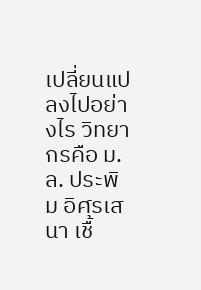เปลี่ยนแปลงไปอย่างไร วิทยากรคือ ม.ล. ประพิม อิศรเสนา เชื้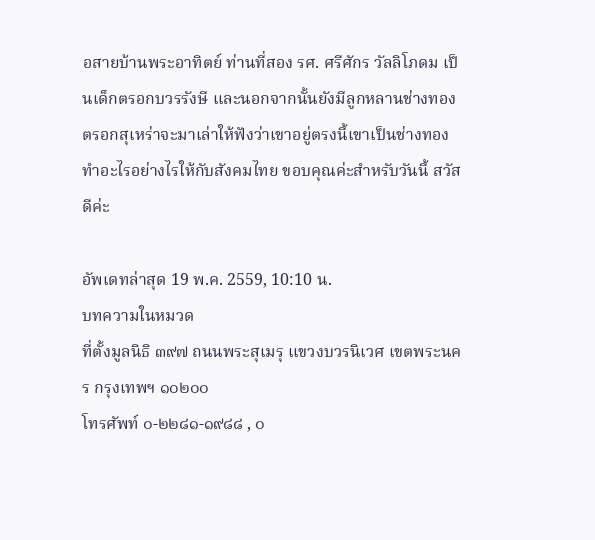อสายบ้านพระอาทิตย์ ท่านที่สอง รศ. ศรีศักร วัลลิโภดม เป็นเด็กตรอกบวรรังษี และนอกจากนั้นยังมีลูกหลานช่างทองตรอกสุเหร่าจะมาเล่าให้ฟังว่าเขาอยู่ตรงนี้เขาเป็นช่างทอง ทำอะไรอย่างไรให้กับสังคมไทย ขอบคุณค่ะสำหรับวันนี้ สวัสดีค่ะ

อัพเดทล่าสุด 19 พ.ค. 2559, 10:10 น.
บทความในหมวด
ที่ตั้งมูลนิธิ ๓๙๗ ถนนพระสุเมรุ แขวงบวรนิเวศ เขตพระนคร กรุงเทพฯ ๑๐๒๐๐
โทรศัพท์ ๐-๒๒๘๑-๑๙๘๘ , ๐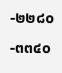-๒๒๘๐-๓๓๔๐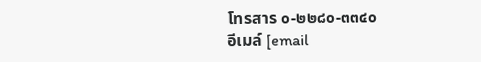โทรสาร ๐-๒๒๘๐-๓๓๔๐
อีเมล์ [email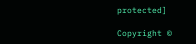protected]

Copyright ©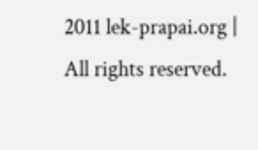2011 lek-prapai.org | All rights reserved.